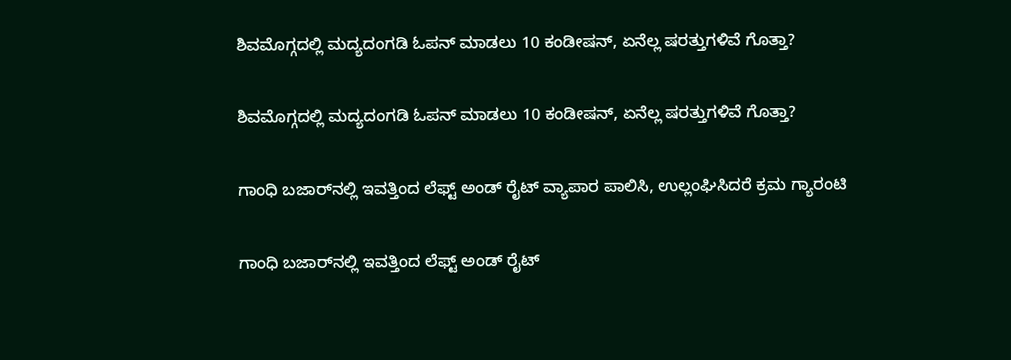ಶಿವಮೊಗ್ಗದಲ್ಲಿ ಮದ್ಯದಂಗಡಿ ಓಪನ್ ಮಾಡಲು 10 ಕಂಡೀಷನ್, ಏನೆಲ್ಲ ಷರತ್ತುಗಳಿವೆ ಗೊತ್ತಾ?

ಶಿವಮೊಗ್ಗದಲ್ಲಿ ಮದ್ಯದಂಗಡಿ ಓಪನ್ ಮಾಡಲು 10 ಕಂಡೀಷನ್, ಏನೆಲ್ಲ ಷರತ್ತುಗಳಿವೆ ಗೊತ್ತಾ?

ಗಾಂಧಿ ಬಜಾರ್‌ನಲ್ಲಿ ಇವತ್ತಿಂದ ಲೆಫ್ಟ್‌ ಅಂಡ್‌ ರೈಟ್ ವ್ಯಾಪಾರ ಪಾಲಿಸಿ, ಉಲ್ಲಂಘಿಸಿದರೆ ಕ್ರಮ ಗ್ಯಾರಂಟಿ

ಗಾಂಧಿ ಬಜಾರ್‌ನಲ್ಲಿ ಇವತ್ತಿಂದ ಲೆಫ್ಟ್‌ ಅಂಡ್‌ ರೈಟ್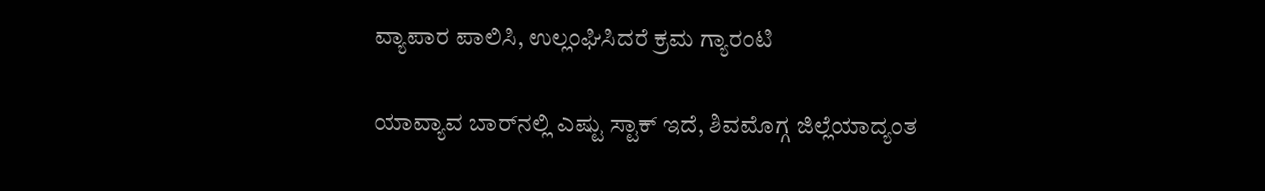ವ್ಯಾಪಾರ ಪಾಲಿಸಿ, ಉಲ್ಲಂಘಿಸಿದರೆ ಕ್ರಮ ಗ್ಯಾರಂಟಿ

ಯಾವ್ಯಾವ ಬಾರ್‌ನಲ್ಲಿ ಎಷ್ಟು ಸ್ಟಾಕ್ ಇದೆ, ಶಿವಮೊಗ್ಗ ಜಿಲ್ಲೆಯಾದ್ಯಂತ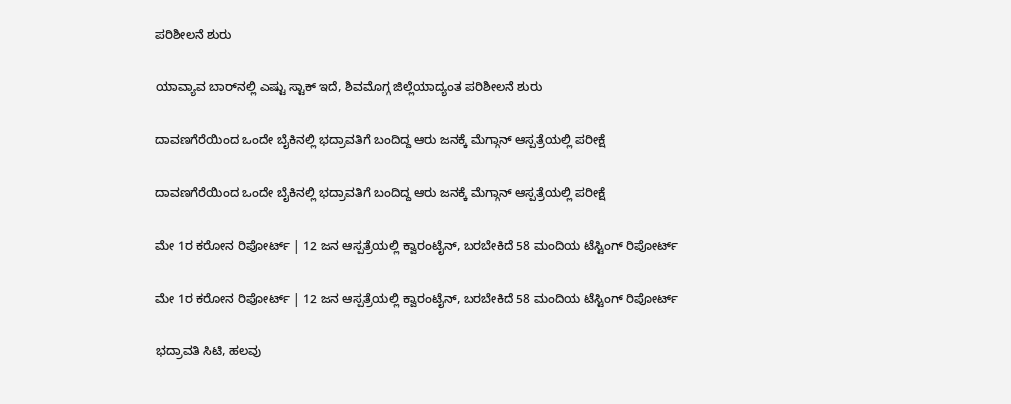ಪರಿಶೀಲನೆ ಶುರು

ಯಾವ್ಯಾವ ಬಾರ್‌ನಲ್ಲಿ ಎಷ್ಟು ಸ್ಟಾಕ್ ಇದೆ, ಶಿವಮೊಗ್ಗ ಜಿಲ್ಲೆಯಾದ್ಯಂತ ಪರಿಶೀಲನೆ ಶುರು

ದಾವಣಗೆರೆಯಿಂದ ಒಂದೇ ಬೈಕಿನಲ್ಲಿ ಭದ್ರಾವತಿಗೆ ಬಂದಿದ್ದ ಆರು ಜನಕ್ಕೆ ಮೆಗ್ಗಾನ್ ಆಸ್ಪತ್ರೆಯಲ್ಲಿ ಪರೀಕ್ಷೆ

ದಾವಣಗೆರೆಯಿಂದ ಒಂದೇ ಬೈಕಿನಲ್ಲಿ ಭದ್ರಾವತಿಗೆ ಬಂದಿದ್ದ ಆರು ಜನಕ್ಕೆ ಮೆಗ್ಗಾನ್ ಆಸ್ಪತ್ರೆಯಲ್ಲಿ ಪರೀಕ್ಷೆ

ಮೇ 1ರ ಕರೋನ ರಿಪೋರ್ಟ್ | 12 ಜನ ಆಸ್ಪತ್ರೆಯಲ್ಲಿ ಕ್ವಾರಂಟೈನ್, ಬರಬೇಕಿದೆ 58 ಮಂದಿಯ ಟೆಸ್ಟಿಂಗ್ ರಿಪೋರ್ಟ್

ಮೇ 1ರ ಕರೋನ ರಿಪೋರ್ಟ್ | 12 ಜನ ಆಸ್ಪತ್ರೆಯಲ್ಲಿ ಕ್ವಾರಂಟೈನ್, ಬರಬೇಕಿದೆ 58 ಮಂದಿಯ ಟೆಸ್ಟಿಂಗ್ ರಿಪೋರ್ಟ್

ಭದ್ರಾವತಿ ಸಿಟಿ, ಹಲವು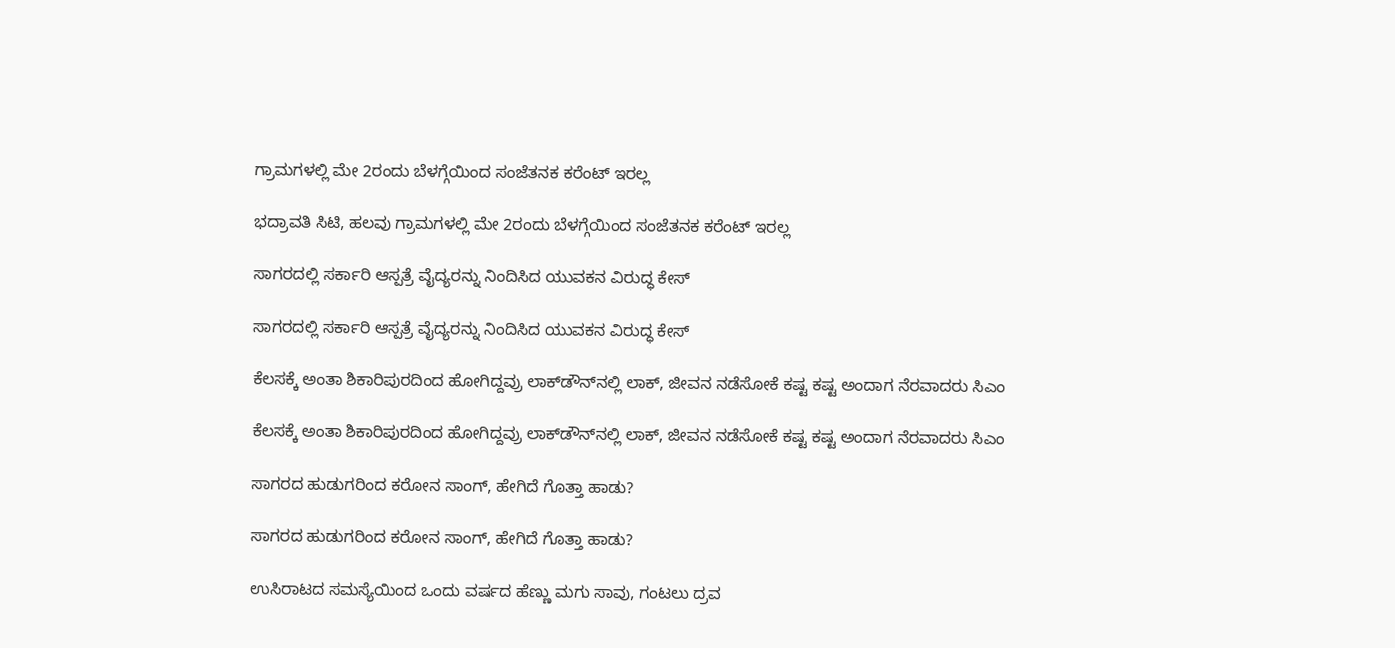ಗ್ರಾಮಗಳಲ್ಲಿ ಮೇ 2ರಂದು ಬೆಳಗ್ಗೆಯಿಂದ ಸಂಜೆತನಕ ಕರೆಂಟ್ ಇರಲ್ಲ

ಭದ್ರಾವತಿ ಸಿಟಿ, ಹಲವು ಗ್ರಾಮಗಳಲ್ಲಿ ಮೇ 2ರಂದು ಬೆಳಗ್ಗೆಯಿಂದ ಸಂಜೆತನಕ ಕರೆಂಟ್ ಇರಲ್ಲ

ಸಾಗರದಲ್ಲಿ ಸರ್ಕಾರಿ ಆಸ್ಪತ್ರೆ ವೈದ್ಯರನ್ನು ನಿಂದಿಸಿದ ಯುವಕನ ವಿರುದ್ಧ ಕೇಸ್

ಸಾಗರದಲ್ಲಿ ಸರ್ಕಾರಿ ಆಸ್ಪತ್ರೆ ವೈದ್ಯರನ್ನು ನಿಂದಿಸಿದ ಯುವಕನ ವಿರುದ್ಧ ಕೇಸ್

ಕೆಲಸಕ್ಕೆ ಅಂತಾ ಶಿಕಾರಿಪುರದಿಂದ ಹೋಗಿದ್ದವ್ರು ಲಾಕ್‌ಡೌನ್‌ನಲ್ಲಿ ಲಾಕ್, ಜೀವನ ನಡೆಸೋಕೆ ಕಷ್ಟ ಕಷ್ಟ ಅಂದಾಗ ನೆರವಾದರು ಸಿಎಂ

ಕೆಲಸಕ್ಕೆ ಅಂತಾ ಶಿಕಾರಿಪುರದಿಂದ ಹೋಗಿದ್ದವ್ರು ಲಾಕ್‌ಡೌನ್‌ನಲ್ಲಿ ಲಾಕ್, ಜೀವನ ನಡೆಸೋಕೆ ಕಷ್ಟ ಕಷ್ಟ ಅಂದಾಗ ನೆರವಾದರು ಸಿಎಂ

ಸಾಗರದ ಹುಡುಗರಿಂದ ಕರೋನ ಸಾಂಗ್, ಹೇಗಿದೆ ಗೊತ್ತಾ ಹಾಡು?

ಸಾಗರದ ಹುಡುಗರಿಂದ ಕರೋನ ಸಾಂಗ್, ಹೇಗಿದೆ ಗೊತ್ತಾ ಹಾಡು?

ಉಸಿರಾಟದ ಸಮಸ್ಯೆಯಿಂದ ಒಂದು ವರ್ಷದ ಹೆಣ್ಣು ಮಗು ಸಾವು, ಗಂಟಲು ದ್ರವ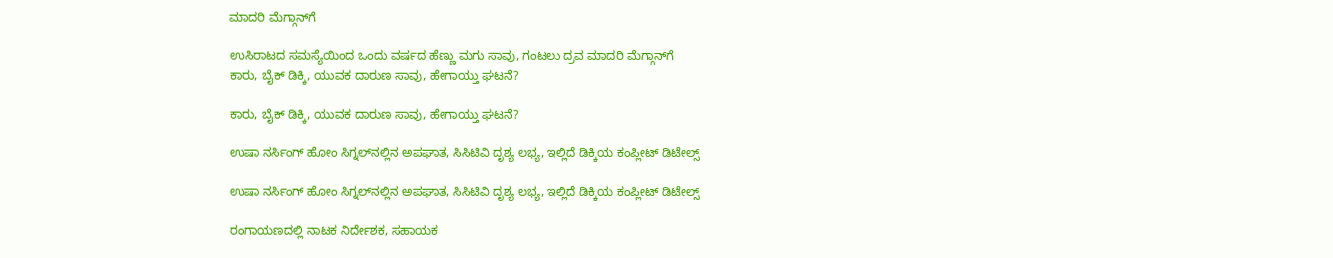ಮಾದರಿ ಮೆಗ್ಗಾನ್‌ಗೆ

ಉಸಿರಾಟದ ಸಮಸ್ಯೆಯಿಂದ ಒಂದು ವರ್ಷದ ಹೆಣ್ಣು ಮಗು ಸಾವು, ಗಂಟಲು ದ್ರವ ಮಾದರಿ ಮೆಗ್ಗಾನ್‌ಗೆ
ಕಾರು, ಬೈಕ್‌ ಡಿಕ್ಕಿ, ಯುವಕ ದಾರುಣ ಸಾವು, ಹೇಗಾಯ್ತು ಘಟನೆ?

ಕಾರು, ಬೈಕ್‌ ಡಿಕ್ಕಿ, ಯುವಕ ದಾರುಣ ಸಾವು, ಹೇಗಾಯ್ತು ಘಟನೆ?

ಉಷಾ ನರ್ಸಿಂಗ್‌ ಹೋಂ ಸಿಗ್ನಲ್‌ನಲ್ಲಿನ ಅಪಘಾತ, ಸಿಸಿಟಿವಿ ದೃಶ್ಯ ಲಭ್ಯ, ಇಲ್ಲಿದೆ ಡಿಕ್ಕಿಯ ಕಂಪ್ಲೀಟ್‌ ಡಿಟೇಲ್ಸ್‌

ಉಷಾ ನರ್ಸಿಂಗ್‌ ಹೋಂ ಸಿಗ್ನಲ್‌ನಲ್ಲಿನ ಅಪಘಾತ, ಸಿಸಿಟಿವಿ ದೃಶ್ಯ ಲಭ್ಯ, ಇಲ್ಲಿದೆ ಡಿಕ್ಕಿಯ ಕಂಪ್ಲೀಟ್‌ ಡಿಟೇಲ್ಸ್‌

ರಂಗಾಯಣದಲ್ಲಿ ನಾಟಕ ನಿರ್ದೇಶಕ, ಸಹಾಯಕ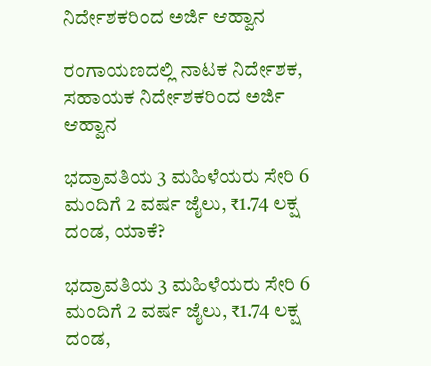ನಿರ್ದೇಶಕರಿಂದ ಅರ್ಜಿ ಆಹ್ವಾನ

ರಂಗಾಯಣದಲ್ಲಿ ನಾಟಕ ನಿರ್ದೇಶಕ, ಸಹಾಯಕ ನಿರ್ದೇಶಕರಿಂದ ಅರ್ಜಿ ಆಹ್ವಾನ

ಭದ್ರಾವತಿಯ 3 ಮಹಿಳೆಯರು ಸೇರಿ 6 ಮಂದಿಗೆ 2 ವರ್ಷ ಜೈಲು, ₹1.74 ಲಕ್ಷ ದಂಡ, ಯಾಕೆ?

ಭದ್ರಾವತಿಯ 3 ಮಹಿಳೆಯರು ಸೇರಿ 6 ಮಂದಿಗೆ 2 ವರ್ಷ ಜೈಲು, ₹1.74 ಲಕ್ಷ ದಂಡ,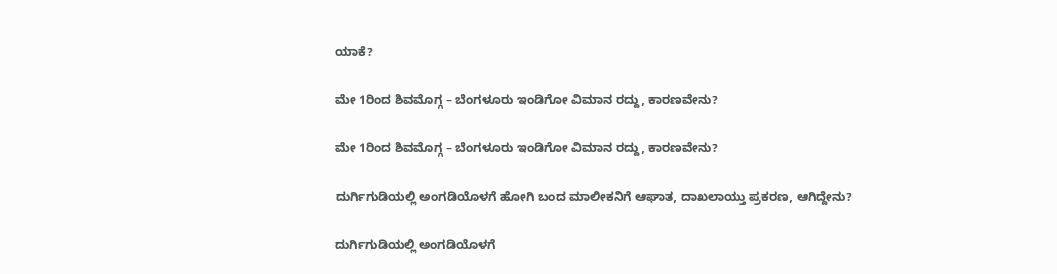ಯಾಕೆ?

ಮೇ 1ರಿಂದ ಶಿವಮೊಗ್ಗ – ಬೆಂಗಳೂರು ಇಂಡಿಗೋ ವಿಮಾನ ರದ್ದು, ಕಾರಣವೇನು?

ಮೇ 1ರಿಂದ ಶಿವಮೊಗ್ಗ – ಬೆಂಗಳೂರು ಇಂಡಿಗೋ ವಿಮಾನ ರದ್ದು, ಕಾರಣವೇನು?

ದುರ್ಗಿಗುಡಿಯಲ್ಲಿ ಅಂಗಡಿಯೊಳಗೆ ಹೋಗಿ ಬಂದ ಮಾಲೀಕನಿಗೆ ಆಘಾತ, ದಾಖಲಾಯ್ತು ಪ್ರಕರಣ, ಆಗಿದ್ದೇನು?

ದುರ್ಗಿಗುಡಿಯಲ್ಲಿ ಅಂಗಡಿಯೊಳಗೆ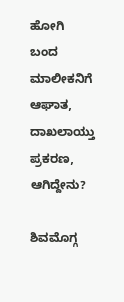ಹೋಗಿ ಬಂದ ಮಾಲೀಕನಿಗೆ ಆಘಾತ, ದಾಖಲಾಯ್ತು ಪ್ರಕರಣ, ಆಗಿದ್ದೇನು?

ಶಿವಮೊಗ್ಗ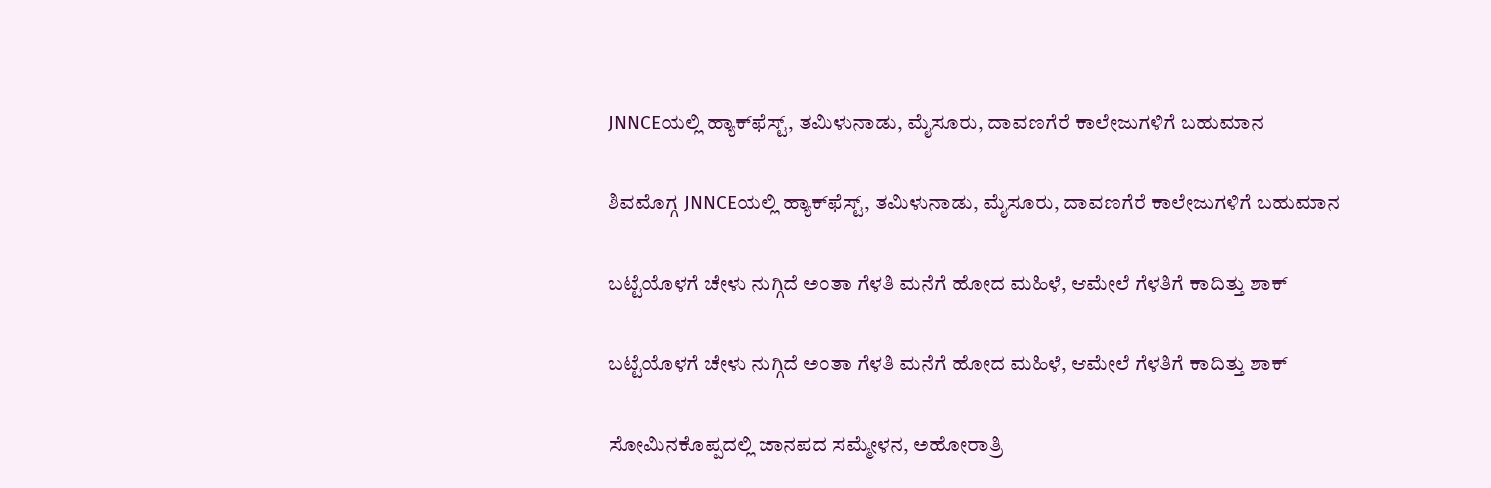JNNCEಯಲ್ಲಿ ಹ್ಯಾಕ್‌ಫೆಸ್ಟ್‌, ತಮಿಳುನಾಡು, ಮೈಸೂರು, ದಾವಣಗೆರೆ ಕಾಲೇಜುಗಳಿಗೆ ಬಹುಮಾನ

ಶಿವಮೊಗ್ಗ JNNCEಯಲ್ಲಿ ಹ್ಯಾಕ್‌ಫೆಸ್ಟ್‌, ತಮಿಳುನಾಡು, ಮೈಸೂರು, ದಾವಣಗೆರೆ ಕಾಲೇಜುಗಳಿಗೆ ಬಹುಮಾನ

ಬಟ್ಟೆಯೊಳಗೆ ಚೇಳು ನುಗ್ಗಿದೆ ಅಂತಾ ಗೆಳತಿ ಮನೆಗೆ ಹೋದ ಮಹಿಳೆ, ಆಮೇಲೆ ಗೆಳತಿಗೆ ಕಾದಿತ್ತು ಶಾಕ್

ಬಟ್ಟೆಯೊಳಗೆ ಚೇಳು ನುಗ್ಗಿದೆ ಅಂತಾ ಗೆಳತಿ ಮನೆಗೆ ಹೋದ ಮಹಿಳೆ, ಆಮೇಲೆ ಗೆಳತಿಗೆ ಕಾದಿತ್ತು ಶಾಕ್

ಸೋಮಿನಕೊಪ್ಪದಲ್ಲಿ ಜಾನಪದ ಸಮ್ಮೇಳನ, ಅಹೋರಾತ್ರಿ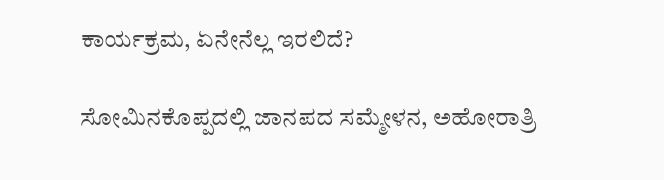ಕಾರ್ಯಕ್ರಮ, ಏನೇನೆಲ್ಲ ಇರಲಿದೆ?

ಸೋಮಿನಕೊಪ್ಪದಲ್ಲಿ ಜಾನಪದ ಸಮ್ಮೇಳನ, ಅಹೋರಾತ್ರಿ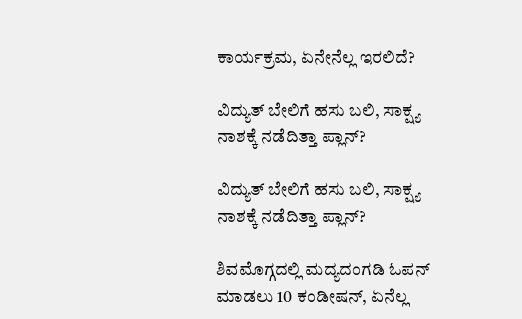ಕಾರ್ಯಕ್ರಮ, ಏನೇನೆಲ್ಲ ಇರಲಿದೆ?

ವಿದ್ಯುತ್‌ ಬೇಲಿಗೆ ಹಸು ಬಲಿ, ಸಾಕ್ಷ್ಯ ನಾಶಕ್ಕೆ ನಡೆದಿತ್ತಾ ಪ್ಲಾನ್?

ವಿದ್ಯುತ್‌ ಬೇಲಿಗೆ ಹಸು ಬಲಿ, ಸಾಕ್ಷ್ಯ ನಾಶಕ್ಕೆ ನಡೆದಿತ್ತಾ ಪ್ಲಾನ್?

ಶಿವಮೊಗ್ಗದಲ್ಲಿ ಮದ್ಯದಂಗಡಿ ಓಪನ್ ಮಾಡಲು 10 ಕಂಡೀಷನ್, ಏನೆಲ್ಲ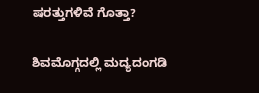ಷರತ್ತುಗಳಿವೆ ಗೊತ್ತಾ?

ಶಿವಮೊಗ್ಗದಲ್ಲಿ ಮದ್ಯದಂಗಡಿ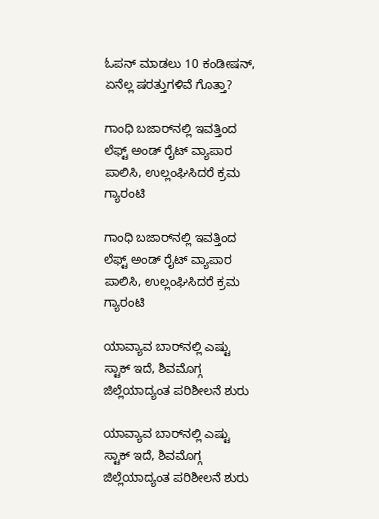ಓಪನ್ ಮಾಡಲು 10 ಕಂಡೀಷನ್, ಏನೆಲ್ಲ ಷರತ್ತುಗಳಿವೆ ಗೊತ್ತಾ?

ಗಾಂಧಿ ಬಜಾರ್‌ನಲ್ಲಿ ಇವತ್ತಿಂದ ಲೆಫ್ಟ್‌ ಅಂಡ್‌ ರೈಟ್ ವ್ಯಾಪಾರ ಪಾಲಿಸಿ, ಉಲ್ಲಂಘಿಸಿದರೆ ಕ್ರಮ ಗ್ಯಾರಂಟಿ

ಗಾಂಧಿ ಬಜಾರ್‌ನಲ್ಲಿ ಇವತ್ತಿಂದ ಲೆಫ್ಟ್‌ ಅಂಡ್‌ ರೈಟ್ ವ್ಯಾಪಾರ ಪಾಲಿಸಿ, ಉಲ್ಲಂಘಿಸಿದರೆ ಕ್ರಮ ಗ್ಯಾರಂಟಿ

ಯಾವ್ಯಾವ ಬಾರ್‌ನಲ್ಲಿ ಎಷ್ಟು ಸ್ಟಾಕ್ ಇದೆ, ಶಿವಮೊಗ್ಗ ಜಿಲ್ಲೆಯಾದ್ಯಂತ ಪರಿಶೀಲನೆ ಶುರು

ಯಾವ್ಯಾವ ಬಾರ್‌ನಲ್ಲಿ ಎಷ್ಟು ಸ್ಟಾಕ್ ಇದೆ, ಶಿವಮೊಗ್ಗ ಜಿಲ್ಲೆಯಾದ್ಯಂತ ಪರಿಶೀಲನೆ ಶುರು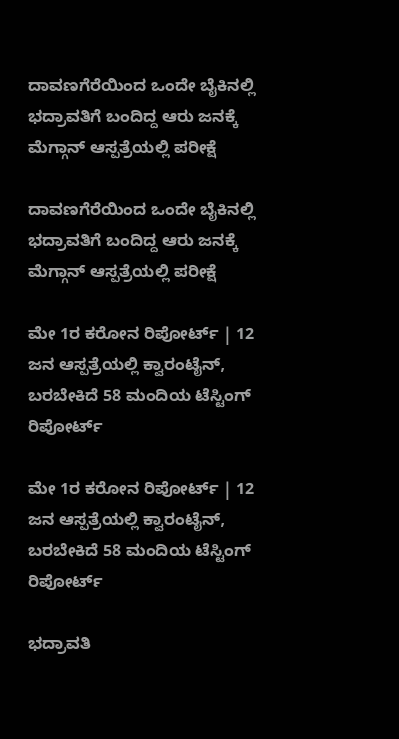ದಾವಣಗೆರೆಯಿಂದ ಒಂದೇ ಬೈಕಿನಲ್ಲಿ ಭದ್ರಾವತಿಗೆ ಬಂದಿದ್ದ ಆರು ಜನಕ್ಕೆ ಮೆಗ್ಗಾನ್ ಆಸ್ಪತ್ರೆಯಲ್ಲಿ ಪರೀಕ್ಷೆ

ದಾವಣಗೆರೆಯಿಂದ ಒಂದೇ ಬೈಕಿನಲ್ಲಿ ಭದ್ರಾವತಿಗೆ ಬಂದಿದ್ದ ಆರು ಜನಕ್ಕೆ ಮೆಗ್ಗಾನ್ ಆಸ್ಪತ್ರೆಯಲ್ಲಿ ಪರೀಕ್ಷೆ

ಮೇ 1ರ ಕರೋನ ರಿಪೋರ್ಟ್ | 12 ಜನ ಆಸ್ಪತ್ರೆಯಲ್ಲಿ ಕ್ವಾರಂಟೈನ್, ಬರಬೇಕಿದೆ 58 ಮಂದಿಯ ಟೆಸ್ಟಿಂಗ್ ರಿಪೋರ್ಟ್

ಮೇ 1ರ ಕರೋನ ರಿಪೋರ್ಟ್ | 12 ಜನ ಆಸ್ಪತ್ರೆಯಲ್ಲಿ ಕ್ವಾರಂಟೈನ್, ಬರಬೇಕಿದೆ 58 ಮಂದಿಯ ಟೆಸ್ಟಿಂಗ್ ರಿಪೋರ್ಟ್

ಭದ್ರಾವತಿ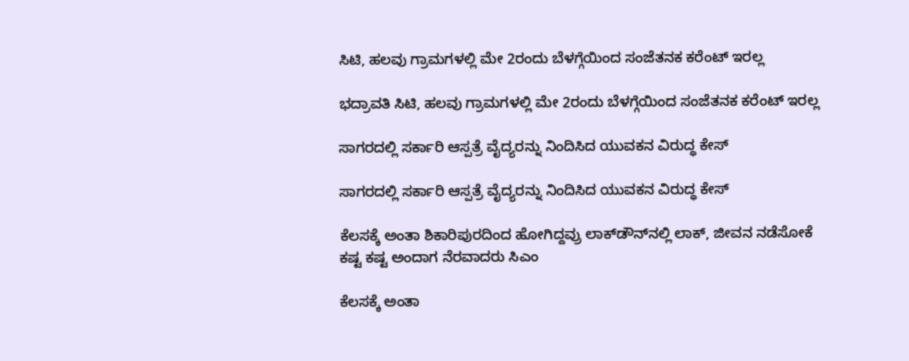ಸಿಟಿ, ಹಲವು ಗ್ರಾಮಗಳಲ್ಲಿ ಮೇ 2ರಂದು ಬೆಳಗ್ಗೆಯಿಂದ ಸಂಜೆತನಕ ಕರೆಂಟ್ ಇರಲ್ಲ

ಭದ್ರಾವತಿ ಸಿಟಿ, ಹಲವು ಗ್ರಾಮಗಳಲ್ಲಿ ಮೇ 2ರಂದು ಬೆಳಗ್ಗೆಯಿಂದ ಸಂಜೆತನಕ ಕರೆಂಟ್ ಇರಲ್ಲ

ಸಾಗರದಲ್ಲಿ ಸರ್ಕಾರಿ ಆಸ್ಪತ್ರೆ ವೈದ್ಯರನ್ನು ನಿಂದಿಸಿದ ಯುವಕನ ವಿರುದ್ಧ ಕೇಸ್

ಸಾಗರದಲ್ಲಿ ಸರ್ಕಾರಿ ಆಸ್ಪತ್ರೆ ವೈದ್ಯರನ್ನು ನಿಂದಿಸಿದ ಯುವಕನ ವಿರುದ್ಧ ಕೇಸ್

ಕೆಲಸಕ್ಕೆ ಅಂತಾ ಶಿಕಾರಿಪುರದಿಂದ ಹೋಗಿದ್ದವ್ರು ಲಾಕ್‌ಡೌನ್‌ನಲ್ಲಿ ಲಾಕ್, ಜೀವನ ನಡೆಸೋಕೆ ಕಷ್ಟ ಕಷ್ಟ ಅಂದಾಗ ನೆರವಾದರು ಸಿಎಂ

ಕೆಲಸಕ್ಕೆ ಅಂತಾ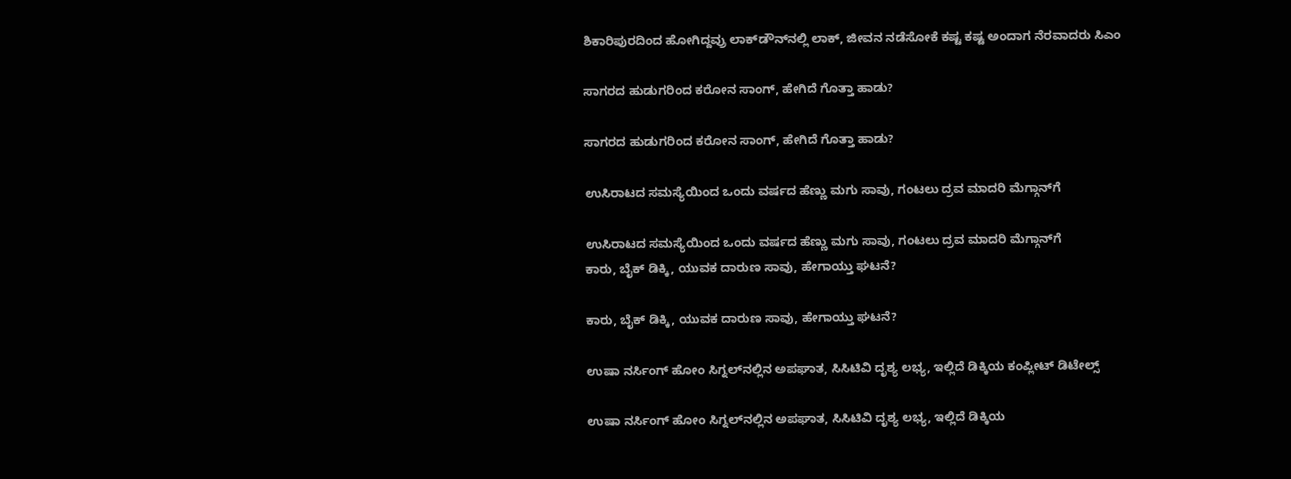ಶಿಕಾರಿಪುರದಿಂದ ಹೋಗಿದ್ದವ್ರು ಲಾಕ್‌ಡೌನ್‌ನಲ್ಲಿ ಲಾಕ್, ಜೀವನ ನಡೆಸೋಕೆ ಕಷ್ಟ ಕಷ್ಟ ಅಂದಾಗ ನೆರವಾದರು ಸಿಎಂ

ಸಾಗರದ ಹುಡುಗರಿಂದ ಕರೋನ ಸಾಂಗ್, ಹೇಗಿದೆ ಗೊತ್ತಾ ಹಾಡು?

ಸಾಗರದ ಹುಡುಗರಿಂದ ಕರೋನ ಸಾಂಗ್, ಹೇಗಿದೆ ಗೊತ್ತಾ ಹಾಡು?

ಉಸಿರಾಟದ ಸಮಸ್ಯೆಯಿಂದ ಒಂದು ವರ್ಷದ ಹೆಣ್ಣು ಮಗು ಸಾವು, ಗಂಟಲು ದ್ರವ ಮಾದರಿ ಮೆಗ್ಗಾನ್‌ಗೆ

ಉಸಿರಾಟದ ಸಮಸ್ಯೆಯಿಂದ ಒಂದು ವರ್ಷದ ಹೆಣ್ಣು ಮಗು ಸಾವು, ಗಂಟಲು ದ್ರವ ಮಾದರಿ ಮೆಗ್ಗಾನ್‌ಗೆ
ಕಾರು, ಬೈಕ್‌ ಡಿಕ್ಕಿ, ಯುವಕ ದಾರುಣ ಸಾವು, ಹೇಗಾಯ್ತು ಘಟನೆ?

ಕಾರು, ಬೈಕ್‌ ಡಿಕ್ಕಿ, ಯುವಕ ದಾರುಣ ಸಾವು, ಹೇಗಾಯ್ತು ಘಟನೆ?

ಉಷಾ ನರ್ಸಿಂಗ್‌ ಹೋಂ ಸಿಗ್ನಲ್‌ನಲ್ಲಿನ ಅಪಘಾತ, ಸಿಸಿಟಿವಿ ದೃಶ್ಯ ಲಭ್ಯ, ಇಲ್ಲಿದೆ ಡಿಕ್ಕಿಯ ಕಂಪ್ಲೀಟ್‌ ಡಿಟೇಲ್ಸ್‌

ಉಷಾ ನರ್ಸಿಂಗ್‌ ಹೋಂ ಸಿಗ್ನಲ್‌ನಲ್ಲಿನ ಅಪಘಾತ, ಸಿಸಿಟಿವಿ ದೃಶ್ಯ ಲಭ್ಯ, ಇಲ್ಲಿದೆ ಡಿಕ್ಕಿಯ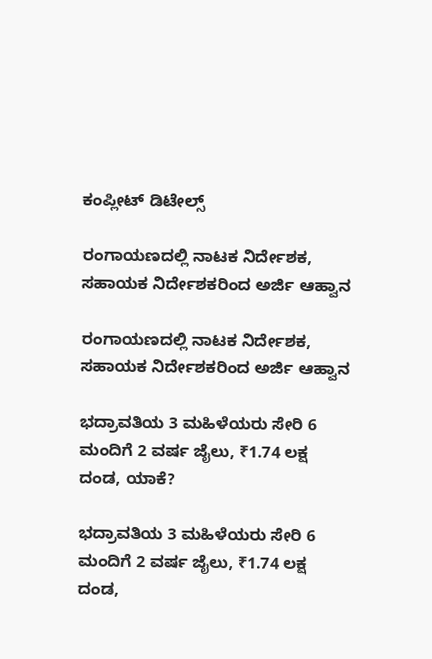ಕಂಪ್ಲೀಟ್‌ ಡಿಟೇಲ್ಸ್‌

ರಂಗಾಯಣದಲ್ಲಿ ನಾಟಕ ನಿರ್ದೇಶಕ, ಸಹಾಯಕ ನಿರ್ದೇಶಕರಿಂದ ಅರ್ಜಿ ಆಹ್ವಾನ

ರಂಗಾಯಣದಲ್ಲಿ ನಾಟಕ ನಿರ್ದೇಶಕ, ಸಹಾಯಕ ನಿರ್ದೇಶಕರಿಂದ ಅರ್ಜಿ ಆಹ್ವಾನ

ಭದ್ರಾವತಿಯ 3 ಮಹಿಳೆಯರು ಸೇರಿ 6 ಮಂದಿಗೆ 2 ವರ್ಷ ಜೈಲು, ₹1.74 ಲಕ್ಷ ದಂಡ, ಯಾಕೆ?

ಭದ್ರಾವತಿಯ 3 ಮಹಿಳೆಯರು ಸೇರಿ 6 ಮಂದಿಗೆ 2 ವರ್ಷ ಜೈಲು, ₹1.74 ಲಕ್ಷ ದಂಡ,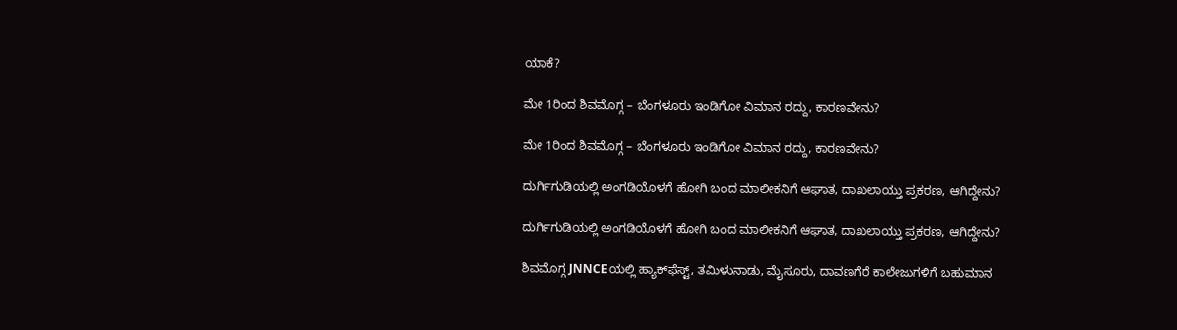ಯಾಕೆ?

ಮೇ 1ರಿಂದ ಶಿವಮೊಗ್ಗ – ಬೆಂಗಳೂರು ಇಂಡಿಗೋ ವಿಮಾನ ರದ್ದು, ಕಾರಣವೇನು?

ಮೇ 1ರಿಂದ ಶಿವಮೊಗ್ಗ – ಬೆಂಗಳೂರು ಇಂಡಿಗೋ ವಿಮಾನ ರದ್ದು, ಕಾರಣವೇನು?

ದುರ್ಗಿಗುಡಿಯಲ್ಲಿ ಅಂಗಡಿಯೊಳಗೆ ಹೋಗಿ ಬಂದ ಮಾಲೀಕನಿಗೆ ಆಘಾತ, ದಾಖಲಾಯ್ತು ಪ್ರಕರಣ, ಆಗಿದ್ದೇನು?

ದುರ್ಗಿಗುಡಿಯಲ್ಲಿ ಅಂಗಡಿಯೊಳಗೆ ಹೋಗಿ ಬಂದ ಮಾಲೀಕನಿಗೆ ಆಘಾತ, ದಾಖಲಾಯ್ತು ಪ್ರಕರಣ, ಆಗಿದ್ದೇನು?

ಶಿವಮೊಗ್ಗ JNNCEಯಲ್ಲಿ ಹ್ಯಾಕ್‌ಫೆಸ್ಟ್‌, ತಮಿಳುನಾಡು, ಮೈಸೂರು, ದಾವಣಗೆರೆ ಕಾಲೇಜುಗಳಿಗೆ ಬಹುಮಾನ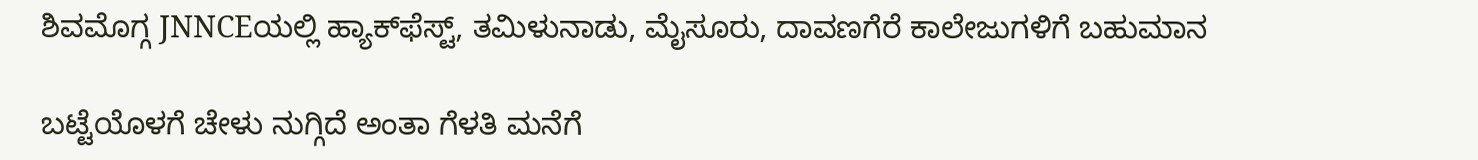ಶಿವಮೊಗ್ಗ JNNCEಯಲ್ಲಿ ಹ್ಯಾಕ್‌ಫೆಸ್ಟ್‌, ತಮಿಳುನಾಡು, ಮೈಸೂರು, ದಾವಣಗೆರೆ ಕಾಲೇಜುಗಳಿಗೆ ಬಹುಮಾನ

ಬಟ್ಟೆಯೊಳಗೆ ಚೇಳು ನುಗ್ಗಿದೆ ಅಂತಾ ಗೆಳತಿ ಮನೆಗೆ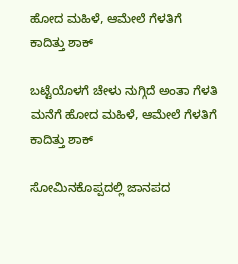ಹೋದ ಮಹಿಳೆ, ಆಮೇಲೆ ಗೆಳತಿಗೆ ಕಾದಿತ್ತು ಶಾಕ್

ಬಟ್ಟೆಯೊಳಗೆ ಚೇಳು ನುಗ್ಗಿದೆ ಅಂತಾ ಗೆಳತಿ ಮನೆಗೆ ಹೋದ ಮಹಿಳೆ, ಆಮೇಲೆ ಗೆಳತಿಗೆ ಕಾದಿತ್ತು ಶಾಕ್

ಸೋಮಿನಕೊಪ್ಪದಲ್ಲಿ ಜಾನಪದ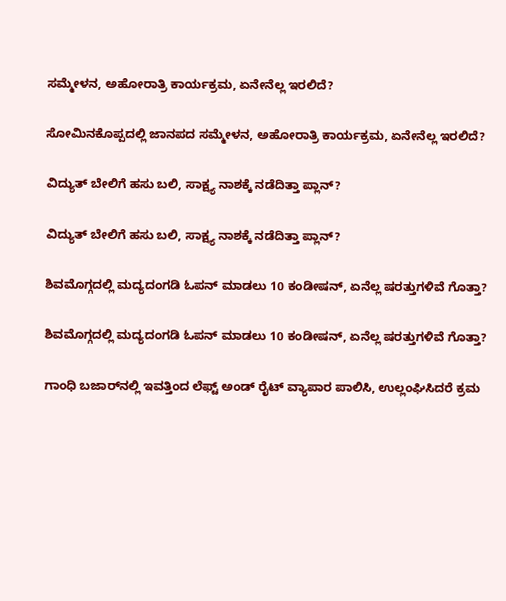ಸಮ್ಮೇಳನ, ಅಹೋರಾತ್ರಿ ಕಾರ್ಯಕ್ರಮ, ಏನೇನೆಲ್ಲ ಇರಲಿದೆ?

ಸೋಮಿನಕೊಪ್ಪದಲ್ಲಿ ಜಾನಪದ ಸಮ್ಮೇಳನ, ಅಹೋರಾತ್ರಿ ಕಾರ್ಯಕ್ರಮ, ಏನೇನೆಲ್ಲ ಇರಲಿದೆ?

ವಿದ್ಯುತ್‌ ಬೇಲಿಗೆ ಹಸು ಬಲಿ, ಸಾಕ್ಷ್ಯ ನಾಶಕ್ಕೆ ನಡೆದಿತ್ತಾ ಪ್ಲಾನ್?

ವಿದ್ಯುತ್‌ ಬೇಲಿಗೆ ಹಸು ಬಲಿ, ಸಾಕ್ಷ್ಯ ನಾಶಕ್ಕೆ ನಡೆದಿತ್ತಾ ಪ್ಲಾನ್?

ಶಿವಮೊಗ್ಗದಲ್ಲಿ ಮದ್ಯದಂಗಡಿ ಓಪನ್ ಮಾಡಲು 10 ಕಂಡೀಷನ್, ಏನೆಲ್ಲ ಷರತ್ತುಗಳಿವೆ ಗೊತ್ತಾ?

ಶಿವಮೊಗ್ಗದಲ್ಲಿ ಮದ್ಯದಂಗಡಿ ಓಪನ್ ಮಾಡಲು 10 ಕಂಡೀಷನ್, ಏನೆಲ್ಲ ಷರತ್ತುಗಳಿವೆ ಗೊತ್ತಾ?

ಗಾಂಧಿ ಬಜಾರ್‌ನಲ್ಲಿ ಇವತ್ತಿಂದ ಲೆಫ್ಟ್‌ ಅಂಡ್‌ ರೈಟ್ ವ್ಯಾಪಾರ ಪಾಲಿಸಿ, ಉಲ್ಲಂಘಿಸಿದರೆ ಕ್ರಮ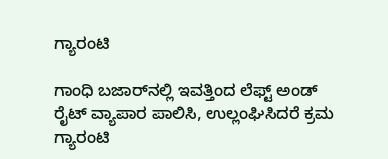ಗ್ಯಾರಂಟಿ

ಗಾಂಧಿ ಬಜಾರ್‌ನಲ್ಲಿ ಇವತ್ತಿಂದ ಲೆಫ್ಟ್‌ ಅಂಡ್‌ ರೈಟ್ ವ್ಯಾಪಾರ ಪಾಲಿಸಿ, ಉಲ್ಲಂಘಿಸಿದರೆ ಕ್ರಮ ಗ್ಯಾರಂಟಿ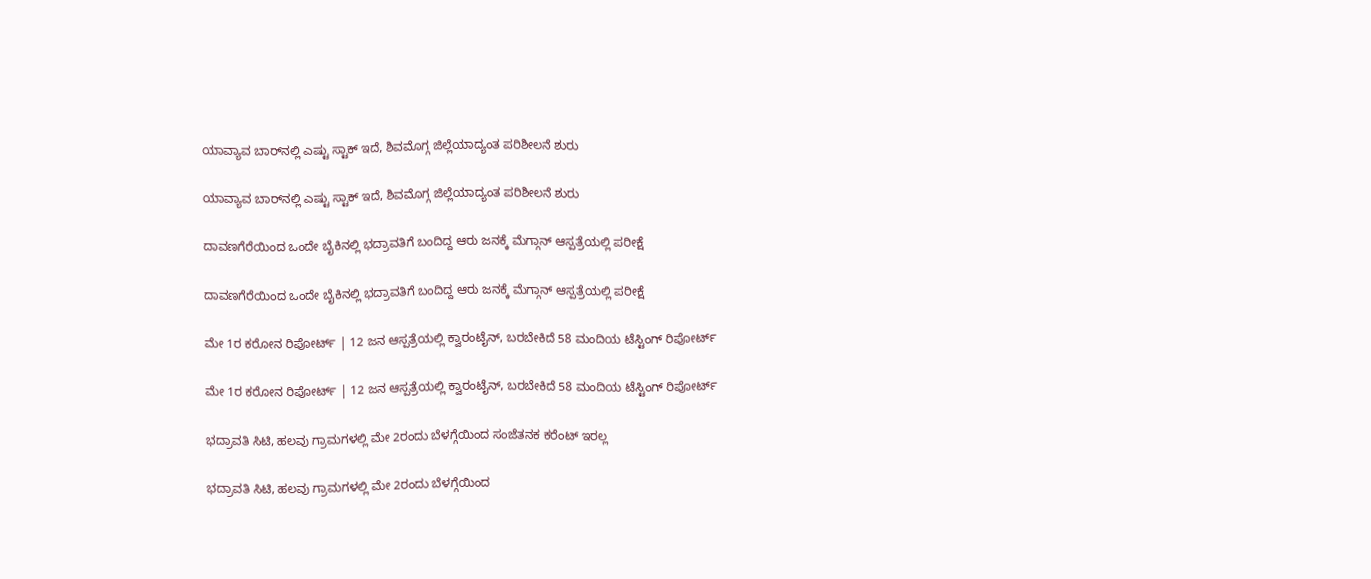ಯಾವ್ಯಾವ ಬಾರ್‌ನಲ್ಲಿ ಎಷ್ಟು ಸ್ಟಾಕ್ ಇದೆ, ಶಿವಮೊಗ್ಗ ಜಿಲ್ಲೆಯಾದ್ಯಂತ ಪರಿಶೀಲನೆ ಶುರು

ಯಾವ್ಯಾವ ಬಾರ್‌ನಲ್ಲಿ ಎಷ್ಟು ಸ್ಟಾಕ್ ಇದೆ, ಶಿವಮೊಗ್ಗ ಜಿಲ್ಲೆಯಾದ್ಯಂತ ಪರಿಶೀಲನೆ ಶುರು

ದಾವಣಗೆರೆಯಿಂದ ಒಂದೇ ಬೈಕಿನಲ್ಲಿ ಭದ್ರಾವತಿಗೆ ಬಂದಿದ್ದ ಆರು ಜನಕ್ಕೆ ಮೆಗ್ಗಾನ್ ಆಸ್ಪತ್ರೆಯಲ್ಲಿ ಪರೀಕ್ಷೆ

ದಾವಣಗೆರೆಯಿಂದ ಒಂದೇ ಬೈಕಿನಲ್ಲಿ ಭದ್ರಾವತಿಗೆ ಬಂದಿದ್ದ ಆರು ಜನಕ್ಕೆ ಮೆಗ್ಗಾನ್ ಆಸ್ಪತ್ರೆಯಲ್ಲಿ ಪರೀಕ್ಷೆ

ಮೇ 1ರ ಕರೋನ ರಿಪೋರ್ಟ್ | 12 ಜನ ಆಸ್ಪತ್ರೆಯಲ್ಲಿ ಕ್ವಾರಂಟೈನ್, ಬರಬೇಕಿದೆ 58 ಮಂದಿಯ ಟೆಸ್ಟಿಂಗ್ ರಿಪೋರ್ಟ್

ಮೇ 1ರ ಕರೋನ ರಿಪೋರ್ಟ್ | 12 ಜನ ಆಸ್ಪತ್ರೆಯಲ್ಲಿ ಕ್ವಾರಂಟೈನ್, ಬರಬೇಕಿದೆ 58 ಮಂದಿಯ ಟೆಸ್ಟಿಂಗ್ ರಿಪೋರ್ಟ್

ಭದ್ರಾವತಿ ಸಿಟಿ, ಹಲವು ಗ್ರಾಮಗಳಲ್ಲಿ ಮೇ 2ರಂದು ಬೆಳಗ್ಗೆಯಿಂದ ಸಂಜೆತನಕ ಕರೆಂಟ್ ಇರಲ್ಲ

ಭದ್ರಾವತಿ ಸಿಟಿ, ಹಲವು ಗ್ರಾಮಗಳಲ್ಲಿ ಮೇ 2ರಂದು ಬೆಳಗ್ಗೆಯಿಂದ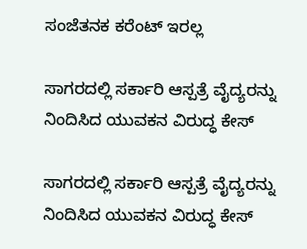ಸಂಜೆತನಕ ಕರೆಂಟ್ ಇರಲ್ಲ

ಸಾಗರದಲ್ಲಿ ಸರ್ಕಾರಿ ಆಸ್ಪತ್ರೆ ವೈದ್ಯರನ್ನು ನಿಂದಿಸಿದ ಯುವಕನ ವಿರುದ್ಧ ಕೇಸ್

ಸಾಗರದಲ್ಲಿ ಸರ್ಕಾರಿ ಆಸ್ಪತ್ರೆ ವೈದ್ಯರನ್ನು ನಿಂದಿಸಿದ ಯುವಕನ ವಿರುದ್ಧ ಕೇಸ್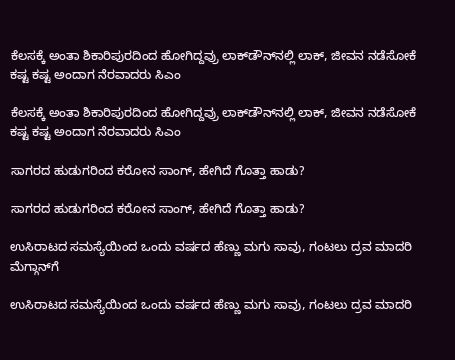ಕೆಲಸಕ್ಕೆ ಅಂತಾ ಶಿಕಾರಿಪುರದಿಂದ ಹೋಗಿದ್ದವ್ರು ಲಾಕ್‌ಡೌನ್‌ನಲ್ಲಿ ಲಾಕ್, ಜೀವನ ನಡೆಸೋಕೆ ಕಷ್ಟ ಕಷ್ಟ ಅಂದಾಗ ನೆರವಾದರು ಸಿಎಂ

ಕೆಲಸಕ್ಕೆ ಅಂತಾ ಶಿಕಾರಿಪುರದಿಂದ ಹೋಗಿದ್ದವ್ರು ಲಾಕ್‌ಡೌನ್‌ನಲ್ಲಿ ಲಾಕ್, ಜೀವನ ನಡೆಸೋಕೆ ಕಷ್ಟ ಕಷ್ಟ ಅಂದಾಗ ನೆರವಾದರು ಸಿಎಂ

ಸಾಗರದ ಹುಡುಗರಿಂದ ಕರೋನ ಸಾಂಗ್, ಹೇಗಿದೆ ಗೊತ್ತಾ ಹಾಡು?

ಸಾಗರದ ಹುಡುಗರಿಂದ ಕರೋನ ಸಾಂಗ್, ಹೇಗಿದೆ ಗೊತ್ತಾ ಹಾಡು?

ಉಸಿರಾಟದ ಸಮಸ್ಯೆಯಿಂದ ಒಂದು ವರ್ಷದ ಹೆಣ್ಣು ಮಗು ಸಾವು, ಗಂಟಲು ದ್ರವ ಮಾದರಿ ಮೆಗ್ಗಾನ್‌ಗೆ

ಉಸಿರಾಟದ ಸಮಸ್ಯೆಯಿಂದ ಒಂದು ವರ್ಷದ ಹೆಣ್ಣು ಮಗು ಸಾವು, ಗಂಟಲು ದ್ರವ ಮಾದರಿ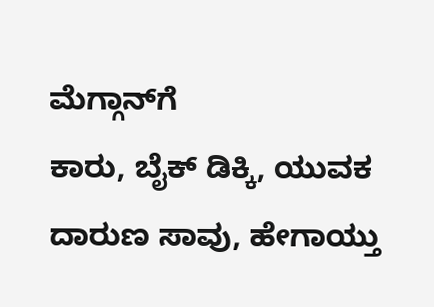ಮೆಗ್ಗಾನ್‌ಗೆ
ಕಾರು, ಬೈಕ್‌ ಡಿಕ್ಕಿ, ಯುವಕ ದಾರುಣ ಸಾವು, ಹೇಗಾಯ್ತು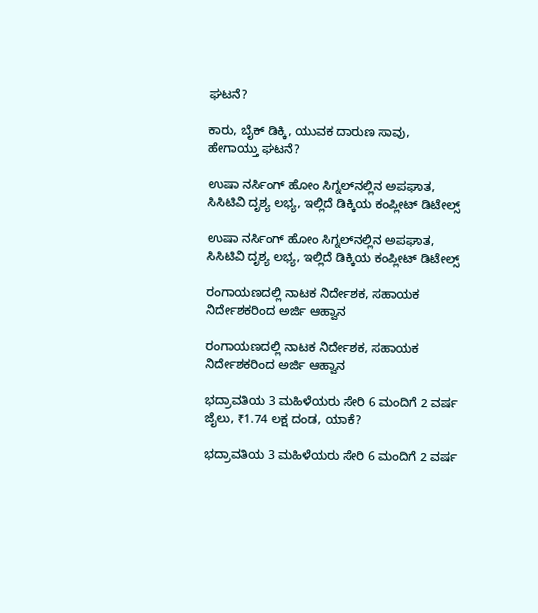ಘಟನೆ?

ಕಾರು, ಬೈಕ್‌ ಡಿಕ್ಕಿ, ಯುವಕ ದಾರುಣ ಸಾವು, ಹೇಗಾಯ್ತು ಘಟನೆ?

ಉಷಾ ನರ್ಸಿಂಗ್‌ ಹೋಂ ಸಿಗ್ನಲ್‌ನಲ್ಲಿನ ಅಪಘಾತ, ಸಿಸಿಟಿವಿ ದೃಶ್ಯ ಲಭ್ಯ, ಇಲ್ಲಿದೆ ಡಿಕ್ಕಿಯ ಕಂಪ್ಲೀಟ್‌ ಡಿಟೇಲ್ಸ್‌

ಉಷಾ ನರ್ಸಿಂಗ್‌ ಹೋಂ ಸಿಗ್ನಲ್‌ನಲ್ಲಿನ ಅಪಘಾತ, ಸಿಸಿಟಿವಿ ದೃಶ್ಯ ಲಭ್ಯ, ಇಲ್ಲಿದೆ ಡಿಕ್ಕಿಯ ಕಂಪ್ಲೀಟ್‌ ಡಿಟೇಲ್ಸ್‌

ರಂಗಾಯಣದಲ್ಲಿ ನಾಟಕ ನಿರ್ದೇಶಕ, ಸಹಾಯಕ ನಿರ್ದೇಶಕರಿಂದ ಅರ್ಜಿ ಆಹ್ವಾನ

ರಂಗಾಯಣದಲ್ಲಿ ನಾಟಕ ನಿರ್ದೇಶಕ, ಸಹಾಯಕ ನಿರ್ದೇಶಕರಿಂದ ಅರ್ಜಿ ಆಹ್ವಾನ

ಭದ್ರಾವತಿಯ 3 ಮಹಿಳೆಯರು ಸೇರಿ 6 ಮಂದಿಗೆ 2 ವರ್ಷ ಜೈಲು, ₹1.74 ಲಕ್ಷ ದಂಡ, ಯಾಕೆ?

ಭದ್ರಾವತಿಯ 3 ಮಹಿಳೆಯರು ಸೇರಿ 6 ಮಂದಿಗೆ 2 ವರ್ಷ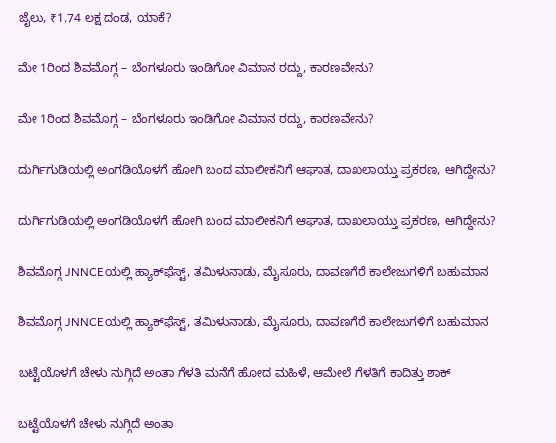ಜೈಲು, ₹1.74 ಲಕ್ಷ ದಂಡ, ಯಾಕೆ?

ಮೇ 1ರಿಂದ ಶಿವಮೊಗ್ಗ – ಬೆಂಗಳೂರು ಇಂಡಿಗೋ ವಿಮಾನ ರದ್ದು, ಕಾರಣವೇನು?

ಮೇ 1ರಿಂದ ಶಿವಮೊಗ್ಗ – ಬೆಂಗಳೂರು ಇಂಡಿಗೋ ವಿಮಾನ ರದ್ದು, ಕಾರಣವೇನು?

ದುರ್ಗಿಗುಡಿಯಲ್ಲಿ ಅಂಗಡಿಯೊಳಗೆ ಹೋಗಿ ಬಂದ ಮಾಲೀಕನಿಗೆ ಆಘಾತ, ದಾಖಲಾಯ್ತು ಪ್ರಕರಣ, ಆಗಿದ್ದೇನು?

ದುರ್ಗಿಗುಡಿಯಲ್ಲಿ ಅಂಗಡಿಯೊಳಗೆ ಹೋಗಿ ಬಂದ ಮಾಲೀಕನಿಗೆ ಆಘಾತ, ದಾಖಲಾಯ್ತು ಪ್ರಕರಣ, ಆಗಿದ್ದೇನು?

ಶಿವಮೊಗ್ಗ JNNCEಯಲ್ಲಿ ಹ್ಯಾಕ್‌ಫೆಸ್ಟ್‌, ತಮಿಳುನಾಡು, ಮೈಸೂರು, ದಾವಣಗೆರೆ ಕಾಲೇಜುಗಳಿಗೆ ಬಹುಮಾನ

ಶಿವಮೊಗ್ಗ JNNCEಯಲ್ಲಿ ಹ್ಯಾಕ್‌ಫೆಸ್ಟ್‌, ತಮಿಳುನಾಡು, ಮೈಸೂರು, ದಾವಣಗೆರೆ ಕಾಲೇಜುಗಳಿಗೆ ಬಹುಮಾನ

ಬಟ್ಟೆಯೊಳಗೆ ಚೇಳು ನುಗ್ಗಿದೆ ಅಂತಾ ಗೆಳತಿ ಮನೆಗೆ ಹೋದ ಮಹಿಳೆ, ಆಮೇಲೆ ಗೆಳತಿಗೆ ಕಾದಿತ್ತು ಶಾಕ್

ಬಟ್ಟೆಯೊಳಗೆ ಚೇಳು ನುಗ್ಗಿದೆ ಅಂತಾ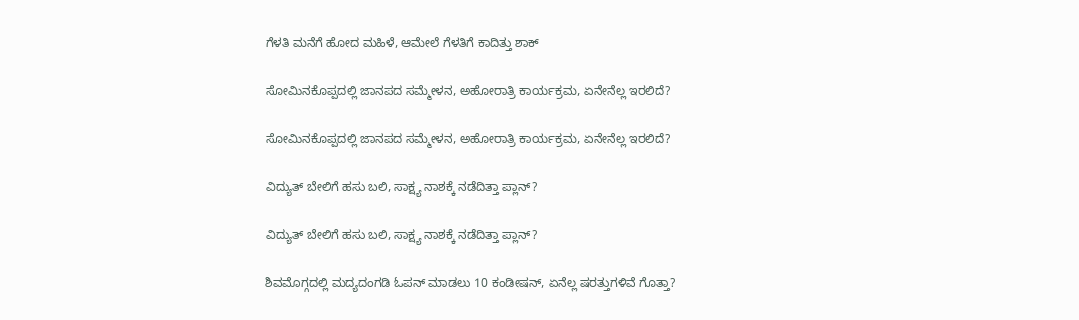ಗೆಳತಿ ಮನೆಗೆ ಹೋದ ಮಹಿಳೆ, ಆಮೇಲೆ ಗೆಳತಿಗೆ ಕಾದಿತ್ತು ಶಾಕ್

ಸೋಮಿನಕೊಪ್ಪದಲ್ಲಿ ಜಾನಪದ ಸಮ್ಮೇಳನ, ಅಹೋರಾತ್ರಿ ಕಾರ್ಯಕ್ರಮ, ಏನೇನೆಲ್ಲ ಇರಲಿದೆ?

ಸೋಮಿನಕೊಪ್ಪದಲ್ಲಿ ಜಾನಪದ ಸಮ್ಮೇಳನ, ಅಹೋರಾತ್ರಿ ಕಾರ್ಯಕ್ರಮ, ಏನೇನೆಲ್ಲ ಇರಲಿದೆ?

ವಿದ್ಯುತ್‌ ಬೇಲಿಗೆ ಹಸು ಬಲಿ, ಸಾಕ್ಷ್ಯ ನಾಶಕ್ಕೆ ನಡೆದಿತ್ತಾ ಪ್ಲಾನ್?

ವಿದ್ಯುತ್‌ ಬೇಲಿಗೆ ಹಸು ಬಲಿ, ಸಾಕ್ಷ್ಯ ನಾಶಕ್ಕೆ ನಡೆದಿತ್ತಾ ಪ್ಲಾನ್?

ಶಿವಮೊಗ್ಗದಲ್ಲಿ ಮದ್ಯದಂಗಡಿ ಓಪನ್ ಮಾಡಲು 10 ಕಂಡೀಷನ್, ಏನೆಲ್ಲ ಷರತ್ತುಗಳಿವೆ ಗೊತ್ತಾ?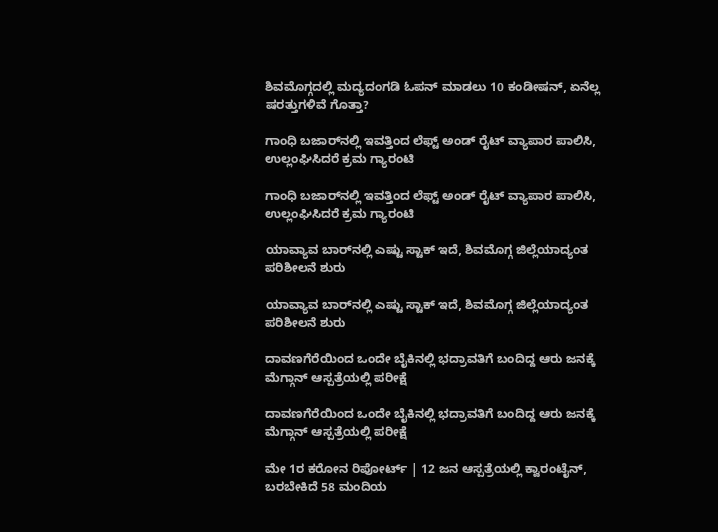ಶಿವಮೊಗ್ಗದಲ್ಲಿ ಮದ್ಯದಂಗಡಿ ಓಪನ್ ಮಾಡಲು 10 ಕಂಡೀಷನ್, ಏನೆಲ್ಲ ಷರತ್ತುಗಳಿವೆ ಗೊತ್ತಾ?

ಗಾಂಧಿ ಬಜಾರ್‌ನಲ್ಲಿ ಇವತ್ತಿಂದ ಲೆಫ್ಟ್‌ ಅಂಡ್‌ ರೈಟ್ ವ್ಯಾಪಾರ ಪಾಲಿಸಿ, ಉಲ್ಲಂಘಿಸಿದರೆ ಕ್ರಮ ಗ್ಯಾರಂಟಿ

ಗಾಂಧಿ ಬಜಾರ್‌ನಲ್ಲಿ ಇವತ್ತಿಂದ ಲೆಫ್ಟ್‌ ಅಂಡ್‌ ರೈಟ್ ವ್ಯಾಪಾರ ಪಾಲಿಸಿ, ಉಲ್ಲಂಘಿಸಿದರೆ ಕ್ರಮ ಗ್ಯಾರಂಟಿ

ಯಾವ್ಯಾವ ಬಾರ್‌ನಲ್ಲಿ ಎಷ್ಟು ಸ್ಟಾಕ್ ಇದೆ, ಶಿವಮೊಗ್ಗ ಜಿಲ್ಲೆಯಾದ್ಯಂತ ಪರಿಶೀಲನೆ ಶುರು

ಯಾವ್ಯಾವ ಬಾರ್‌ನಲ್ಲಿ ಎಷ್ಟು ಸ್ಟಾಕ್ ಇದೆ, ಶಿವಮೊಗ್ಗ ಜಿಲ್ಲೆಯಾದ್ಯಂತ ಪರಿಶೀಲನೆ ಶುರು

ದಾವಣಗೆರೆಯಿಂದ ಒಂದೇ ಬೈಕಿನಲ್ಲಿ ಭದ್ರಾವತಿಗೆ ಬಂದಿದ್ದ ಆರು ಜನಕ್ಕೆ ಮೆಗ್ಗಾನ್ ಆಸ್ಪತ್ರೆಯಲ್ಲಿ ಪರೀಕ್ಷೆ

ದಾವಣಗೆರೆಯಿಂದ ಒಂದೇ ಬೈಕಿನಲ್ಲಿ ಭದ್ರಾವತಿಗೆ ಬಂದಿದ್ದ ಆರು ಜನಕ್ಕೆ ಮೆಗ್ಗಾನ್ ಆಸ್ಪತ್ರೆಯಲ್ಲಿ ಪರೀಕ್ಷೆ

ಮೇ 1ರ ಕರೋನ ರಿಪೋರ್ಟ್ | 12 ಜನ ಆಸ್ಪತ್ರೆಯಲ್ಲಿ ಕ್ವಾರಂಟೈನ್, ಬರಬೇಕಿದೆ 58 ಮಂದಿಯ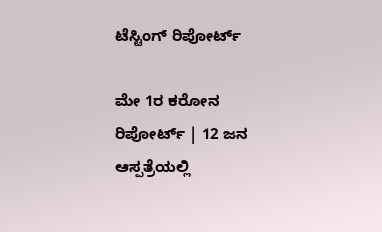ಟೆಸ್ಟಿಂಗ್ ರಿಪೋರ್ಟ್

ಮೇ 1ರ ಕರೋನ ರಿಪೋರ್ಟ್ | 12 ಜನ ಆಸ್ಪತ್ರೆಯಲ್ಲಿ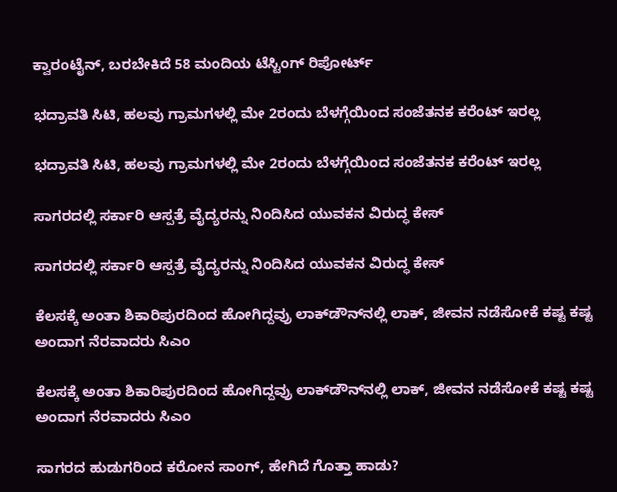ಕ್ವಾರಂಟೈನ್, ಬರಬೇಕಿದೆ 58 ಮಂದಿಯ ಟೆಸ್ಟಿಂಗ್ ರಿಪೋರ್ಟ್

ಭದ್ರಾವತಿ ಸಿಟಿ, ಹಲವು ಗ್ರಾಮಗಳಲ್ಲಿ ಮೇ 2ರಂದು ಬೆಳಗ್ಗೆಯಿಂದ ಸಂಜೆತನಕ ಕರೆಂಟ್ ಇರಲ್ಲ

ಭದ್ರಾವತಿ ಸಿಟಿ, ಹಲವು ಗ್ರಾಮಗಳಲ್ಲಿ ಮೇ 2ರಂದು ಬೆಳಗ್ಗೆಯಿಂದ ಸಂಜೆತನಕ ಕರೆಂಟ್ ಇರಲ್ಲ

ಸಾಗರದಲ್ಲಿ ಸರ್ಕಾರಿ ಆಸ್ಪತ್ರೆ ವೈದ್ಯರನ್ನು ನಿಂದಿಸಿದ ಯುವಕನ ವಿರುದ್ಧ ಕೇಸ್

ಸಾಗರದಲ್ಲಿ ಸರ್ಕಾರಿ ಆಸ್ಪತ್ರೆ ವೈದ್ಯರನ್ನು ನಿಂದಿಸಿದ ಯುವಕನ ವಿರುದ್ಧ ಕೇಸ್

ಕೆಲಸಕ್ಕೆ ಅಂತಾ ಶಿಕಾರಿಪುರದಿಂದ ಹೋಗಿದ್ದವ್ರು ಲಾಕ್‌ಡೌನ್‌ನಲ್ಲಿ ಲಾಕ್, ಜೀವನ ನಡೆಸೋಕೆ ಕಷ್ಟ ಕಷ್ಟ ಅಂದಾಗ ನೆರವಾದರು ಸಿಎಂ

ಕೆಲಸಕ್ಕೆ ಅಂತಾ ಶಿಕಾರಿಪುರದಿಂದ ಹೋಗಿದ್ದವ್ರು ಲಾಕ್‌ಡೌನ್‌ನಲ್ಲಿ ಲಾಕ್, ಜೀವನ ನಡೆಸೋಕೆ ಕಷ್ಟ ಕಷ್ಟ ಅಂದಾಗ ನೆರವಾದರು ಸಿಎಂ

ಸಾಗರದ ಹುಡುಗರಿಂದ ಕರೋನ ಸಾಂಗ್, ಹೇಗಿದೆ ಗೊತ್ತಾ ಹಾಡು?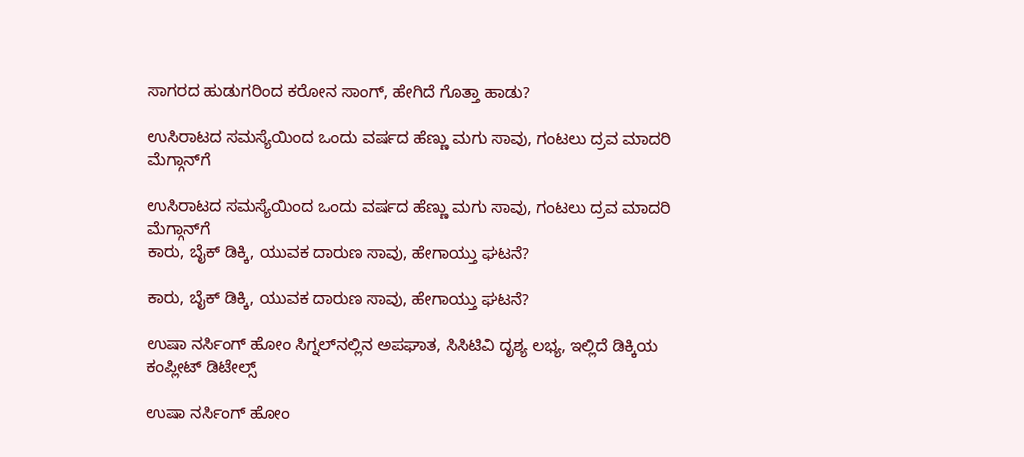ಸಾಗರದ ಹುಡುಗರಿಂದ ಕರೋನ ಸಾಂಗ್, ಹೇಗಿದೆ ಗೊತ್ತಾ ಹಾಡು?

ಉಸಿರಾಟದ ಸಮಸ್ಯೆಯಿಂದ ಒಂದು ವರ್ಷದ ಹೆಣ್ಣು ಮಗು ಸಾವು, ಗಂಟಲು ದ್ರವ ಮಾದರಿ ಮೆಗ್ಗಾನ್‌ಗೆ

ಉಸಿರಾಟದ ಸಮಸ್ಯೆಯಿಂದ ಒಂದು ವರ್ಷದ ಹೆಣ್ಣು ಮಗು ಸಾವು, ಗಂಟಲು ದ್ರವ ಮಾದರಿ ಮೆಗ್ಗಾನ್‌ಗೆ
ಕಾರು, ಬೈಕ್‌ ಡಿಕ್ಕಿ, ಯುವಕ ದಾರುಣ ಸಾವು, ಹೇಗಾಯ್ತು ಘಟನೆ?

ಕಾರು, ಬೈಕ್‌ ಡಿಕ್ಕಿ, ಯುವಕ ದಾರುಣ ಸಾವು, ಹೇಗಾಯ್ತು ಘಟನೆ?

ಉಷಾ ನರ್ಸಿಂಗ್‌ ಹೋಂ ಸಿಗ್ನಲ್‌ನಲ್ಲಿನ ಅಪಘಾತ, ಸಿಸಿಟಿವಿ ದೃಶ್ಯ ಲಭ್ಯ, ಇಲ್ಲಿದೆ ಡಿಕ್ಕಿಯ ಕಂಪ್ಲೀಟ್‌ ಡಿಟೇಲ್ಸ್‌

ಉಷಾ ನರ್ಸಿಂಗ್‌ ಹೋಂ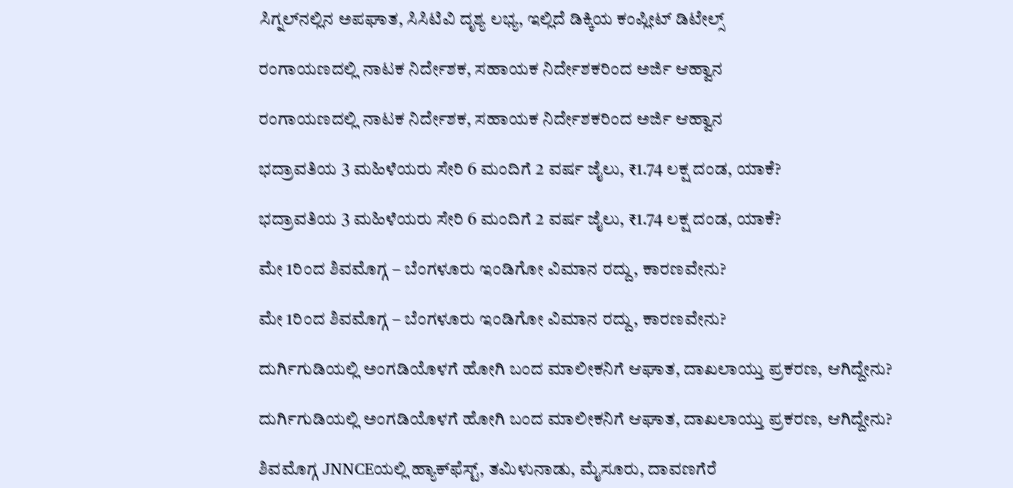ಸಿಗ್ನಲ್‌ನಲ್ಲಿನ ಅಪಘಾತ, ಸಿಸಿಟಿವಿ ದೃಶ್ಯ ಲಭ್ಯ, ಇಲ್ಲಿದೆ ಡಿಕ್ಕಿಯ ಕಂಪ್ಲೀಟ್‌ ಡಿಟೇಲ್ಸ್‌

ರಂಗಾಯಣದಲ್ಲಿ ನಾಟಕ ನಿರ್ದೇಶಕ, ಸಹಾಯಕ ನಿರ್ದೇಶಕರಿಂದ ಅರ್ಜಿ ಆಹ್ವಾನ

ರಂಗಾಯಣದಲ್ಲಿ ನಾಟಕ ನಿರ್ದೇಶಕ, ಸಹಾಯಕ ನಿರ್ದೇಶಕರಿಂದ ಅರ್ಜಿ ಆಹ್ವಾನ

ಭದ್ರಾವತಿಯ 3 ಮಹಿಳೆಯರು ಸೇರಿ 6 ಮಂದಿಗೆ 2 ವರ್ಷ ಜೈಲು, ₹1.74 ಲಕ್ಷ ದಂಡ, ಯಾಕೆ?

ಭದ್ರಾವತಿಯ 3 ಮಹಿಳೆಯರು ಸೇರಿ 6 ಮಂದಿಗೆ 2 ವರ್ಷ ಜೈಲು, ₹1.74 ಲಕ್ಷ ದಂಡ, ಯಾಕೆ?

ಮೇ 1ರಿಂದ ಶಿವಮೊಗ್ಗ – ಬೆಂಗಳೂರು ಇಂಡಿಗೋ ವಿಮಾನ ರದ್ದು, ಕಾರಣವೇನು?

ಮೇ 1ರಿಂದ ಶಿವಮೊಗ್ಗ – ಬೆಂಗಳೂರು ಇಂಡಿಗೋ ವಿಮಾನ ರದ್ದು, ಕಾರಣವೇನು?

ದುರ್ಗಿಗುಡಿಯಲ್ಲಿ ಅಂಗಡಿಯೊಳಗೆ ಹೋಗಿ ಬಂದ ಮಾಲೀಕನಿಗೆ ಆಘಾತ, ದಾಖಲಾಯ್ತು ಪ್ರಕರಣ, ಆಗಿದ್ದೇನು?

ದುರ್ಗಿಗುಡಿಯಲ್ಲಿ ಅಂಗಡಿಯೊಳಗೆ ಹೋಗಿ ಬಂದ ಮಾಲೀಕನಿಗೆ ಆಘಾತ, ದಾಖಲಾಯ್ತು ಪ್ರಕರಣ, ಆಗಿದ್ದೇನು?

ಶಿವಮೊಗ್ಗ JNNCEಯಲ್ಲಿ ಹ್ಯಾಕ್‌ಫೆಸ್ಟ್‌, ತಮಿಳುನಾಡು, ಮೈಸೂರು, ದಾವಣಗೆರೆ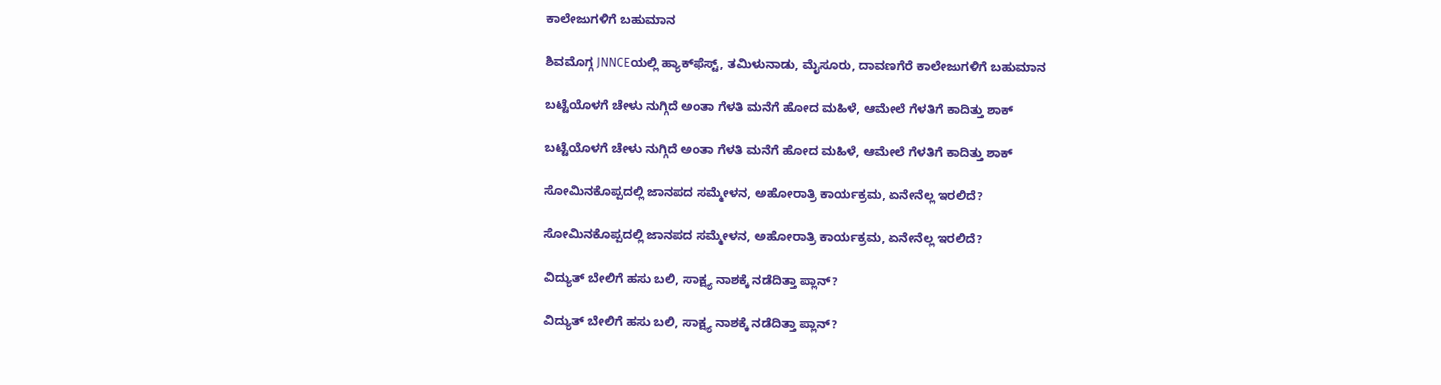ಕಾಲೇಜುಗಳಿಗೆ ಬಹುಮಾನ

ಶಿವಮೊಗ್ಗ JNNCEಯಲ್ಲಿ ಹ್ಯಾಕ್‌ಫೆಸ್ಟ್‌, ತಮಿಳುನಾಡು, ಮೈಸೂರು, ದಾವಣಗೆರೆ ಕಾಲೇಜುಗಳಿಗೆ ಬಹುಮಾನ

ಬಟ್ಟೆಯೊಳಗೆ ಚೇಳು ನುಗ್ಗಿದೆ ಅಂತಾ ಗೆಳತಿ ಮನೆಗೆ ಹೋದ ಮಹಿಳೆ, ಆಮೇಲೆ ಗೆಳತಿಗೆ ಕಾದಿತ್ತು ಶಾಕ್

ಬಟ್ಟೆಯೊಳಗೆ ಚೇಳು ನುಗ್ಗಿದೆ ಅಂತಾ ಗೆಳತಿ ಮನೆಗೆ ಹೋದ ಮಹಿಳೆ, ಆಮೇಲೆ ಗೆಳತಿಗೆ ಕಾದಿತ್ತು ಶಾಕ್

ಸೋಮಿನಕೊಪ್ಪದಲ್ಲಿ ಜಾನಪದ ಸಮ್ಮೇಳನ, ಅಹೋರಾತ್ರಿ ಕಾರ್ಯಕ್ರಮ, ಏನೇನೆಲ್ಲ ಇರಲಿದೆ?

ಸೋಮಿನಕೊಪ್ಪದಲ್ಲಿ ಜಾನಪದ ಸಮ್ಮೇಳನ, ಅಹೋರಾತ್ರಿ ಕಾರ್ಯಕ್ರಮ, ಏನೇನೆಲ್ಲ ಇರಲಿದೆ?

ವಿದ್ಯುತ್‌ ಬೇಲಿಗೆ ಹಸು ಬಲಿ, ಸಾಕ್ಷ್ಯ ನಾಶಕ್ಕೆ ನಡೆದಿತ್ತಾ ಪ್ಲಾನ್?

ವಿದ್ಯುತ್‌ ಬೇಲಿಗೆ ಹಸು ಬಲಿ, ಸಾಕ್ಷ್ಯ ನಾಶಕ್ಕೆ ನಡೆದಿತ್ತಾ ಪ್ಲಾನ್?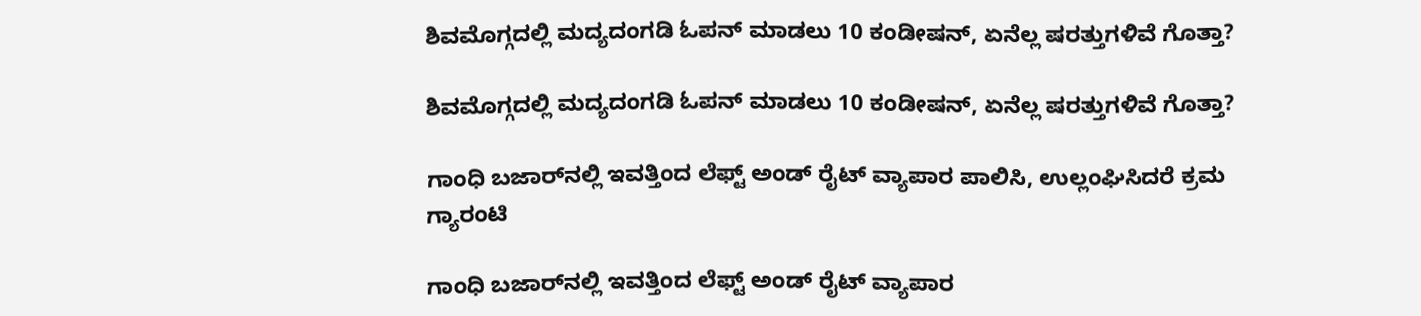ಶಿವಮೊಗ್ಗದಲ್ಲಿ ಮದ್ಯದಂಗಡಿ ಓಪನ್ ಮಾಡಲು 10 ಕಂಡೀಷನ್, ಏನೆಲ್ಲ ಷರತ್ತುಗಳಿವೆ ಗೊತ್ತಾ?

ಶಿವಮೊಗ್ಗದಲ್ಲಿ ಮದ್ಯದಂಗಡಿ ಓಪನ್ ಮಾಡಲು 10 ಕಂಡೀಷನ್, ಏನೆಲ್ಲ ಷರತ್ತುಗಳಿವೆ ಗೊತ್ತಾ?

ಗಾಂಧಿ ಬಜಾರ್‌ನಲ್ಲಿ ಇವತ್ತಿಂದ ಲೆಫ್ಟ್‌ ಅಂಡ್‌ ರೈಟ್ ವ್ಯಾಪಾರ ಪಾಲಿಸಿ, ಉಲ್ಲಂಘಿಸಿದರೆ ಕ್ರಮ ಗ್ಯಾರಂಟಿ

ಗಾಂಧಿ ಬಜಾರ್‌ನಲ್ಲಿ ಇವತ್ತಿಂದ ಲೆಫ್ಟ್‌ ಅಂಡ್‌ ರೈಟ್ ವ್ಯಾಪಾರ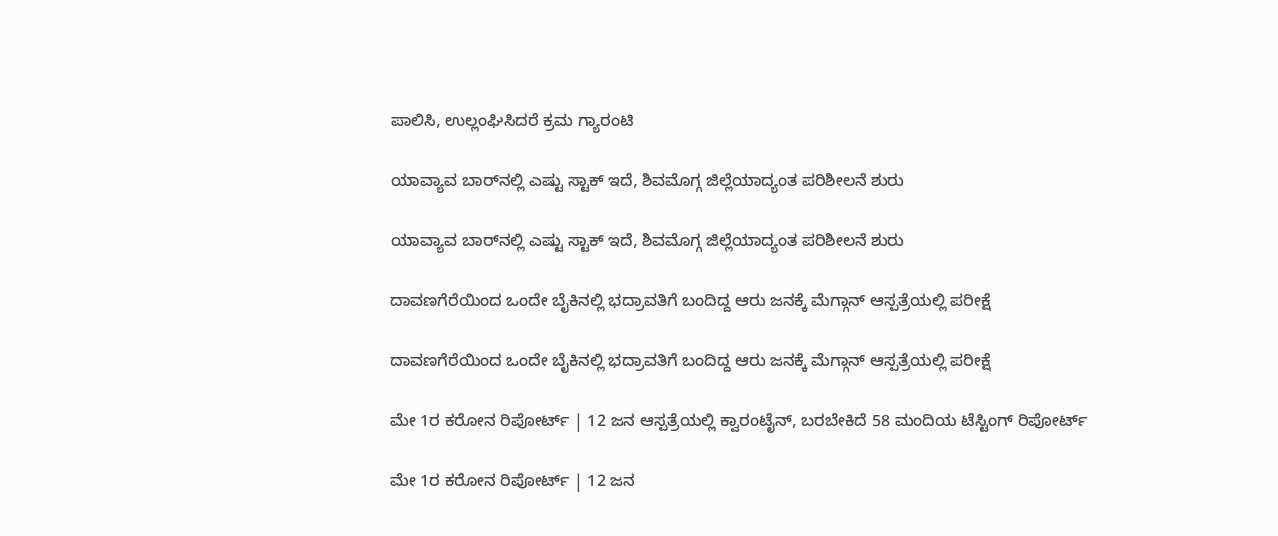ಪಾಲಿಸಿ, ಉಲ್ಲಂಘಿಸಿದರೆ ಕ್ರಮ ಗ್ಯಾರಂಟಿ

ಯಾವ್ಯಾವ ಬಾರ್‌ನಲ್ಲಿ ಎಷ್ಟು ಸ್ಟಾಕ್ ಇದೆ, ಶಿವಮೊಗ್ಗ ಜಿಲ್ಲೆಯಾದ್ಯಂತ ಪರಿಶೀಲನೆ ಶುರು

ಯಾವ್ಯಾವ ಬಾರ್‌ನಲ್ಲಿ ಎಷ್ಟು ಸ್ಟಾಕ್ ಇದೆ, ಶಿವಮೊಗ್ಗ ಜಿಲ್ಲೆಯಾದ್ಯಂತ ಪರಿಶೀಲನೆ ಶುರು

ದಾವಣಗೆರೆಯಿಂದ ಒಂದೇ ಬೈಕಿನಲ್ಲಿ ಭದ್ರಾವತಿಗೆ ಬಂದಿದ್ದ ಆರು ಜನಕ್ಕೆ ಮೆಗ್ಗಾನ್ ಆಸ್ಪತ್ರೆಯಲ್ಲಿ ಪರೀಕ್ಷೆ

ದಾವಣಗೆರೆಯಿಂದ ಒಂದೇ ಬೈಕಿನಲ್ಲಿ ಭದ್ರಾವತಿಗೆ ಬಂದಿದ್ದ ಆರು ಜನಕ್ಕೆ ಮೆಗ್ಗಾನ್ ಆಸ್ಪತ್ರೆಯಲ್ಲಿ ಪರೀಕ್ಷೆ

ಮೇ 1ರ ಕರೋನ ರಿಪೋರ್ಟ್ | 12 ಜನ ಆಸ್ಪತ್ರೆಯಲ್ಲಿ ಕ್ವಾರಂಟೈನ್, ಬರಬೇಕಿದೆ 58 ಮಂದಿಯ ಟೆಸ್ಟಿಂಗ್ ರಿಪೋರ್ಟ್

ಮೇ 1ರ ಕರೋನ ರಿಪೋರ್ಟ್ | 12 ಜನ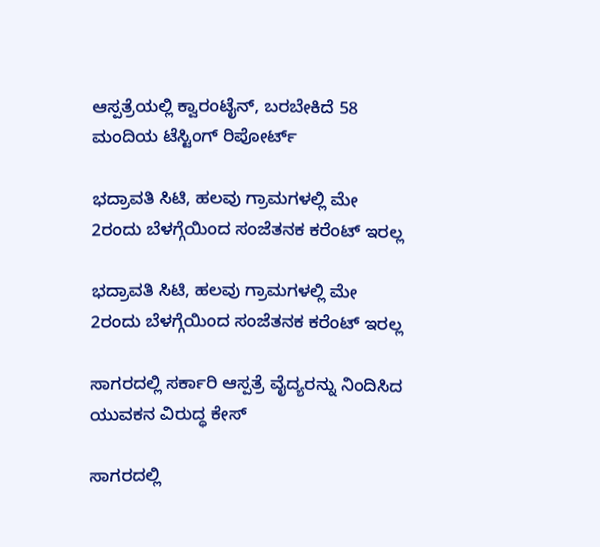ಆಸ್ಪತ್ರೆಯಲ್ಲಿ ಕ್ವಾರಂಟೈನ್, ಬರಬೇಕಿದೆ 58 ಮಂದಿಯ ಟೆಸ್ಟಿಂಗ್ ರಿಪೋರ್ಟ್

ಭದ್ರಾವತಿ ಸಿಟಿ, ಹಲವು ಗ್ರಾಮಗಳಲ್ಲಿ ಮೇ 2ರಂದು ಬೆಳಗ್ಗೆಯಿಂದ ಸಂಜೆತನಕ ಕರೆಂಟ್ ಇರಲ್ಲ

ಭದ್ರಾವತಿ ಸಿಟಿ, ಹಲವು ಗ್ರಾಮಗಳಲ್ಲಿ ಮೇ 2ರಂದು ಬೆಳಗ್ಗೆಯಿಂದ ಸಂಜೆತನಕ ಕರೆಂಟ್ ಇರಲ್ಲ

ಸಾಗರದಲ್ಲಿ ಸರ್ಕಾರಿ ಆಸ್ಪತ್ರೆ ವೈದ್ಯರನ್ನು ನಿಂದಿಸಿದ ಯುವಕನ ವಿರುದ್ಧ ಕೇಸ್

ಸಾಗರದಲ್ಲಿ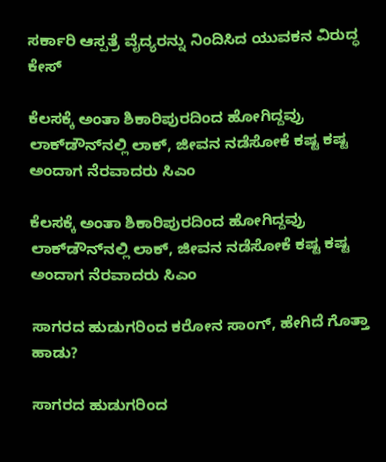ಸರ್ಕಾರಿ ಆಸ್ಪತ್ರೆ ವೈದ್ಯರನ್ನು ನಿಂದಿಸಿದ ಯುವಕನ ವಿರುದ್ಧ ಕೇಸ್

ಕೆಲಸಕ್ಕೆ ಅಂತಾ ಶಿಕಾರಿಪುರದಿಂದ ಹೋಗಿದ್ದವ್ರು ಲಾಕ್‌ಡೌನ್‌ನಲ್ಲಿ ಲಾಕ್, ಜೀವನ ನಡೆಸೋಕೆ ಕಷ್ಟ ಕಷ್ಟ ಅಂದಾಗ ನೆರವಾದರು ಸಿಎಂ

ಕೆಲಸಕ್ಕೆ ಅಂತಾ ಶಿಕಾರಿಪುರದಿಂದ ಹೋಗಿದ್ದವ್ರು ಲಾಕ್‌ಡೌನ್‌ನಲ್ಲಿ ಲಾಕ್, ಜೀವನ ನಡೆಸೋಕೆ ಕಷ್ಟ ಕಷ್ಟ ಅಂದಾಗ ನೆರವಾದರು ಸಿಎಂ

ಸಾಗರದ ಹುಡುಗರಿಂದ ಕರೋನ ಸಾಂಗ್, ಹೇಗಿದೆ ಗೊತ್ತಾ ಹಾಡು?

ಸಾಗರದ ಹುಡುಗರಿಂದ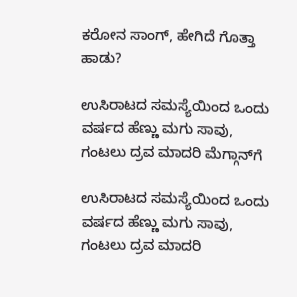ಕರೋನ ಸಾಂಗ್, ಹೇಗಿದೆ ಗೊತ್ತಾ ಹಾಡು?

ಉಸಿರಾಟದ ಸಮಸ್ಯೆಯಿಂದ ಒಂದು ವರ್ಷದ ಹೆಣ್ಣು ಮಗು ಸಾವು, ಗಂಟಲು ದ್ರವ ಮಾದರಿ ಮೆಗ್ಗಾನ್‌ಗೆ

ಉಸಿರಾಟದ ಸಮಸ್ಯೆಯಿಂದ ಒಂದು ವರ್ಷದ ಹೆಣ್ಣು ಮಗು ಸಾವು, ಗಂಟಲು ದ್ರವ ಮಾದರಿ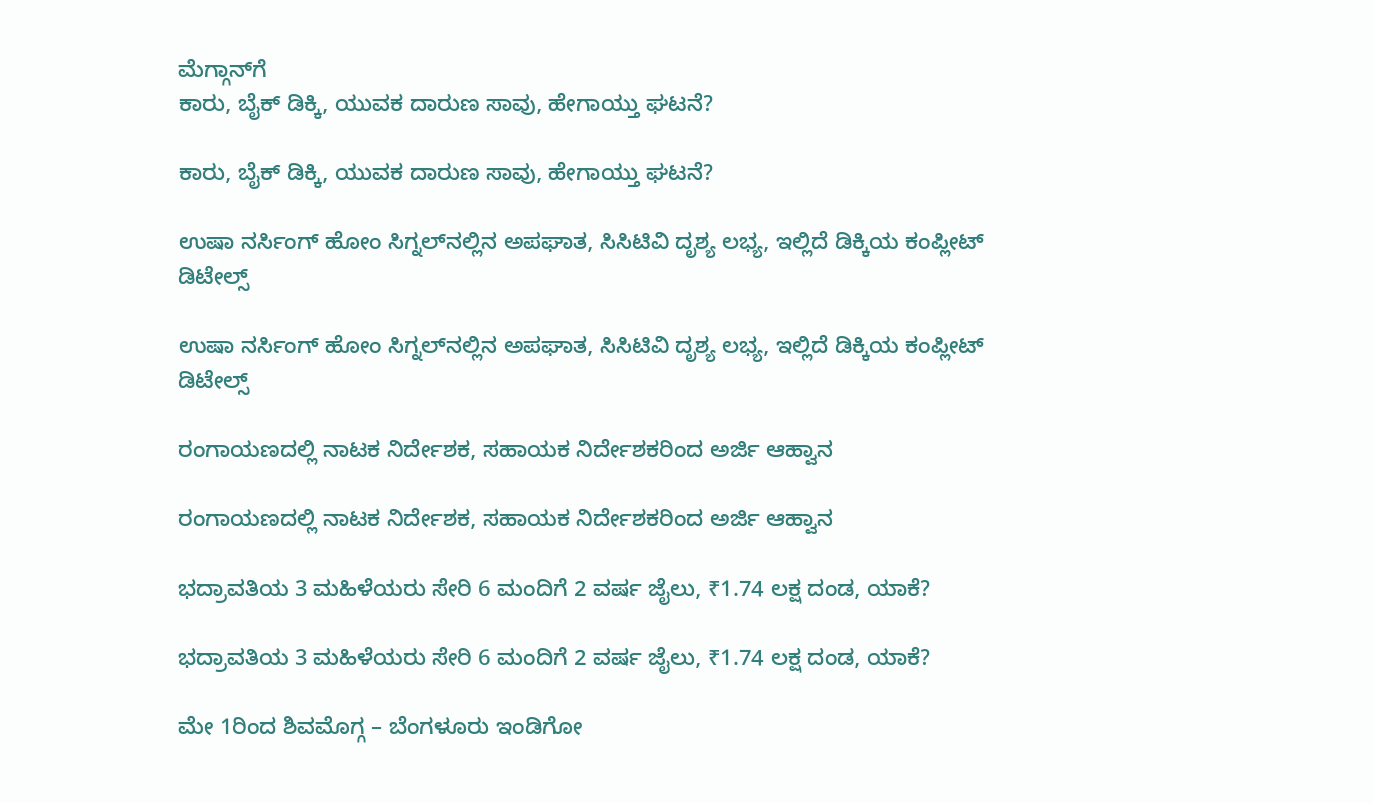ಮೆಗ್ಗಾನ್‌ಗೆ
ಕಾರು, ಬೈಕ್‌ ಡಿಕ್ಕಿ, ಯುವಕ ದಾರುಣ ಸಾವು, ಹೇಗಾಯ್ತು ಘಟನೆ?

ಕಾರು, ಬೈಕ್‌ ಡಿಕ್ಕಿ, ಯುವಕ ದಾರುಣ ಸಾವು, ಹೇಗಾಯ್ತು ಘಟನೆ?

ಉಷಾ ನರ್ಸಿಂಗ್‌ ಹೋಂ ಸಿಗ್ನಲ್‌ನಲ್ಲಿನ ಅಪಘಾತ, ಸಿಸಿಟಿವಿ ದೃಶ್ಯ ಲಭ್ಯ, ಇಲ್ಲಿದೆ ಡಿಕ್ಕಿಯ ಕಂಪ್ಲೀಟ್‌ ಡಿಟೇಲ್ಸ್‌

ಉಷಾ ನರ್ಸಿಂಗ್‌ ಹೋಂ ಸಿಗ್ನಲ್‌ನಲ್ಲಿನ ಅಪಘಾತ, ಸಿಸಿಟಿವಿ ದೃಶ್ಯ ಲಭ್ಯ, ಇಲ್ಲಿದೆ ಡಿಕ್ಕಿಯ ಕಂಪ್ಲೀಟ್‌ ಡಿಟೇಲ್ಸ್‌

ರಂಗಾಯಣದಲ್ಲಿ ನಾಟಕ ನಿರ್ದೇಶಕ, ಸಹಾಯಕ ನಿರ್ದೇಶಕರಿಂದ ಅರ್ಜಿ ಆಹ್ವಾನ

ರಂಗಾಯಣದಲ್ಲಿ ನಾಟಕ ನಿರ್ದೇಶಕ, ಸಹಾಯಕ ನಿರ್ದೇಶಕರಿಂದ ಅರ್ಜಿ ಆಹ್ವಾನ

ಭದ್ರಾವತಿಯ 3 ಮಹಿಳೆಯರು ಸೇರಿ 6 ಮಂದಿಗೆ 2 ವರ್ಷ ಜೈಲು, ₹1.74 ಲಕ್ಷ ದಂಡ, ಯಾಕೆ?

ಭದ್ರಾವತಿಯ 3 ಮಹಿಳೆಯರು ಸೇರಿ 6 ಮಂದಿಗೆ 2 ವರ್ಷ ಜೈಲು, ₹1.74 ಲಕ್ಷ ದಂಡ, ಯಾಕೆ?

ಮೇ 1ರಿಂದ ಶಿವಮೊಗ್ಗ – ಬೆಂಗಳೂರು ಇಂಡಿಗೋ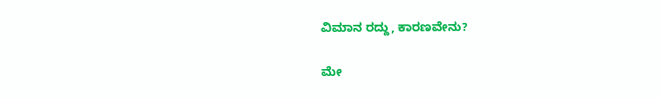ವಿಮಾನ ರದ್ದು, ಕಾರಣವೇನು?

ಮೇ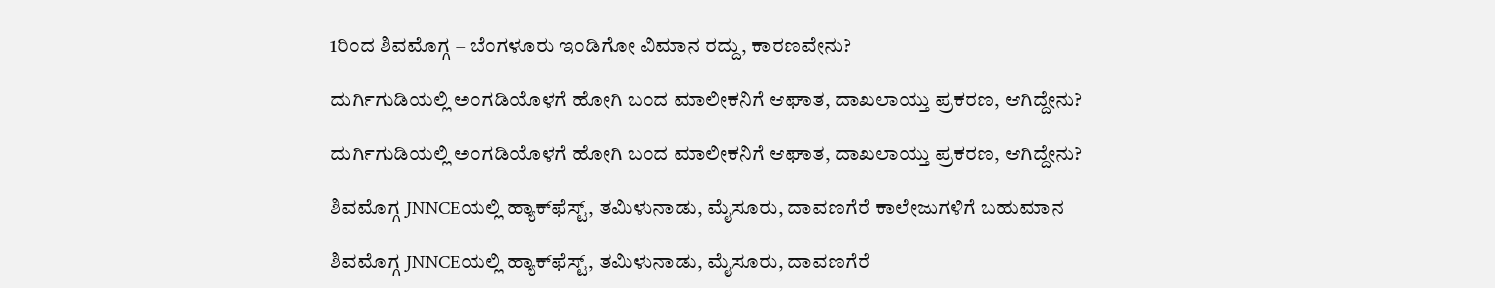1ರಿಂದ ಶಿವಮೊಗ್ಗ – ಬೆಂಗಳೂರು ಇಂಡಿಗೋ ವಿಮಾನ ರದ್ದು, ಕಾರಣವೇನು?

ದುರ್ಗಿಗುಡಿಯಲ್ಲಿ ಅಂಗಡಿಯೊಳಗೆ ಹೋಗಿ ಬಂದ ಮಾಲೀಕನಿಗೆ ಆಘಾತ, ದಾಖಲಾಯ್ತು ಪ್ರಕರಣ, ಆಗಿದ್ದೇನು?

ದುರ್ಗಿಗುಡಿಯಲ್ಲಿ ಅಂಗಡಿಯೊಳಗೆ ಹೋಗಿ ಬಂದ ಮಾಲೀಕನಿಗೆ ಆಘಾತ, ದಾಖಲಾಯ್ತು ಪ್ರಕರಣ, ಆಗಿದ್ದೇನು?

ಶಿವಮೊಗ್ಗ JNNCEಯಲ್ಲಿ ಹ್ಯಾಕ್‌ಫೆಸ್ಟ್‌, ತಮಿಳುನಾಡು, ಮೈಸೂರು, ದಾವಣಗೆರೆ ಕಾಲೇಜುಗಳಿಗೆ ಬಹುಮಾನ

ಶಿವಮೊಗ್ಗ JNNCEಯಲ್ಲಿ ಹ್ಯಾಕ್‌ಫೆಸ್ಟ್‌, ತಮಿಳುನಾಡು, ಮೈಸೂರು, ದಾವಣಗೆರೆ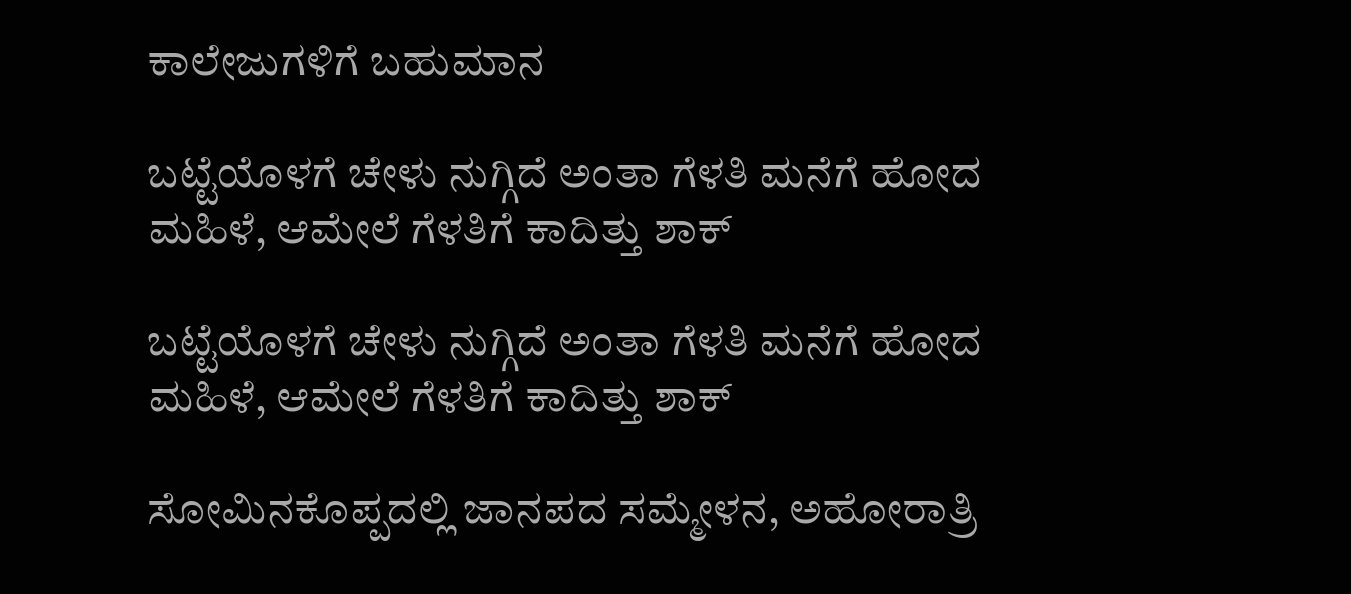ಕಾಲೇಜುಗಳಿಗೆ ಬಹುಮಾನ

ಬಟ್ಟೆಯೊಳಗೆ ಚೇಳು ನುಗ್ಗಿದೆ ಅಂತಾ ಗೆಳತಿ ಮನೆಗೆ ಹೋದ ಮಹಿಳೆ, ಆಮೇಲೆ ಗೆಳತಿಗೆ ಕಾದಿತ್ತು ಶಾಕ್

ಬಟ್ಟೆಯೊಳಗೆ ಚೇಳು ನುಗ್ಗಿದೆ ಅಂತಾ ಗೆಳತಿ ಮನೆಗೆ ಹೋದ ಮಹಿಳೆ, ಆಮೇಲೆ ಗೆಳತಿಗೆ ಕಾದಿತ್ತು ಶಾಕ್

ಸೋಮಿನಕೊಪ್ಪದಲ್ಲಿ ಜಾನಪದ ಸಮ್ಮೇಳನ, ಅಹೋರಾತ್ರಿ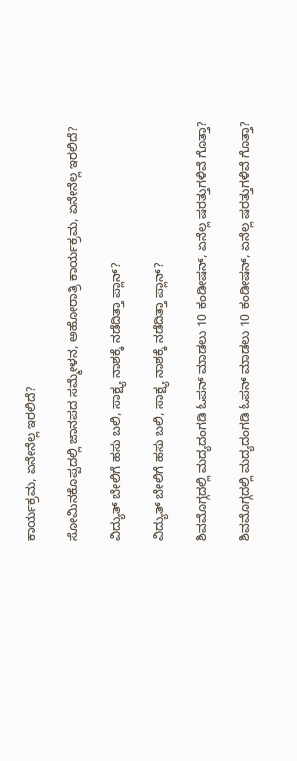ಕಾರ್ಯಕ್ರಮ, ಏನೇನೆಲ್ಲ ಇರಲಿದೆ?

ಸೋಮಿನಕೊಪ್ಪದಲ್ಲಿ ಜಾನಪದ ಸಮ್ಮೇಳನ, ಅಹೋರಾತ್ರಿ ಕಾರ್ಯಕ್ರಮ, ಏನೇನೆಲ್ಲ ಇರಲಿದೆ?

ವಿದ್ಯುತ್‌ ಬೇಲಿಗೆ ಹಸು ಬಲಿ, ಸಾಕ್ಷ್ಯ ನಾಶಕ್ಕೆ ನಡೆದಿತ್ತಾ ಪ್ಲಾನ್?

ವಿದ್ಯುತ್‌ ಬೇಲಿಗೆ ಹಸು ಬಲಿ, ಸಾಕ್ಷ್ಯ ನಾಶಕ್ಕೆ ನಡೆದಿತ್ತಾ ಪ್ಲಾನ್?

ಶಿವಮೊಗ್ಗದಲ್ಲಿ ಮದ್ಯದಂಗಡಿ ಓಪನ್ ಮಾಡಲು 10 ಕಂಡೀಷನ್, ಏನೆಲ್ಲ ಷರತ್ತುಗಳಿವೆ ಗೊತ್ತಾ?

ಶಿವಮೊಗ್ಗದಲ್ಲಿ ಮದ್ಯದಂಗಡಿ ಓಪನ್ ಮಾಡಲು 10 ಕಂಡೀಷನ್, ಏನೆಲ್ಲ ಷರತ್ತುಗಳಿವೆ ಗೊತ್ತಾ?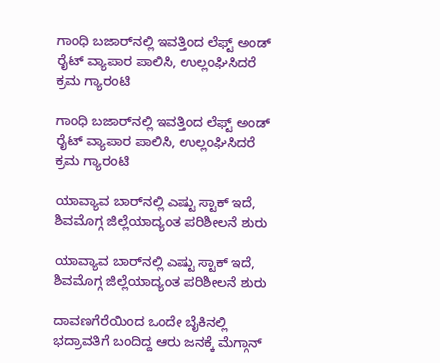ಗಾಂಧಿ ಬಜಾರ್‌ನಲ್ಲಿ ಇವತ್ತಿಂದ ಲೆಫ್ಟ್‌ ಅಂಡ್‌ ರೈಟ್ ವ್ಯಾಪಾರ ಪಾಲಿಸಿ, ಉಲ್ಲಂಘಿಸಿದರೆ ಕ್ರಮ ಗ್ಯಾರಂಟಿ

ಗಾಂಧಿ ಬಜಾರ್‌ನಲ್ಲಿ ಇವತ್ತಿಂದ ಲೆಫ್ಟ್‌ ಅಂಡ್‌ ರೈಟ್ ವ್ಯಾಪಾರ ಪಾಲಿಸಿ, ಉಲ್ಲಂಘಿಸಿದರೆ ಕ್ರಮ ಗ್ಯಾರಂಟಿ

ಯಾವ್ಯಾವ ಬಾರ್‌ನಲ್ಲಿ ಎಷ್ಟು ಸ್ಟಾಕ್ ಇದೆ, ಶಿವಮೊಗ್ಗ ಜಿಲ್ಲೆಯಾದ್ಯಂತ ಪರಿಶೀಲನೆ ಶುರು

ಯಾವ್ಯಾವ ಬಾರ್‌ನಲ್ಲಿ ಎಷ್ಟು ಸ್ಟಾಕ್ ಇದೆ, ಶಿವಮೊಗ್ಗ ಜಿಲ್ಲೆಯಾದ್ಯಂತ ಪರಿಶೀಲನೆ ಶುರು

ದಾವಣಗೆರೆಯಿಂದ ಒಂದೇ ಬೈಕಿನಲ್ಲಿ ಭದ್ರಾವತಿಗೆ ಬಂದಿದ್ದ ಆರು ಜನಕ್ಕೆ ಮೆಗ್ಗಾನ್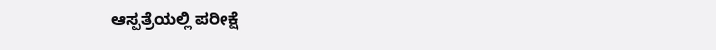ಆಸ್ಪತ್ರೆಯಲ್ಲಿ ಪರೀಕ್ಷೆ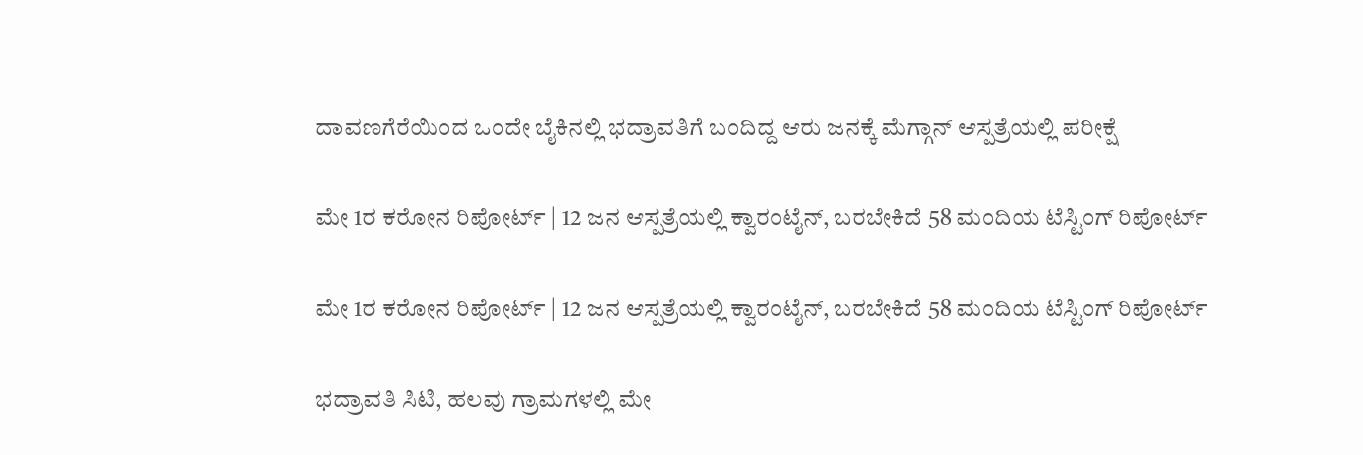ದಾವಣಗೆರೆಯಿಂದ ಒಂದೇ ಬೈಕಿನಲ್ಲಿ ಭದ್ರಾವತಿಗೆ ಬಂದಿದ್ದ ಆರು ಜನಕ್ಕೆ ಮೆಗ್ಗಾನ್ ಆಸ್ಪತ್ರೆಯಲ್ಲಿ ಪರೀಕ್ಷೆ

ಮೇ 1ರ ಕರೋನ ರಿಪೋರ್ಟ್ | 12 ಜನ ಆಸ್ಪತ್ರೆಯಲ್ಲಿ ಕ್ವಾರಂಟೈನ್, ಬರಬೇಕಿದೆ 58 ಮಂದಿಯ ಟೆಸ್ಟಿಂಗ್ ರಿಪೋರ್ಟ್

ಮೇ 1ರ ಕರೋನ ರಿಪೋರ್ಟ್ | 12 ಜನ ಆಸ್ಪತ್ರೆಯಲ್ಲಿ ಕ್ವಾರಂಟೈನ್, ಬರಬೇಕಿದೆ 58 ಮಂದಿಯ ಟೆಸ್ಟಿಂಗ್ ರಿಪೋರ್ಟ್

ಭದ್ರಾವತಿ ಸಿಟಿ, ಹಲವು ಗ್ರಾಮಗಳಲ್ಲಿ ಮೇ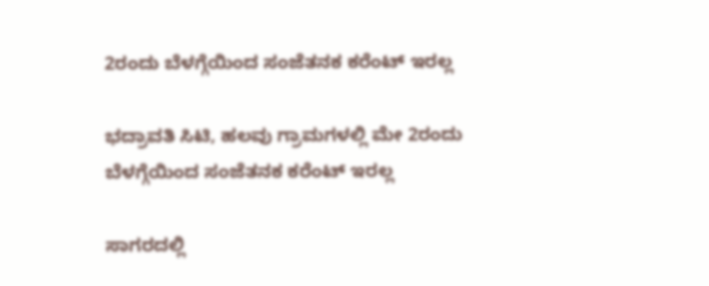2ರಂದು ಬೆಳಗ್ಗೆಯಿಂದ ಸಂಜೆತನಕ ಕರೆಂಟ್ ಇರಲ್ಲ

ಭದ್ರಾವತಿ ಸಿಟಿ, ಹಲವು ಗ್ರಾಮಗಳಲ್ಲಿ ಮೇ 2ರಂದು ಬೆಳಗ್ಗೆಯಿಂದ ಸಂಜೆತನಕ ಕರೆಂಟ್ ಇರಲ್ಲ

ಸಾಗರದಲ್ಲಿ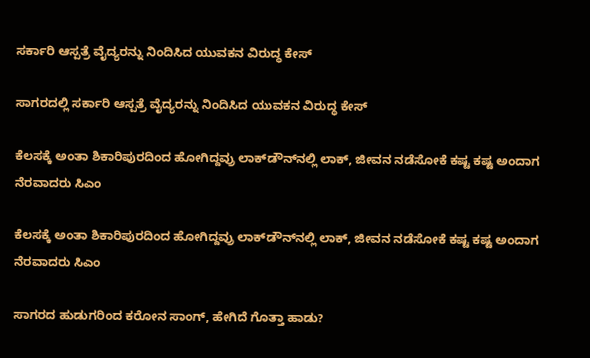ಸರ್ಕಾರಿ ಆಸ್ಪತ್ರೆ ವೈದ್ಯರನ್ನು ನಿಂದಿಸಿದ ಯುವಕನ ವಿರುದ್ಧ ಕೇಸ್

ಸಾಗರದಲ್ಲಿ ಸರ್ಕಾರಿ ಆಸ್ಪತ್ರೆ ವೈದ್ಯರನ್ನು ನಿಂದಿಸಿದ ಯುವಕನ ವಿರುದ್ಧ ಕೇಸ್

ಕೆಲಸಕ್ಕೆ ಅಂತಾ ಶಿಕಾರಿಪುರದಿಂದ ಹೋಗಿದ್ದವ್ರು ಲಾಕ್‌ಡೌನ್‌ನಲ್ಲಿ ಲಾಕ್, ಜೀವನ ನಡೆಸೋಕೆ ಕಷ್ಟ ಕಷ್ಟ ಅಂದಾಗ ನೆರವಾದರು ಸಿಎಂ

ಕೆಲಸಕ್ಕೆ ಅಂತಾ ಶಿಕಾರಿಪುರದಿಂದ ಹೋಗಿದ್ದವ್ರು ಲಾಕ್‌ಡೌನ್‌ನಲ್ಲಿ ಲಾಕ್, ಜೀವನ ನಡೆಸೋಕೆ ಕಷ್ಟ ಕಷ್ಟ ಅಂದಾಗ ನೆರವಾದರು ಸಿಎಂ

ಸಾಗರದ ಹುಡುಗರಿಂದ ಕರೋನ ಸಾಂಗ್, ಹೇಗಿದೆ ಗೊತ್ತಾ ಹಾಡು?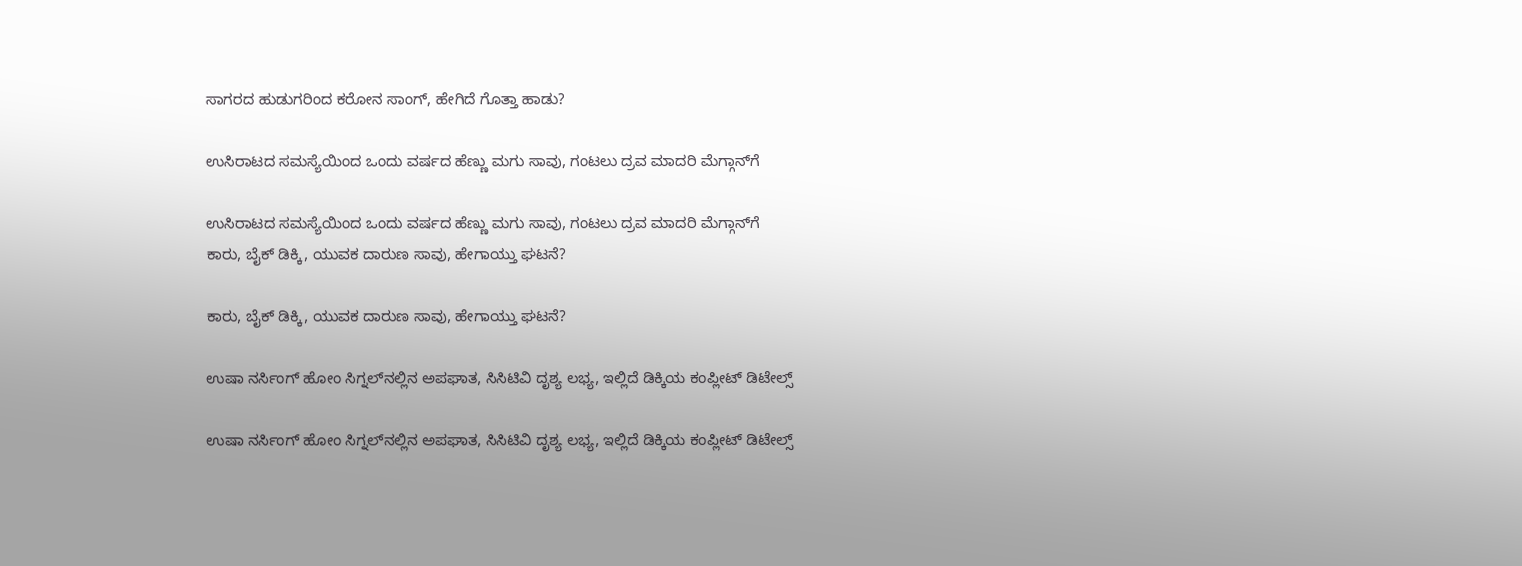ಸಾಗರದ ಹುಡುಗರಿಂದ ಕರೋನ ಸಾಂಗ್, ಹೇಗಿದೆ ಗೊತ್ತಾ ಹಾಡು?

ಉಸಿರಾಟದ ಸಮಸ್ಯೆಯಿಂದ ಒಂದು ವರ್ಷದ ಹೆಣ್ಣು ಮಗು ಸಾವು, ಗಂಟಲು ದ್ರವ ಮಾದರಿ ಮೆಗ್ಗಾನ್‌ಗೆ

ಉಸಿರಾಟದ ಸಮಸ್ಯೆಯಿಂದ ಒಂದು ವರ್ಷದ ಹೆಣ್ಣು ಮಗು ಸಾವು, ಗಂಟಲು ದ್ರವ ಮಾದರಿ ಮೆಗ್ಗಾನ್‌ಗೆ
ಕಾರು, ಬೈಕ್‌ ಡಿಕ್ಕಿ, ಯುವಕ ದಾರುಣ ಸಾವು, ಹೇಗಾಯ್ತು ಘಟನೆ?

ಕಾರು, ಬೈಕ್‌ ಡಿಕ್ಕಿ, ಯುವಕ ದಾರುಣ ಸಾವು, ಹೇಗಾಯ್ತು ಘಟನೆ?

ಉಷಾ ನರ್ಸಿಂಗ್‌ ಹೋಂ ಸಿಗ್ನಲ್‌ನಲ್ಲಿನ ಅಪಘಾತ, ಸಿಸಿಟಿವಿ ದೃಶ್ಯ ಲಭ್ಯ, ಇಲ್ಲಿದೆ ಡಿಕ್ಕಿಯ ಕಂಪ್ಲೀಟ್‌ ಡಿಟೇಲ್ಸ್‌

ಉಷಾ ನರ್ಸಿಂಗ್‌ ಹೋಂ ಸಿಗ್ನಲ್‌ನಲ್ಲಿನ ಅಪಘಾತ, ಸಿಸಿಟಿವಿ ದೃಶ್ಯ ಲಭ್ಯ, ಇಲ್ಲಿದೆ ಡಿಕ್ಕಿಯ ಕಂಪ್ಲೀಟ್‌ ಡಿಟೇಲ್ಸ್‌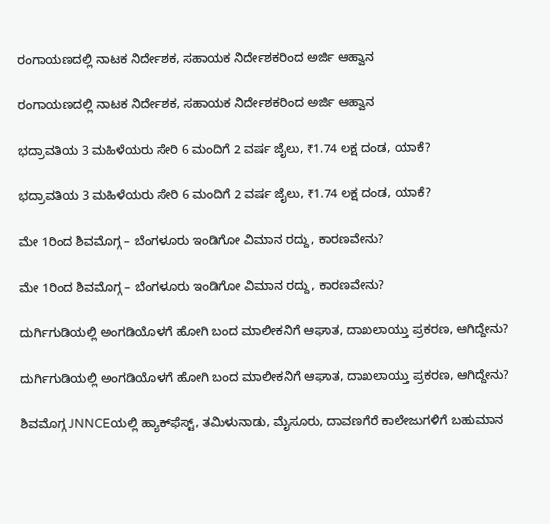ರಂಗಾಯಣದಲ್ಲಿ ನಾಟಕ ನಿರ್ದೇಶಕ, ಸಹಾಯಕ ನಿರ್ದೇಶಕರಿಂದ ಅರ್ಜಿ ಆಹ್ವಾನ

ರಂಗಾಯಣದಲ್ಲಿ ನಾಟಕ ನಿರ್ದೇಶಕ, ಸಹಾಯಕ ನಿರ್ದೇಶಕರಿಂದ ಅರ್ಜಿ ಆಹ್ವಾನ

ಭದ್ರಾವತಿಯ 3 ಮಹಿಳೆಯರು ಸೇರಿ 6 ಮಂದಿಗೆ 2 ವರ್ಷ ಜೈಲು, ₹1.74 ಲಕ್ಷ ದಂಡ, ಯಾಕೆ?

ಭದ್ರಾವತಿಯ 3 ಮಹಿಳೆಯರು ಸೇರಿ 6 ಮಂದಿಗೆ 2 ವರ್ಷ ಜೈಲು, ₹1.74 ಲಕ್ಷ ದಂಡ, ಯಾಕೆ?

ಮೇ 1ರಿಂದ ಶಿವಮೊಗ್ಗ – ಬೆಂಗಳೂರು ಇಂಡಿಗೋ ವಿಮಾನ ರದ್ದು, ಕಾರಣವೇನು?

ಮೇ 1ರಿಂದ ಶಿವಮೊಗ್ಗ – ಬೆಂಗಳೂರು ಇಂಡಿಗೋ ವಿಮಾನ ರದ್ದು, ಕಾರಣವೇನು?

ದುರ್ಗಿಗುಡಿಯಲ್ಲಿ ಅಂಗಡಿಯೊಳಗೆ ಹೋಗಿ ಬಂದ ಮಾಲೀಕನಿಗೆ ಆಘಾತ, ದಾಖಲಾಯ್ತು ಪ್ರಕರಣ, ಆಗಿದ್ದೇನು?

ದುರ್ಗಿಗುಡಿಯಲ್ಲಿ ಅಂಗಡಿಯೊಳಗೆ ಹೋಗಿ ಬಂದ ಮಾಲೀಕನಿಗೆ ಆಘಾತ, ದಾಖಲಾಯ್ತು ಪ್ರಕರಣ, ಆಗಿದ್ದೇನು?

ಶಿವಮೊಗ್ಗ JNNCEಯಲ್ಲಿ ಹ್ಯಾಕ್‌ಫೆಸ್ಟ್‌, ತಮಿಳುನಾಡು, ಮೈಸೂರು, ದಾವಣಗೆರೆ ಕಾಲೇಜುಗಳಿಗೆ ಬಹುಮಾನ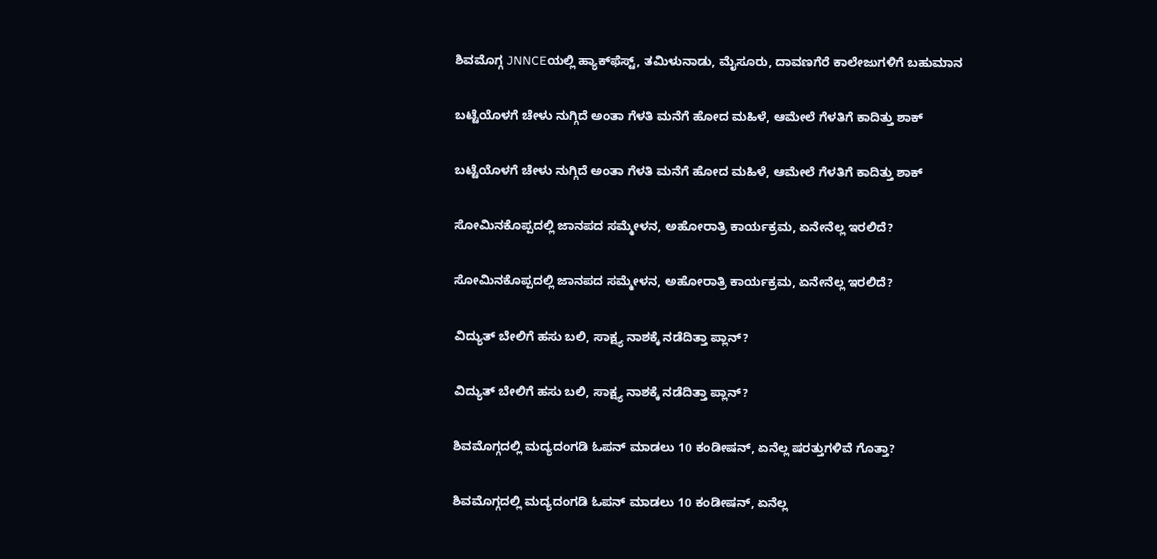ಶಿವಮೊಗ್ಗ JNNCEಯಲ್ಲಿ ಹ್ಯಾಕ್‌ಫೆಸ್ಟ್‌, ತಮಿಳುನಾಡು, ಮೈಸೂರು, ದಾವಣಗೆರೆ ಕಾಲೇಜುಗಳಿಗೆ ಬಹುಮಾನ

ಬಟ್ಟೆಯೊಳಗೆ ಚೇಳು ನುಗ್ಗಿದೆ ಅಂತಾ ಗೆಳತಿ ಮನೆಗೆ ಹೋದ ಮಹಿಳೆ, ಆಮೇಲೆ ಗೆಳತಿಗೆ ಕಾದಿತ್ತು ಶಾಕ್

ಬಟ್ಟೆಯೊಳಗೆ ಚೇಳು ನುಗ್ಗಿದೆ ಅಂತಾ ಗೆಳತಿ ಮನೆಗೆ ಹೋದ ಮಹಿಳೆ, ಆಮೇಲೆ ಗೆಳತಿಗೆ ಕಾದಿತ್ತು ಶಾಕ್

ಸೋಮಿನಕೊಪ್ಪದಲ್ಲಿ ಜಾನಪದ ಸಮ್ಮೇಳನ, ಅಹೋರಾತ್ರಿ ಕಾರ್ಯಕ್ರಮ, ಏನೇನೆಲ್ಲ ಇರಲಿದೆ?

ಸೋಮಿನಕೊಪ್ಪದಲ್ಲಿ ಜಾನಪದ ಸಮ್ಮೇಳನ, ಅಹೋರಾತ್ರಿ ಕಾರ್ಯಕ್ರಮ, ಏನೇನೆಲ್ಲ ಇರಲಿದೆ?

ವಿದ್ಯುತ್‌ ಬೇಲಿಗೆ ಹಸು ಬಲಿ, ಸಾಕ್ಷ್ಯ ನಾಶಕ್ಕೆ ನಡೆದಿತ್ತಾ ಪ್ಲಾನ್?

ವಿದ್ಯುತ್‌ ಬೇಲಿಗೆ ಹಸು ಬಲಿ, ಸಾಕ್ಷ್ಯ ನಾಶಕ್ಕೆ ನಡೆದಿತ್ತಾ ಪ್ಲಾನ್?

ಶಿವಮೊಗ್ಗದಲ್ಲಿ ಮದ್ಯದಂಗಡಿ ಓಪನ್ ಮಾಡಲು 10 ಕಂಡೀಷನ್, ಏನೆಲ್ಲ ಷರತ್ತುಗಳಿವೆ ಗೊತ್ತಾ?

ಶಿವಮೊಗ್ಗದಲ್ಲಿ ಮದ್ಯದಂಗಡಿ ಓಪನ್ ಮಾಡಲು 10 ಕಂಡೀಷನ್, ಏನೆಲ್ಲ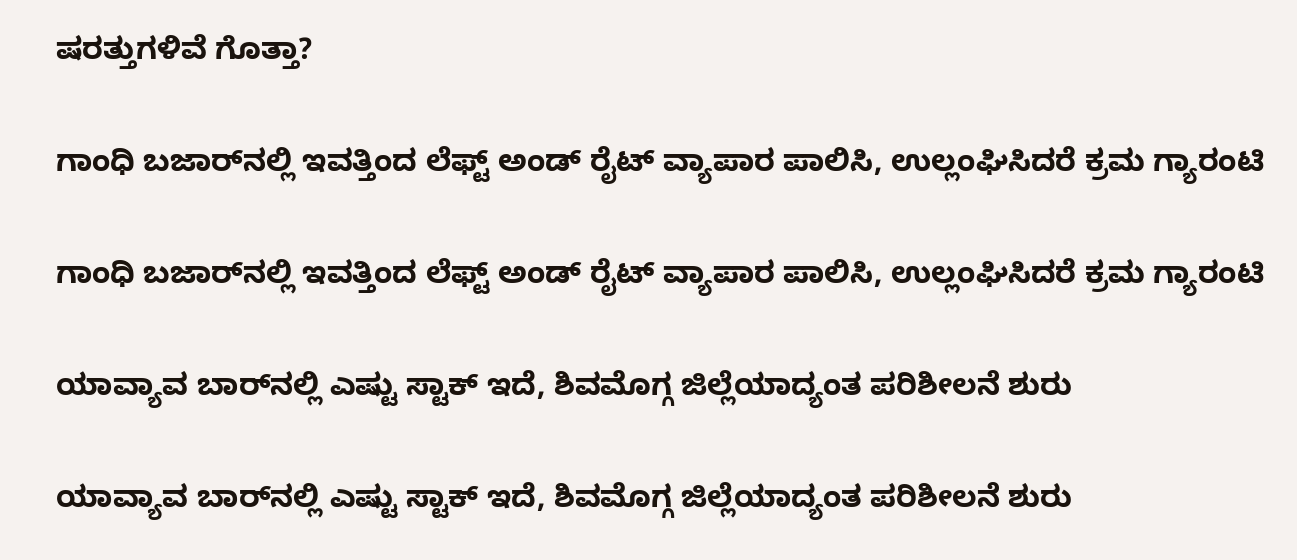ಷರತ್ತುಗಳಿವೆ ಗೊತ್ತಾ?

ಗಾಂಧಿ ಬಜಾರ್‌ನಲ್ಲಿ ಇವತ್ತಿಂದ ಲೆಫ್ಟ್‌ ಅಂಡ್‌ ರೈಟ್ ವ್ಯಾಪಾರ ಪಾಲಿಸಿ, ಉಲ್ಲಂಘಿಸಿದರೆ ಕ್ರಮ ಗ್ಯಾರಂಟಿ

ಗಾಂಧಿ ಬಜಾರ್‌ನಲ್ಲಿ ಇವತ್ತಿಂದ ಲೆಫ್ಟ್‌ ಅಂಡ್‌ ರೈಟ್ ವ್ಯಾಪಾರ ಪಾಲಿಸಿ, ಉಲ್ಲಂಘಿಸಿದರೆ ಕ್ರಮ ಗ್ಯಾರಂಟಿ

ಯಾವ್ಯಾವ ಬಾರ್‌ನಲ್ಲಿ ಎಷ್ಟು ಸ್ಟಾಕ್ ಇದೆ, ಶಿವಮೊಗ್ಗ ಜಿಲ್ಲೆಯಾದ್ಯಂತ ಪರಿಶೀಲನೆ ಶುರು

ಯಾವ್ಯಾವ ಬಾರ್‌ನಲ್ಲಿ ಎಷ್ಟು ಸ್ಟಾಕ್ ಇದೆ, ಶಿವಮೊಗ್ಗ ಜಿಲ್ಲೆಯಾದ್ಯಂತ ಪರಿಶೀಲನೆ ಶುರು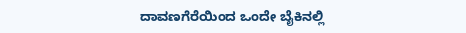ದಾವಣಗೆರೆಯಿಂದ ಒಂದೇ ಬೈಕಿನಲ್ಲಿ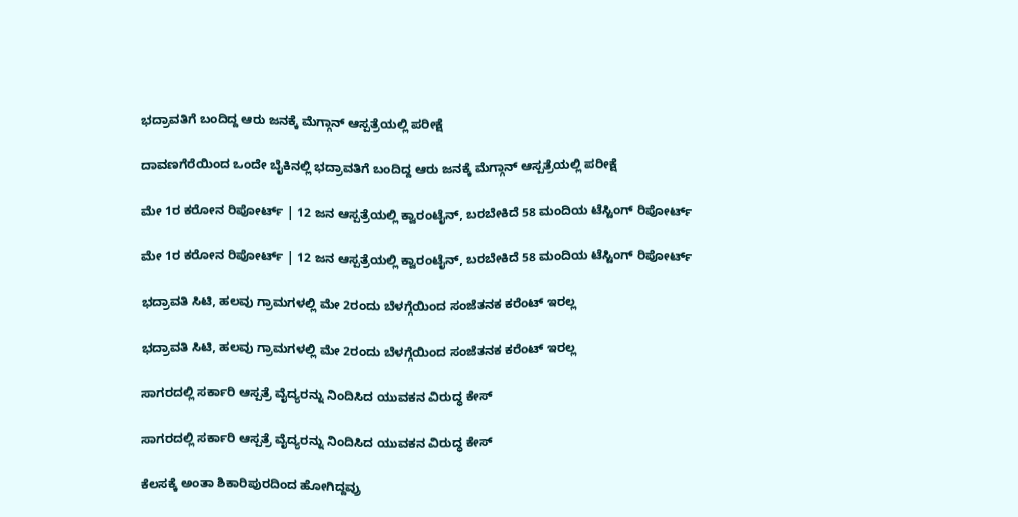ಭದ್ರಾವತಿಗೆ ಬಂದಿದ್ದ ಆರು ಜನಕ್ಕೆ ಮೆಗ್ಗಾನ್ ಆಸ್ಪತ್ರೆಯಲ್ಲಿ ಪರೀಕ್ಷೆ

ದಾವಣಗೆರೆಯಿಂದ ಒಂದೇ ಬೈಕಿನಲ್ಲಿ ಭದ್ರಾವತಿಗೆ ಬಂದಿದ್ದ ಆರು ಜನಕ್ಕೆ ಮೆಗ್ಗಾನ್ ಆಸ್ಪತ್ರೆಯಲ್ಲಿ ಪರೀಕ್ಷೆ

ಮೇ 1ರ ಕರೋನ ರಿಪೋರ್ಟ್ | 12 ಜನ ಆಸ್ಪತ್ರೆಯಲ್ಲಿ ಕ್ವಾರಂಟೈನ್, ಬರಬೇಕಿದೆ 58 ಮಂದಿಯ ಟೆಸ್ಟಿಂಗ್ ರಿಪೋರ್ಟ್

ಮೇ 1ರ ಕರೋನ ರಿಪೋರ್ಟ್ | 12 ಜನ ಆಸ್ಪತ್ರೆಯಲ್ಲಿ ಕ್ವಾರಂಟೈನ್, ಬರಬೇಕಿದೆ 58 ಮಂದಿಯ ಟೆಸ್ಟಿಂಗ್ ರಿಪೋರ್ಟ್

ಭದ್ರಾವತಿ ಸಿಟಿ, ಹಲವು ಗ್ರಾಮಗಳಲ್ಲಿ ಮೇ 2ರಂದು ಬೆಳಗ್ಗೆಯಿಂದ ಸಂಜೆತನಕ ಕರೆಂಟ್ ಇರಲ್ಲ

ಭದ್ರಾವತಿ ಸಿಟಿ, ಹಲವು ಗ್ರಾಮಗಳಲ್ಲಿ ಮೇ 2ರಂದು ಬೆಳಗ್ಗೆಯಿಂದ ಸಂಜೆತನಕ ಕರೆಂಟ್ ಇರಲ್ಲ

ಸಾಗರದಲ್ಲಿ ಸರ್ಕಾರಿ ಆಸ್ಪತ್ರೆ ವೈದ್ಯರನ್ನು ನಿಂದಿಸಿದ ಯುವಕನ ವಿರುದ್ಧ ಕೇಸ್

ಸಾಗರದಲ್ಲಿ ಸರ್ಕಾರಿ ಆಸ್ಪತ್ರೆ ವೈದ್ಯರನ್ನು ನಿಂದಿಸಿದ ಯುವಕನ ವಿರುದ್ಧ ಕೇಸ್

ಕೆಲಸಕ್ಕೆ ಅಂತಾ ಶಿಕಾರಿಪುರದಿಂದ ಹೋಗಿದ್ದವ್ರು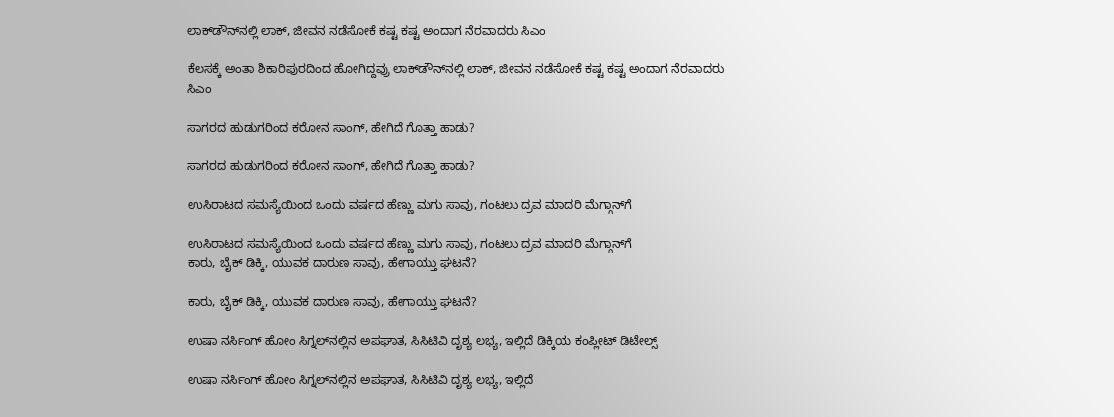ಲಾಕ್‌ಡೌನ್‌ನಲ್ಲಿ ಲಾಕ್, ಜೀವನ ನಡೆಸೋಕೆ ಕಷ್ಟ ಕಷ್ಟ ಅಂದಾಗ ನೆರವಾದರು ಸಿಎಂ

ಕೆಲಸಕ್ಕೆ ಅಂತಾ ಶಿಕಾರಿಪುರದಿಂದ ಹೋಗಿದ್ದವ್ರು ಲಾಕ್‌ಡೌನ್‌ನಲ್ಲಿ ಲಾಕ್, ಜೀವನ ನಡೆಸೋಕೆ ಕಷ್ಟ ಕಷ್ಟ ಅಂದಾಗ ನೆರವಾದರು ಸಿಎಂ

ಸಾಗರದ ಹುಡುಗರಿಂದ ಕರೋನ ಸಾಂಗ್, ಹೇಗಿದೆ ಗೊತ್ತಾ ಹಾಡು?

ಸಾಗರದ ಹುಡುಗರಿಂದ ಕರೋನ ಸಾಂಗ್, ಹೇಗಿದೆ ಗೊತ್ತಾ ಹಾಡು?

ಉಸಿರಾಟದ ಸಮಸ್ಯೆಯಿಂದ ಒಂದು ವರ್ಷದ ಹೆಣ್ಣು ಮಗು ಸಾವು, ಗಂಟಲು ದ್ರವ ಮಾದರಿ ಮೆಗ್ಗಾನ್‌ಗೆ

ಉಸಿರಾಟದ ಸಮಸ್ಯೆಯಿಂದ ಒಂದು ವರ್ಷದ ಹೆಣ್ಣು ಮಗು ಸಾವು, ಗಂಟಲು ದ್ರವ ಮಾದರಿ ಮೆಗ್ಗಾನ್‌ಗೆ
ಕಾರು, ಬೈಕ್‌ ಡಿಕ್ಕಿ, ಯುವಕ ದಾರುಣ ಸಾವು, ಹೇಗಾಯ್ತು ಘಟನೆ?

ಕಾರು, ಬೈಕ್‌ ಡಿಕ್ಕಿ, ಯುವಕ ದಾರುಣ ಸಾವು, ಹೇಗಾಯ್ತು ಘಟನೆ?

ಉಷಾ ನರ್ಸಿಂಗ್‌ ಹೋಂ ಸಿಗ್ನಲ್‌ನಲ್ಲಿನ ಅಪಘಾತ, ಸಿಸಿಟಿವಿ ದೃಶ್ಯ ಲಭ್ಯ, ಇಲ್ಲಿದೆ ಡಿಕ್ಕಿಯ ಕಂಪ್ಲೀಟ್‌ ಡಿಟೇಲ್ಸ್‌

ಉಷಾ ನರ್ಸಿಂಗ್‌ ಹೋಂ ಸಿಗ್ನಲ್‌ನಲ್ಲಿನ ಅಪಘಾತ, ಸಿಸಿಟಿವಿ ದೃಶ್ಯ ಲಭ್ಯ, ಇಲ್ಲಿದೆ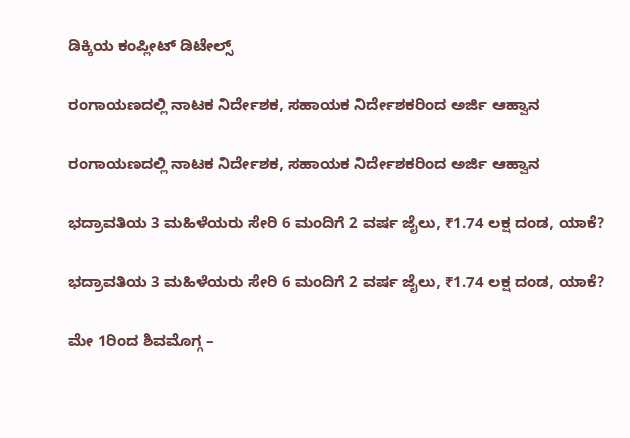ಡಿಕ್ಕಿಯ ಕಂಪ್ಲೀಟ್‌ ಡಿಟೇಲ್ಸ್‌

ರಂಗಾಯಣದಲ್ಲಿ ನಾಟಕ ನಿರ್ದೇಶಕ, ಸಹಾಯಕ ನಿರ್ದೇಶಕರಿಂದ ಅರ್ಜಿ ಆಹ್ವಾನ

ರಂಗಾಯಣದಲ್ಲಿ ನಾಟಕ ನಿರ್ದೇಶಕ, ಸಹಾಯಕ ನಿರ್ದೇಶಕರಿಂದ ಅರ್ಜಿ ಆಹ್ವಾನ

ಭದ್ರಾವತಿಯ 3 ಮಹಿಳೆಯರು ಸೇರಿ 6 ಮಂದಿಗೆ 2 ವರ್ಷ ಜೈಲು, ₹1.74 ಲಕ್ಷ ದಂಡ, ಯಾಕೆ?

ಭದ್ರಾವತಿಯ 3 ಮಹಿಳೆಯರು ಸೇರಿ 6 ಮಂದಿಗೆ 2 ವರ್ಷ ಜೈಲು, ₹1.74 ಲಕ್ಷ ದಂಡ, ಯಾಕೆ?

ಮೇ 1ರಿಂದ ಶಿವಮೊಗ್ಗ –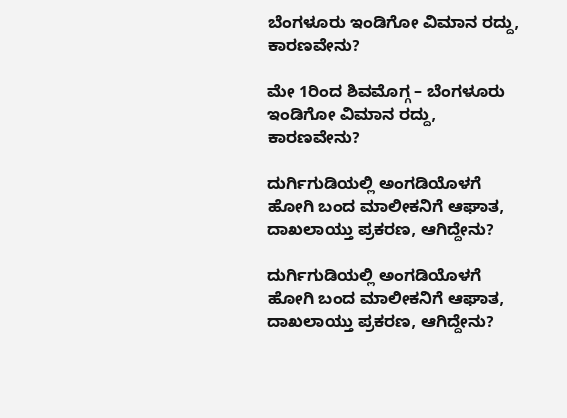ಬೆಂಗಳೂರು ಇಂಡಿಗೋ ವಿಮಾನ ರದ್ದು, ಕಾರಣವೇನು?

ಮೇ 1ರಿಂದ ಶಿವಮೊಗ್ಗ – ಬೆಂಗಳೂರು ಇಂಡಿಗೋ ವಿಮಾನ ರದ್ದು, ಕಾರಣವೇನು?

ದುರ್ಗಿಗುಡಿಯಲ್ಲಿ ಅಂಗಡಿಯೊಳಗೆ ಹೋಗಿ ಬಂದ ಮಾಲೀಕನಿಗೆ ಆಘಾತ, ದಾಖಲಾಯ್ತು ಪ್ರಕರಣ, ಆಗಿದ್ದೇನು?

ದುರ್ಗಿಗುಡಿಯಲ್ಲಿ ಅಂಗಡಿಯೊಳಗೆ ಹೋಗಿ ಬಂದ ಮಾಲೀಕನಿಗೆ ಆಘಾತ, ದಾಖಲಾಯ್ತು ಪ್ರಕರಣ, ಆಗಿದ್ದೇನು?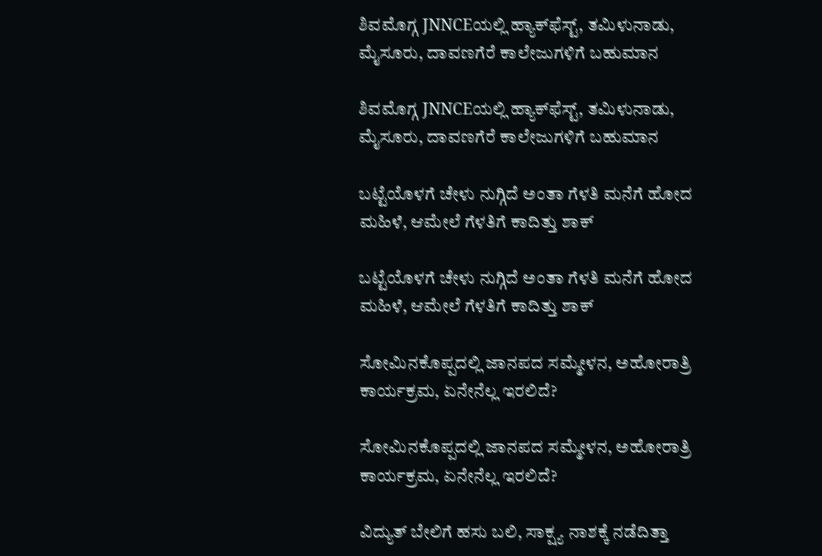ಶಿವಮೊಗ್ಗ JNNCEಯಲ್ಲಿ ಹ್ಯಾಕ್‌ಫೆಸ್ಟ್‌, ತಮಿಳುನಾಡು, ಮೈಸೂರು, ದಾವಣಗೆರೆ ಕಾಲೇಜುಗಳಿಗೆ ಬಹುಮಾನ

ಶಿವಮೊಗ್ಗ JNNCEಯಲ್ಲಿ ಹ್ಯಾಕ್‌ಫೆಸ್ಟ್‌, ತಮಿಳುನಾಡು, ಮೈಸೂರು, ದಾವಣಗೆರೆ ಕಾಲೇಜುಗಳಿಗೆ ಬಹುಮಾನ

ಬಟ್ಟೆಯೊಳಗೆ ಚೇಳು ನುಗ್ಗಿದೆ ಅಂತಾ ಗೆಳತಿ ಮನೆಗೆ ಹೋದ ಮಹಿಳೆ, ಆಮೇಲೆ ಗೆಳತಿಗೆ ಕಾದಿತ್ತು ಶಾಕ್

ಬಟ್ಟೆಯೊಳಗೆ ಚೇಳು ನುಗ್ಗಿದೆ ಅಂತಾ ಗೆಳತಿ ಮನೆಗೆ ಹೋದ ಮಹಿಳೆ, ಆಮೇಲೆ ಗೆಳತಿಗೆ ಕಾದಿತ್ತು ಶಾಕ್

ಸೋಮಿನಕೊಪ್ಪದಲ್ಲಿ ಜಾನಪದ ಸಮ್ಮೇಳನ, ಅಹೋರಾತ್ರಿ ಕಾರ್ಯಕ್ರಮ, ಏನೇನೆಲ್ಲ ಇರಲಿದೆ?

ಸೋಮಿನಕೊಪ್ಪದಲ್ಲಿ ಜಾನಪದ ಸಮ್ಮೇಳನ, ಅಹೋರಾತ್ರಿ ಕಾರ್ಯಕ್ರಮ, ಏನೇನೆಲ್ಲ ಇರಲಿದೆ?

ವಿದ್ಯುತ್‌ ಬೇಲಿಗೆ ಹಸು ಬಲಿ, ಸಾಕ್ಷ್ಯ ನಾಶಕ್ಕೆ ನಡೆದಿತ್ತಾ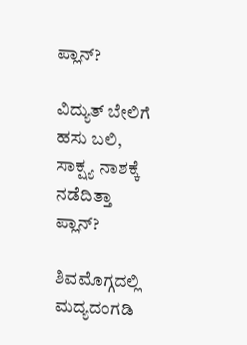ಪ್ಲಾನ್?

ವಿದ್ಯುತ್‌ ಬೇಲಿಗೆ ಹಸು ಬಲಿ, ಸಾಕ್ಷ್ಯ ನಾಶಕ್ಕೆ ನಡೆದಿತ್ತಾ ಪ್ಲಾನ್?

ಶಿವಮೊಗ್ಗದಲ್ಲಿ ಮದ್ಯದಂಗಡಿ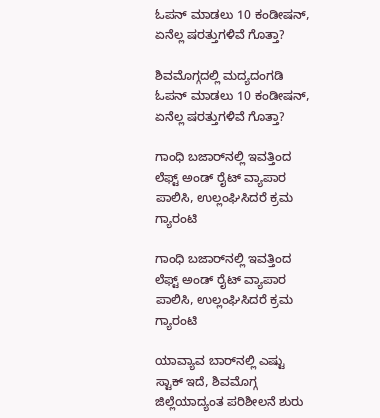ಓಪನ್ ಮಾಡಲು 10 ಕಂಡೀಷನ್, ಏನೆಲ್ಲ ಷರತ್ತುಗಳಿವೆ ಗೊತ್ತಾ?

ಶಿವಮೊಗ್ಗದಲ್ಲಿ ಮದ್ಯದಂಗಡಿ ಓಪನ್ ಮಾಡಲು 10 ಕಂಡೀಷನ್, ಏನೆಲ್ಲ ಷರತ್ತುಗಳಿವೆ ಗೊತ್ತಾ?

ಗಾಂಧಿ ಬಜಾರ್‌ನಲ್ಲಿ ಇವತ್ತಿಂದ ಲೆಫ್ಟ್‌ ಅಂಡ್‌ ರೈಟ್ ವ್ಯಾಪಾರ ಪಾಲಿಸಿ, ಉಲ್ಲಂಘಿಸಿದರೆ ಕ್ರಮ ಗ್ಯಾರಂಟಿ

ಗಾಂಧಿ ಬಜಾರ್‌ನಲ್ಲಿ ಇವತ್ತಿಂದ ಲೆಫ್ಟ್‌ ಅಂಡ್‌ ರೈಟ್ ವ್ಯಾಪಾರ ಪಾಲಿಸಿ, ಉಲ್ಲಂಘಿಸಿದರೆ ಕ್ರಮ ಗ್ಯಾರಂಟಿ

ಯಾವ್ಯಾವ ಬಾರ್‌ನಲ್ಲಿ ಎಷ್ಟು ಸ್ಟಾಕ್ ಇದೆ, ಶಿವಮೊಗ್ಗ ಜಿಲ್ಲೆಯಾದ್ಯಂತ ಪರಿಶೀಲನೆ ಶುರು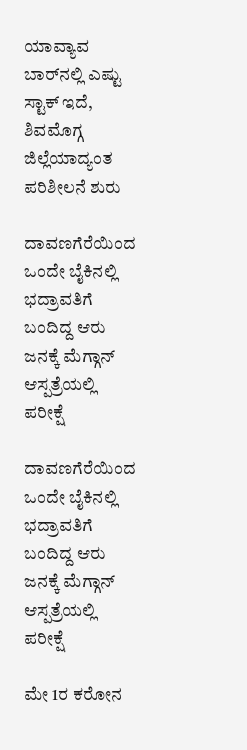ಯಾವ್ಯಾವ ಬಾರ್‌ನಲ್ಲಿ ಎಷ್ಟು ಸ್ಟಾಕ್ ಇದೆ, ಶಿವಮೊಗ್ಗ ಜಿಲ್ಲೆಯಾದ್ಯಂತ ಪರಿಶೀಲನೆ ಶುರು

ದಾವಣಗೆರೆಯಿಂದ ಒಂದೇ ಬೈಕಿನಲ್ಲಿ ಭದ್ರಾವತಿಗೆ ಬಂದಿದ್ದ ಆರು ಜನಕ್ಕೆ ಮೆಗ್ಗಾನ್ ಆಸ್ಪತ್ರೆಯಲ್ಲಿ ಪರೀಕ್ಷೆ

ದಾವಣಗೆರೆಯಿಂದ ಒಂದೇ ಬೈಕಿನಲ್ಲಿ ಭದ್ರಾವತಿಗೆ ಬಂದಿದ್ದ ಆರು ಜನಕ್ಕೆ ಮೆಗ್ಗಾನ್ ಆಸ್ಪತ್ರೆಯಲ್ಲಿ ಪರೀಕ್ಷೆ

ಮೇ 1ರ ಕರೋನ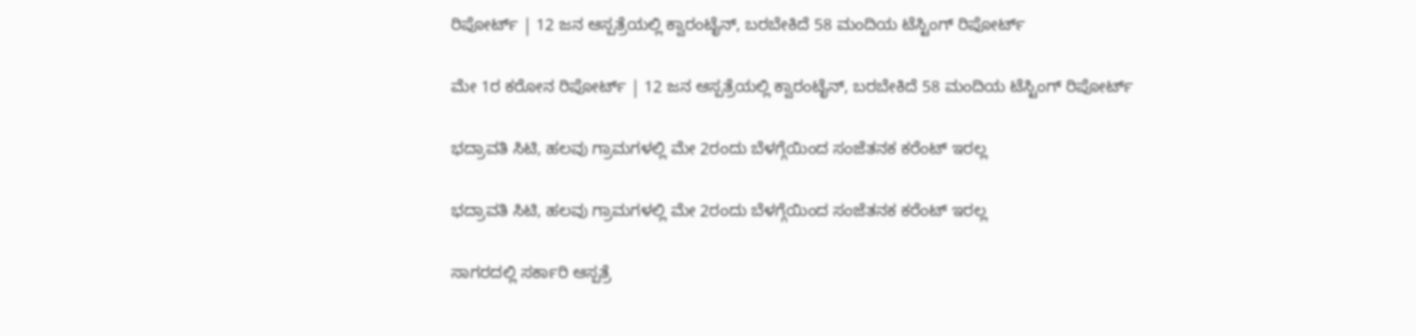ರಿಪೋರ್ಟ್ | 12 ಜನ ಆಸ್ಪತ್ರೆಯಲ್ಲಿ ಕ್ವಾರಂಟೈನ್, ಬರಬೇಕಿದೆ 58 ಮಂದಿಯ ಟೆಸ್ಟಿಂಗ್ ರಿಪೋರ್ಟ್

ಮೇ 1ರ ಕರೋನ ರಿಪೋರ್ಟ್ | 12 ಜನ ಆಸ್ಪತ್ರೆಯಲ್ಲಿ ಕ್ವಾರಂಟೈನ್, ಬರಬೇಕಿದೆ 58 ಮಂದಿಯ ಟೆಸ್ಟಿಂಗ್ ರಿಪೋರ್ಟ್

ಭದ್ರಾವತಿ ಸಿಟಿ, ಹಲವು ಗ್ರಾಮಗಳಲ್ಲಿ ಮೇ 2ರಂದು ಬೆಳಗ್ಗೆಯಿಂದ ಸಂಜೆತನಕ ಕರೆಂಟ್ ಇರಲ್ಲ

ಭದ್ರಾವತಿ ಸಿಟಿ, ಹಲವು ಗ್ರಾಮಗಳಲ್ಲಿ ಮೇ 2ರಂದು ಬೆಳಗ್ಗೆಯಿಂದ ಸಂಜೆತನಕ ಕರೆಂಟ್ ಇರಲ್ಲ

ಸಾಗರದಲ್ಲಿ ಸರ್ಕಾರಿ ಆಸ್ಪತ್ರೆ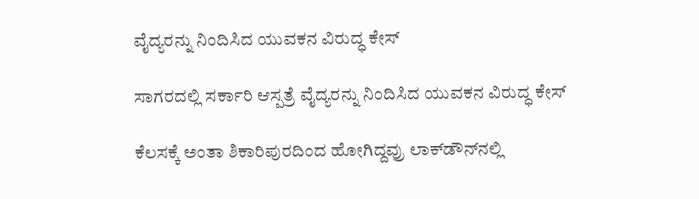ವೈದ್ಯರನ್ನು ನಿಂದಿಸಿದ ಯುವಕನ ವಿರುದ್ಧ ಕೇಸ್

ಸಾಗರದಲ್ಲಿ ಸರ್ಕಾರಿ ಆಸ್ಪತ್ರೆ ವೈದ್ಯರನ್ನು ನಿಂದಿಸಿದ ಯುವಕನ ವಿರುದ್ಧ ಕೇಸ್

ಕೆಲಸಕ್ಕೆ ಅಂತಾ ಶಿಕಾರಿಪುರದಿಂದ ಹೋಗಿದ್ದವ್ರು ಲಾಕ್‌ಡೌನ್‌ನಲ್ಲಿ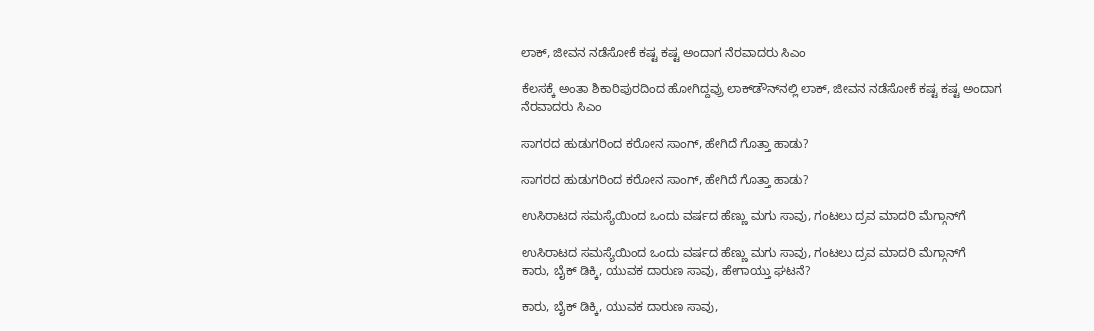ಲಾಕ್, ಜೀವನ ನಡೆಸೋಕೆ ಕಷ್ಟ ಕಷ್ಟ ಅಂದಾಗ ನೆರವಾದರು ಸಿಎಂ

ಕೆಲಸಕ್ಕೆ ಅಂತಾ ಶಿಕಾರಿಪುರದಿಂದ ಹೋಗಿದ್ದವ್ರು ಲಾಕ್‌ಡೌನ್‌ನಲ್ಲಿ ಲಾಕ್, ಜೀವನ ನಡೆಸೋಕೆ ಕಷ್ಟ ಕಷ್ಟ ಅಂದಾಗ ನೆರವಾದರು ಸಿಎಂ

ಸಾಗರದ ಹುಡುಗರಿಂದ ಕರೋನ ಸಾಂಗ್, ಹೇಗಿದೆ ಗೊತ್ತಾ ಹಾಡು?

ಸಾಗರದ ಹುಡುಗರಿಂದ ಕರೋನ ಸಾಂಗ್, ಹೇಗಿದೆ ಗೊತ್ತಾ ಹಾಡು?

ಉಸಿರಾಟದ ಸಮಸ್ಯೆಯಿಂದ ಒಂದು ವರ್ಷದ ಹೆಣ್ಣು ಮಗು ಸಾವು, ಗಂಟಲು ದ್ರವ ಮಾದರಿ ಮೆಗ್ಗಾನ್‌ಗೆ

ಉಸಿರಾಟದ ಸಮಸ್ಯೆಯಿಂದ ಒಂದು ವರ್ಷದ ಹೆಣ್ಣು ಮಗು ಸಾವು, ಗಂಟಲು ದ್ರವ ಮಾದರಿ ಮೆಗ್ಗಾನ್‌ಗೆ
ಕಾರು, ಬೈಕ್‌ ಡಿಕ್ಕಿ, ಯುವಕ ದಾರುಣ ಸಾವು, ಹೇಗಾಯ್ತು ಘಟನೆ?

ಕಾರು, ಬೈಕ್‌ ಡಿಕ್ಕಿ, ಯುವಕ ದಾರುಣ ಸಾವು,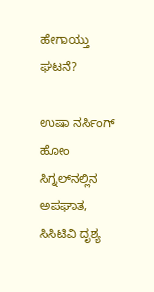ಹೇಗಾಯ್ತು ಘಟನೆ?

ಉಷಾ ನರ್ಸಿಂಗ್‌ ಹೋಂ ಸಿಗ್ನಲ್‌ನಲ್ಲಿನ ಅಪಘಾತ, ಸಿಸಿಟಿವಿ ದೃಶ್ಯ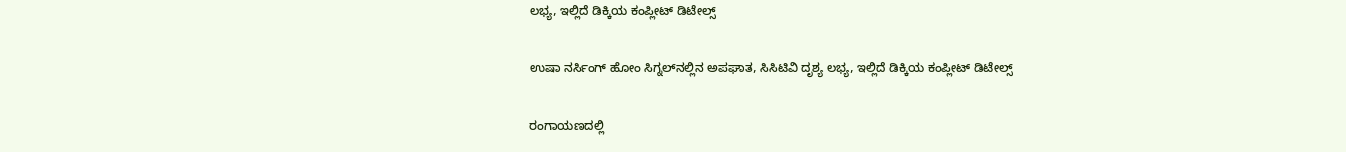ಲಭ್ಯ, ಇಲ್ಲಿದೆ ಡಿಕ್ಕಿಯ ಕಂಪ್ಲೀಟ್‌ ಡಿಟೇಲ್ಸ್‌

ಉಷಾ ನರ್ಸಿಂಗ್‌ ಹೋಂ ಸಿಗ್ನಲ್‌ನಲ್ಲಿನ ಅಪಘಾತ, ಸಿಸಿಟಿವಿ ದೃಶ್ಯ ಲಭ್ಯ, ಇಲ್ಲಿದೆ ಡಿಕ್ಕಿಯ ಕಂಪ್ಲೀಟ್‌ ಡಿಟೇಲ್ಸ್‌

ರಂಗಾಯಣದಲ್ಲಿ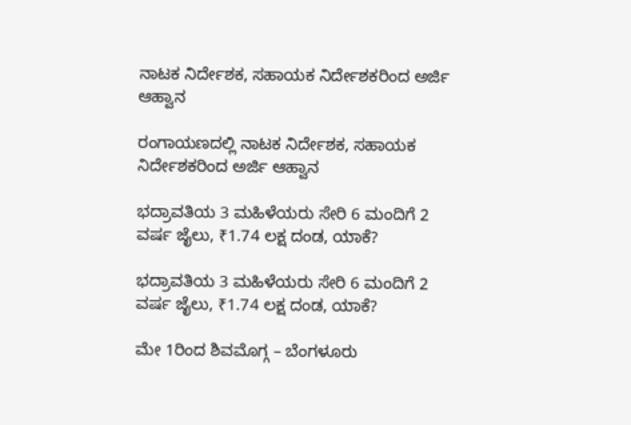ನಾಟಕ ನಿರ್ದೇಶಕ, ಸಹಾಯಕ ನಿರ್ದೇಶಕರಿಂದ ಅರ್ಜಿ ಆಹ್ವಾನ

ರಂಗಾಯಣದಲ್ಲಿ ನಾಟಕ ನಿರ್ದೇಶಕ, ಸಹಾಯಕ ನಿರ್ದೇಶಕರಿಂದ ಅರ್ಜಿ ಆಹ್ವಾನ

ಭದ್ರಾವತಿಯ 3 ಮಹಿಳೆಯರು ಸೇರಿ 6 ಮಂದಿಗೆ 2 ವರ್ಷ ಜೈಲು, ₹1.74 ಲಕ್ಷ ದಂಡ, ಯಾಕೆ?

ಭದ್ರಾವತಿಯ 3 ಮಹಿಳೆಯರು ಸೇರಿ 6 ಮಂದಿಗೆ 2 ವರ್ಷ ಜೈಲು, ₹1.74 ಲಕ್ಷ ದಂಡ, ಯಾಕೆ?

ಮೇ 1ರಿಂದ ಶಿವಮೊಗ್ಗ – ಬೆಂಗಳೂರು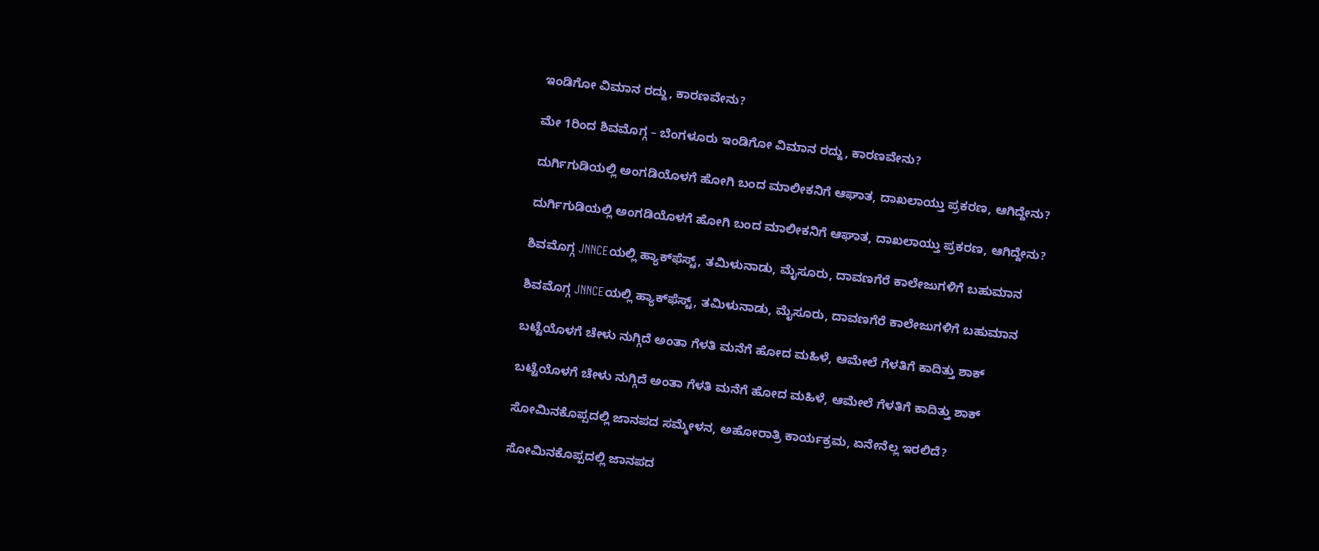ಇಂಡಿಗೋ ವಿಮಾನ ರದ್ದು, ಕಾರಣವೇನು?

ಮೇ 1ರಿಂದ ಶಿವಮೊಗ್ಗ – ಬೆಂಗಳೂರು ಇಂಡಿಗೋ ವಿಮಾನ ರದ್ದು, ಕಾರಣವೇನು?

ದುರ್ಗಿಗುಡಿಯಲ್ಲಿ ಅಂಗಡಿಯೊಳಗೆ ಹೋಗಿ ಬಂದ ಮಾಲೀಕನಿಗೆ ಆಘಾತ, ದಾಖಲಾಯ್ತು ಪ್ರಕರಣ, ಆಗಿದ್ದೇನು?

ದುರ್ಗಿಗುಡಿಯಲ್ಲಿ ಅಂಗಡಿಯೊಳಗೆ ಹೋಗಿ ಬಂದ ಮಾಲೀಕನಿಗೆ ಆಘಾತ, ದಾಖಲಾಯ್ತು ಪ್ರಕರಣ, ಆಗಿದ್ದೇನು?

ಶಿವಮೊಗ್ಗ JNNCEಯಲ್ಲಿ ಹ್ಯಾಕ್‌ಫೆಸ್ಟ್‌, ತಮಿಳುನಾಡು, ಮೈಸೂರು, ದಾವಣಗೆರೆ ಕಾಲೇಜುಗಳಿಗೆ ಬಹುಮಾನ

ಶಿವಮೊಗ್ಗ JNNCEಯಲ್ಲಿ ಹ್ಯಾಕ್‌ಫೆಸ್ಟ್‌, ತಮಿಳುನಾಡು, ಮೈಸೂರು, ದಾವಣಗೆರೆ ಕಾಲೇಜುಗಳಿಗೆ ಬಹುಮಾನ

ಬಟ್ಟೆಯೊಳಗೆ ಚೇಳು ನುಗ್ಗಿದೆ ಅಂತಾ ಗೆಳತಿ ಮನೆಗೆ ಹೋದ ಮಹಿಳೆ, ಆಮೇಲೆ ಗೆಳತಿಗೆ ಕಾದಿತ್ತು ಶಾಕ್

ಬಟ್ಟೆಯೊಳಗೆ ಚೇಳು ನುಗ್ಗಿದೆ ಅಂತಾ ಗೆಳತಿ ಮನೆಗೆ ಹೋದ ಮಹಿಳೆ, ಆಮೇಲೆ ಗೆಳತಿಗೆ ಕಾದಿತ್ತು ಶಾಕ್

ಸೋಮಿನಕೊಪ್ಪದಲ್ಲಿ ಜಾನಪದ ಸಮ್ಮೇಳನ, ಅಹೋರಾತ್ರಿ ಕಾರ್ಯಕ್ರಮ, ಏನೇನೆಲ್ಲ ಇರಲಿದೆ?

ಸೋಮಿನಕೊಪ್ಪದಲ್ಲಿ ಜಾನಪದ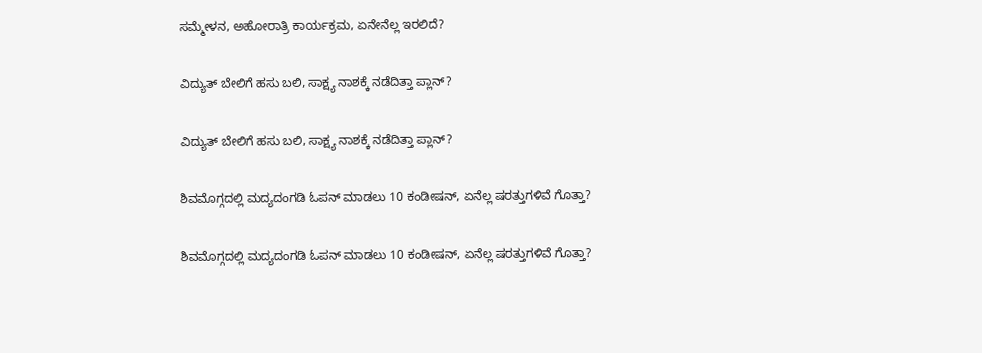ಸಮ್ಮೇಳನ, ಅಹೋರಾತ್ರಿ ಕಾರ್ಯಕ್ರಮ, ಏನೇನೆಲ್ಲ ಇರಲಿದೆ?

ವಿದ್ಯುತ್‌ ಬೇಲಿಗೆ ಹಸು ಬಲಿ, ಸಾಕ್ಷ್ಯ ನಾಶಕ್ಕೆ ನಡೆದಿತ್ತಾ ಪ್ಲಾನ್?

ವಿದ್ಯುತ್‌ ಬೇಲಿಗೆ ಹಸು ಬಲಿ, ಸಾಕ್ಷ್ಯ ನಾಶಕ್ಕೆ ನಡೆದಿತ್ತಾ ಪ್ಲಾನ್?

ಶಿವಮೊಗ್ಗದಲ್ಲಿ ಮದ್ಯದಂಗಡಿ ಓಪನ್ ಮಾಡಲು 10 ಕಂಡೀಷನ್, ಏನೆಲ್ಲ ಷರತ್ತುಗಳಿವೆ ಗೊತ್ತಾ?

ಶಿವಮೊಗ್ಗದಲ್ಲಿ ಮದ್ಯದಂಗಡಿ ಓಪನ್ ಮಾಡಲು 10 ಕಂಡೀಷನ್, ಏನೆಲ್ಲ ಷರತ್ತುಗಳಿವೆ ಗೊತ್ತಾ?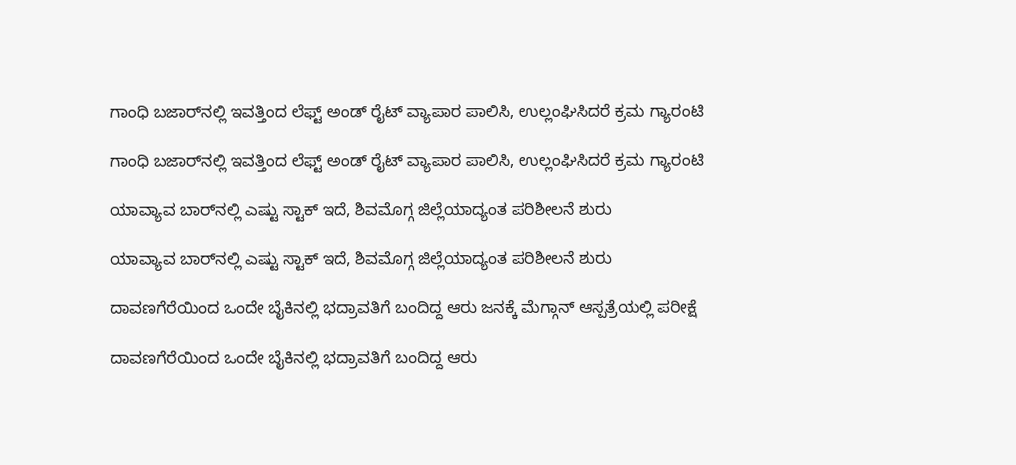ಗಾಂಧಿ ಬಜಾರ್‌ನಲ್ಲಿ ಇವತ್ತಿಂದ ಲೆಫ್ಟ್‌ ಅಂಡ್‌ ರೈಟ್ ವ್ಯಾಪಾರ ಪಾಲಿಸಿ, ಉಲ್ಲಂಘಿಸಿದರೆ ಕ್ರಮ ಗ್ಯಾರಂಟಿ

ಗಾಂಧಿ ಬಜಾರ್‌ನಲ್ಲಿ ಇವತ್ತಿಂದ ಲೆಫ್ಟ್‌ ಅಂಡ್‌ ರೈಟ್ ವ್ಯಾಪಾರ ಪಾಲಿಸಿ, ಉಲ್ಲಂಘಿಸಿದರೆ ಕ್ರಮ ಗ್ಯಾರಂಟಿ

ಯಾವ್ಯಾವ ಬಾರ್‌ನಲ್ಲಿ ಎಷ್ಟು ಸ್ಟಾಕ್ ಇದೆ, ಶಿವಮೊಗ್ಗ ಜಿಲ್ಲೆಯಾದ್ಯಂತ ಪರಿಶೀಲನೆ ಶುರು

ಯಾವ್ಯಾವ ಬಾರ್‌ನಲ್ಲಿ ಎಷ್ಟು ಸ್ಟಾಕ್ ಇದೆ, ಶಿವಮೊಗ್ಗ ಜಿಲ್ಲೆಯಾದ್ಯಂತ ಪರಿಶೀಲನೆ ಶುರು

ದಾವಣಗೆರೆಯಿಂದ ಒಂದೇ ಬೈಕಿನಲ್ಲಿ ಭದ್ರಾವತಿಗೆ ಬಂದಿದ್ದ ಆರು ಜನಕ್ಕೆ ಮೆಗ್ಗಾನ್ ಆಸ್ಪತ್ರೆಯಲ್ಲಿ ಪರೀಕ್ಷೆ

ದಾವಣಗೆರೆಯಿಂದ ಒಂದೇ ಬೈಕಿನಲ್ಲಿ ಭದ್ರಾವತಿಗೆ ಬಂದಿದ್ದ ಆರು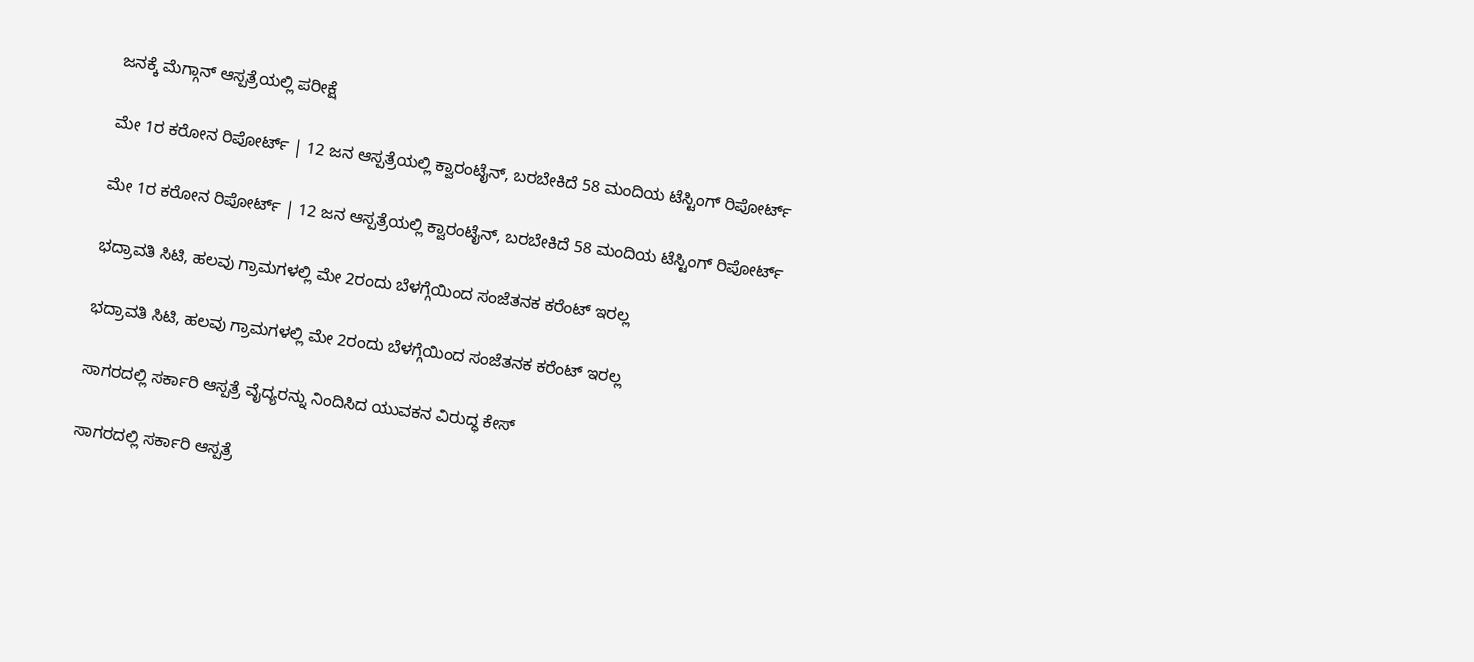ಜನಕ್ಕೆ ಮೆಗ್ಗಾನ್ ಆಸ್ಪತ್ರೆಯಲ್ಲಿ ಪರೀಕ್ಷೆ

ಮೇ 1ರ ಕರೋನ ರಿಪೋರ್ಟ್ | 12 ಜನ ಆಸ್ಪತ್ರೆಯಲ್ಲಿ ಕ್ವಾರಂಟೈನ್, ಬರಬೇಕಿದೆ 58 ಮಂದಿಯ ಟೆಸ್ಟಿಂಗ್ ರಿಪೋರ್ಟ್

ಮೇ 1ರ ಕರೋನ ರಿಪೋರ್ಟ್ | 12 ಜನ ಆಸ್ಪತ್ರೆಯಲ್ಲಿ ಕ್ವಾರಂಟೈನ್, ಬರಬೇಕಿದೆ 58 ಮಂದಿಯ ಟೆಸ್ಟಿಂಗ್ ರಿಪೋರ್ಟ್

ಭದ್ರಾವತಿ ಸಿಟಿ, ಹಲವು ಗ್ರಾಮಗಳಲ್ಲಿ ಮೇ 2ರಂದು ಬೆಳಗ್ಗೆಯಿಂದ ಸಂಜೆತನಕ ಕರೆಂಟ್ ಇರಲ್ಲ

ಭದ್ರಾವತಿ ಸಿಟಿ, ಹಲವು ಗ್ರಾಮಗಳಲ್ಲಿ ಮೇ 2ರಂದು ಬೆಳಗ್ಗೆಯಿಂದ ಸಂಜೆತನಕ ಕರೆಂಟ್ ಇರಲ್ಲ

ಸಾಗರದಲ್ಲಿ ಸರ್ಕಾರಿ ಆಸ್ಪತ್ರೆ ವೈದ್ಯರನ್ನು ನಿಂದಿಸಿದ ಯುವಕನ ವಿರುದ್ಧ ಕೇಸ್

ಸಾಗರದಲ್ಲಿ ಸರ್ಕಾರಿ ಆಸ್ಪತ್ರೆ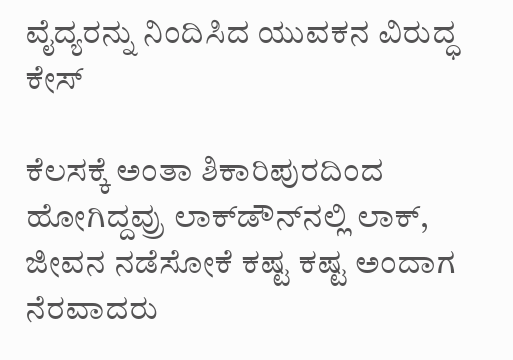ವೈದ್ಯರನ್ನು ನಿಂದಿಸಿದ ಯುವಕನ ವಿರುದ್ಧ ಕೇಸ್

ಕೆಲಸಕ್ಕೆ ಅಂತಾ ಶಿಕಾರಿಪುರದಿಂದ ಹೋಗಿದ್ದವ್ರು ಲಾಕ್‌ಡೌನ್‌ನಲ್ಲಿ ಲಾಕ್, ಜೀವನ ನಡೆಸೋಕೆ ಕಷ್ಟ ಕಷ್ಟ ಅಂದಾಗ ನೆರವಾದರು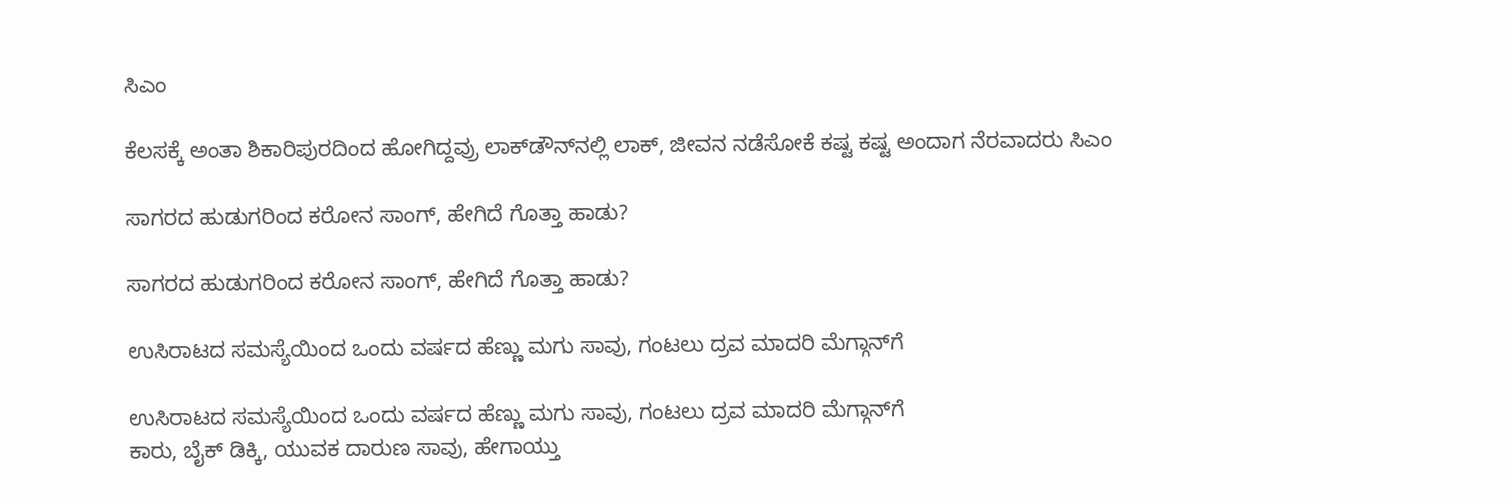ಸಿಎಂ

ಕೆಲಸಕ್ಕೆ ಅಂತಾ ಶಿಕಾರಿಪುರದಿಂದ ಹೋಗಿದ್ದವ್ರು ಲಾಕ್‌ಡೌನ್‌ನಲ್ಲಿ ಲಾಕ್, ಜೀವನ ನಡೆಸೋಕೆ ಕಷ್ಟ ಕಷ್ಟ ಅಂದಾಗ ನೆರವಾದರು ಸಿಎಂ

ಸಾಗರದ ಹುಡುಗರಿಂದ ಕರೋನ ಸಾಂಗ್, ಹೇಗಿದೆ ಗೊತ್ತಾ ಹಾಡು?

ಸಾಗರದ ಹುಡುಗರಿಂದ ಕರೋನ ಸಾಂಗ್, ಹೇಗಿದೆ ಗೊತ್ತಾ ಹಾಡು?

ಉಸಿರಾಟದ ಸಮಸ್ಯೆಯಿಂದ ಒಂದು ವರ್ಷದ ಹೆಣ್ಣು ಮಗು ಸಾವು, ಗಂಟಲು ದ್ರವ ಮಾದರಿ ಮೆಗ್ಗಾನ್‌ಗೆ

ಉಸಿರಾಟದ ಸಮಸ್ಯೆಯಿಂದ ಒಂದು ವರ್ಷದ ಹೆಣ್ಣು ಮಗು ಸಾವು, ಗಂಟಲು ದ್ರವ ಮಾದರಿ ಮೆಗ್ಗಾನ್‌ಗೆ
ಕಾರು, ಬೈಕ್‌ ಡಿಕ್ಕಿ, ಯುವಕ ದಾರುಣ ಸಾವು, ಹೇಗಾಯ್ತು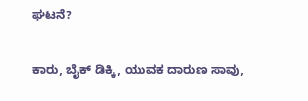ಘಟನೆ?

ಕಾರು, ಬೈಕ್‌ ಡಿಕ್ಕಿ, ಯುವಕ ದಾರುಣ ಸಾವು,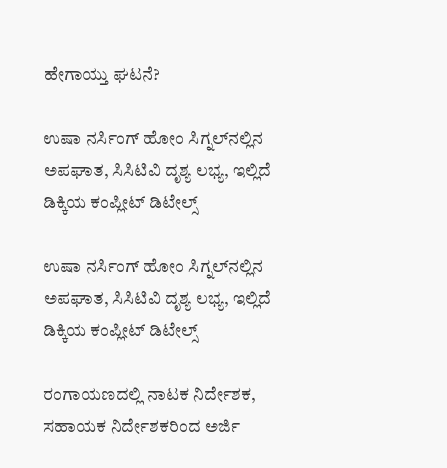ಹೇಗಾಯ್ತು ಘಟನೆ?

ಉಷಾ ನರ್ಸಿಂಗ್‌ ಹೋಂ ಸಿಗ್ನಲ್‌ನಲ್ಲಿನ ಅಪಘಾತ, ಸಿಸಿಟಿವಿ ದೃಶ್ಯ ಲಭ್ಯ, ಇಲ್ಲಿದೆ ಡಿಕ್ಕಿಯ ಕಂಪ್ಲೀಟ್‌ ಡಿಟೇಲ್ಸ್‌

ಉಷಾ ನರ್ಸಿಂಗ್‌ ಹೋಂ ಸಿಗ್ನಲ್‌ನಲ್ಲಿನ ಅಪಘಾತ, ಸಿಸಿಟಿವಿ ದೃಶ್ಯ ಲಭ್ಯ, ಇಲ್ಲಿದೆ ಡಿಕ್ಕಿಯ ಕಂಪ್ಲೀಟ್‌ ಡಿಟೇಲ್ಸ್‌

ರಂಗಾಯಣದಲ್ಲಿ ನಾಟಕ ನಿರ್ದೇಶಕ, ಸಹಾಯಕ ನಿರ್ದೇಶಕರಿಂದ ಅರ್ಜಿ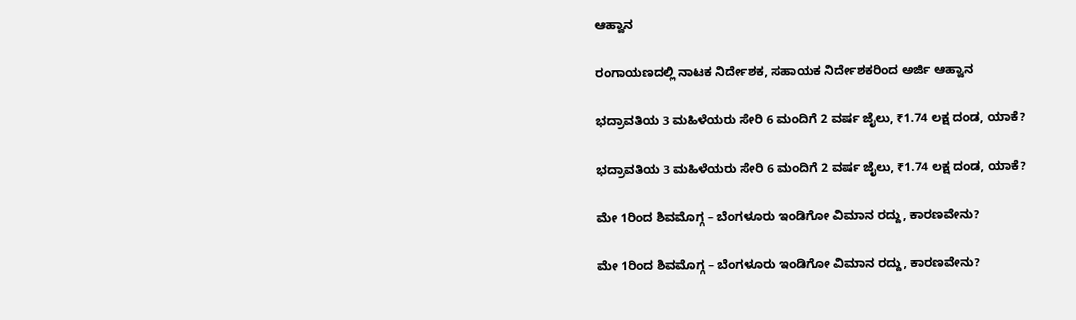ಆಹ್ವಾನ

ರಂಗಾಯಣದಲ್ಲಿ ನಾಟಕ ನಿರ್ದೇಶಕ, ಸಹಾಯಕ ನಿರ್ದೇಶಕರಿಂದ ಅರ್ಜಿ ಆಹ್ವಾನ

ಭದ್ರಾವತಿಯ 3 ಮಹಿಳೆಯರು ಸೇರಿ 6 ಮಂದಿಗೆ 2 ವರ್ಷ ಜೈಲು, ₹1.74 ಲಕ್ಷ ದಂಡ, ಯಾಕೆ?

ಭದ್ರಾವತಿಯ 3 ಮಹಿಳೆಯರು ಸೇರಿ 6 ಮಂದಿಗೆ 2 ವರ್ಷ ಜೈಲು, ₹1.74 ಲಕ್ಷ ದಂಡ, ಯಾಕೆ?

ಮೇ 1ರಿಂದ ಶಿವಮೊಗ್ಗ – ಬೆಂಗಳೂರು ಇಂಡಿಗೋ ವಿಮಾನ ರದ್ದು, ಕಾರಣವೇನು?

ಮೇ 1ರಿಂದ ಶಿವಮೊಗ್ಗ – ಬೆಂಗಳೂರು ಇಂಡಿಗೋ ವಿಮಾನ ರದ್ದು, ಕಾರಣವೇನು?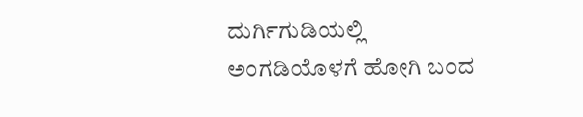ದುರ್ಗಿಗುಡಿಯಲ್ಲಿ ಅಂಗಡಿಯೊಳಗೆ ಹೋಗಿ ಬಂದ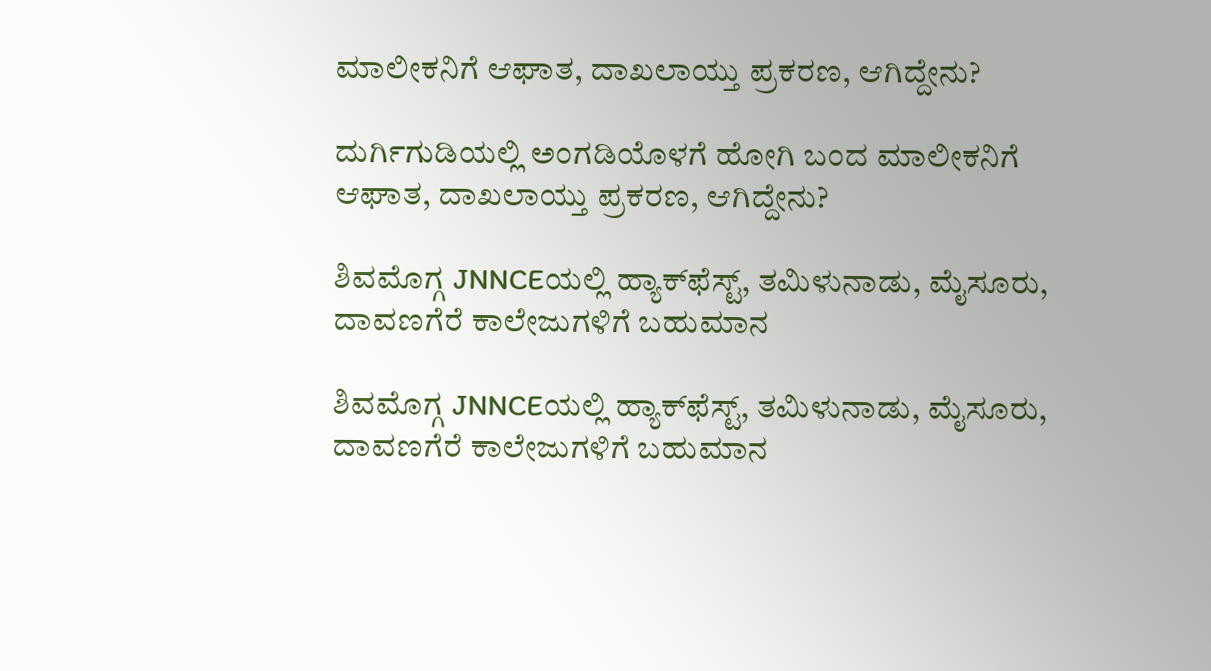ಮಾಲೀಕನಿಗೆ ಆಘಾತ, ದಾಖಲಾಯ್ತು ಪ್ರಕರಣ, ಆಗಿದ್ದೇನು?

ದುರ್ಗಿಗುಡಿಯಲ್ಲಿ ಅಂಗಡಿಯೊಳಗೆ ಹೋಗಿ ಬಂದ ಮಾಲೀಕನಿಗೆ ಆಘಾತ, ದಾಖಲಾಯ್ತು ಪ್ರಕರಣ, ಆಗಿದ್ದೇನು?

ಶಿವಮೊಗ್ಗ JNNCEಯಲ್ಲಿ ಹ್ಯಾಕ್‌ಫೆಸ್ಟ್‌, ತಮಿಳುನಾಡು, ಮೈಸೂರು, ದಾವಣಗೆರೆ ಕಾಲೇಜುಗಳಿಗೆ ಬಹುಮಾನ

ಶಿವಮೊಗ್ಗ JNNCEಯಲ್ಲಿ ಹ್ಯಾಕ್‌ಫೆಸ್ಟ್‌, ತಮಿಳುನಾಡು, ಮೈಸೂರು, ದಾವಣಗೆರೆ ಕಾಲೇಜುಗಳಿಗೆ ಬಹುಮಾನ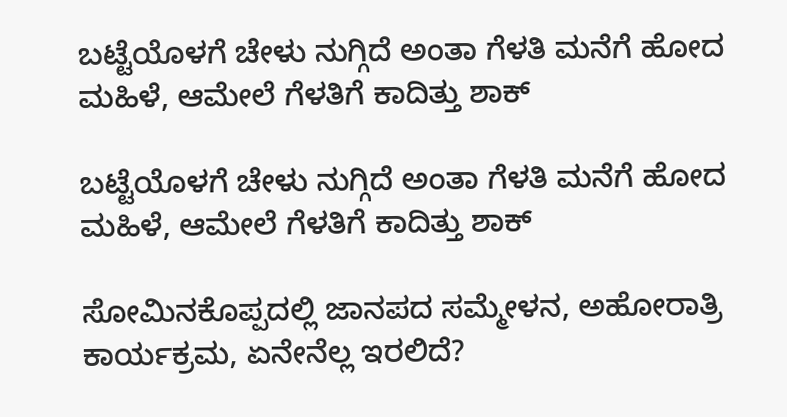ಬಟ್ಟೆಯೊಳಗೆ ಚೇಳು ನುಗ್ಗಿದೆ ಅಂತಾ ಗೆಳತಿ ಮನೆಗೆ ಹೋದ ಮಹಿಳೆ, ಆಮೇಲೆ ಗೆಳತಿಗೆ ಕಾದಿತ್ತು ಶಾಕ್

ಬಟ್ಟೆಯೊಳಗೆ ಚೇಳು ನುಗ್ಗಿದೆ ಅಂತಾ ಗೆಳತಿ ಮನೆಗೆ ಹೋದ ಮಹಿಳೆ, ಆಮೇಲೆ ಗೆಳತಿಗೆ ಕಾದಿತ್ತು ಶಾಕ್

ಸೋಮಿನಕೊಪ್ಪದಲ್ಲಿ ಜಾನಪದ ಸಮ್ಮೇಳನ, ಅಹೋರಾತ್ರಿ ಕಾರ್ಯಕ್ರಮ, ಏನೇನೆಲ್ಲ ಇರಲಿದೆ?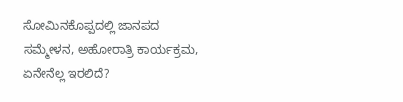ಸೋಮಿನಕೊಪ್ಪದಲ್ಲಿ ಜಾನಪದ ಸಮ್ಮೇಳನ, ಅಹೋರಾತ್ರಿ ಕಾರ್ಯಕ್ರಮ, ಏನೇನೆಲ್ಲ ಇರಲಿದೆ?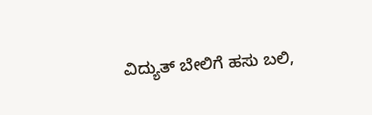ವಿದ್ಯುತ್‌ ಬೇಲಿಗೆ ಹಸು ಬಲಿ,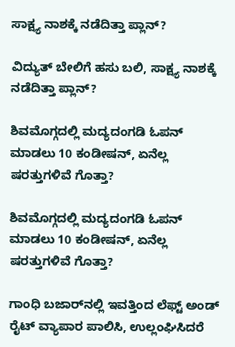ಸಾಕ್ಷ್ಯ ನಾಶಕ್ಕೆ ನಡೆದಿತ್ತಾ ಪ್ಲಾನ್?

ವಿದ್ಯುತ್‌ ಬೇಲಿಗೆ ಹಸು ಬಲಿ, ಸಾಕ್ಷ್ಯ ನಾಶಕ್ಕೆ ನಡೆದಿತ್ತಾ ಪ್ಲಾನ್?

ಶಿವಮೊಗ್ಗದಲ್ಲಿ ಮದ್ಯದಂಗಡಿ ಓಪನ್ ಮಾಡಲು 10 ಕಂಡೀಷನ್, ಏನೆಲ್ಲ ಷರತ್ತುಗಳಿವೆ ಗೊತ್ತಾ?

ಶಿವಮೊಗ್ಗದಲ್ಲಿ ಮದ್ಯದಂಗಡಿ ಓಪನ್ ಮಾಡಲು 10 ಕಂಡೀಷನ್, ಏನೆಲ್ಲ ಷರತ್ತುಗಳಿವೆ ಗೊತ್ತಾ?

ಗಾಂಧಿ ಬಜಾರ್‌ನಲ್ಲಿ ಇವತ್ತಿಂದ ಲೆಫ್ಟ್‌ ಅಂಡ್‌ ರೈಟ್ ವ್ಯಾಪಾರ ಪಾಲಿಸಿ, ಉಲ್ಲಂಘಿಸಿದರೆ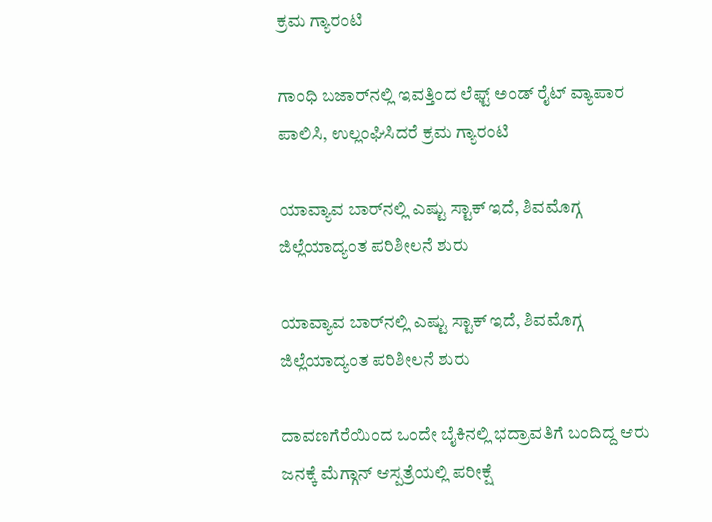ಕ್ರಮ ಗ್ಯಾರಂಟಿ

ಗಾಂಧಿ ಬಜಾರ್‌ನಲ್ಲಿ ಇವತ್ತಿಂದ ಲೆಫ್ಟ್‌ ಅಂಡ್‌ ರೈಟ್ ವ್ಯಾಪಾರ ಪಾಲಿಸಿ, ಉಲ್ಲಂಘಿಸಿದರೆ ಕ್ರಮ ಗ್ಯಾರಂಟಿ

ಯಾವ್ಯಾವ ಬಾರ್‌ನಲ್ಲಿ ಎಷ್ಟು ಸ್ಟಾಕ್ ಇದೆ, ಶಿವಮೊಗ್ಗ ಜಿಲ್ಲೆಯಾದ್ಯಂತ ಪರಿಶೀಲನೆ ಶುರು

ಯಾವ್ಯಾವ ಬಾರ್‌ನಲ್ಲಿ ಎಷ್ಟು ಸ್ಟಾಕ್ ಇದೆ, ಶಿವಮೊಗ್ಗ ಜಿಲ್ಲೆಯಾದ್ಯಂತ ಪರಿಶೀಲನೆ ಶುರು

ದಾವಣಗೆರೆಯಿಂದ ಒಂದೇ ಬೈಕಿನಲ್ಲಿ ಭದ್ರಾವತಿಗೆ ಬಂದಿದ್ದ ಆರು ಜನಕ್ಕೆ ಮೆಗ್ಗಾನ್ ಆಸ್ಪತ್ರೆಯಲ್ಲಿ ಪರೀಕ್ಷೆ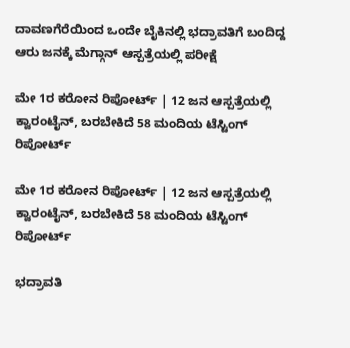ದಾವಣಗೆರೆಯಿಂದ ಒಂದೇ ಬೈಕಿನಲ್ಲಿ ಭದ್ರಾವತಿಗೆ ಬಂದಿದ್ದ ಆರು ಜನಕ್ಕೆ ಮೆಗ್ಗಾನ್ ಆಸ್ಪತ್ರೆಯಲ್ಲಿ ಪರೀಕ್ಷೆ

ಮೇ 1ರ ಕರೋನ ರಿಪೋರ್ಟ್ | 12 ಜನ ಆಸ್ಪತ್ರೆಯಲ್ಲಿ ಕ್ವಾರಂಟೈನ್, ಬರಬೇಕಿದೆ 58 ಮಂದಿಯ ಟೆಸ್ಟಿಂಗ್ ರಿಪೋರ್ಟ್

ಮೇ 1ರ ಕರೋನ ರಿಪೋರ್ಟ್ | 12 ಜನ ಆಸ್ಪತ್ರೆಯಲ್ಲಿ ಕ್ವಾರಂಟೈನ್, ಬರಬೇಕಿದೆ 58 ಮಂದಿಯ ಟೆಸ್ಟಿಂಗ್ ರಿಪೋರ್ಟ್

ಭದ್ರಾವತಿ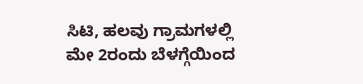ಸಿಟಿ, ಹಲವು ಗ್ರಾಮಗಳಲ್ಲಿ ಮೇ 2ರಂದು ಬೆಳಗ್ಗೆಯಿಂದ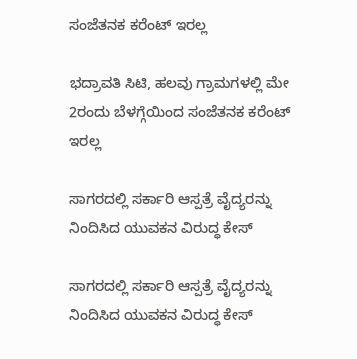ಸಂಜೆತನಕ ಕರೆಂಟ್ ಇರಲ್ಲ

ಭದ್ರಾವತಿ ಸಿಟಿ, ಹಲವು ಗ್ರಾಮಗಳಲ್ಲಿ ಮೇ 2ರಂದು ಬೆಳಗ್ಗೆಯಿಂದ ಸಂಜೆತನಕ ಕರೆಂಟ್ ಇರಲ್ಲ

ಸಾಗರದಲ್ಲಿ ಸರ್ಕಾರಿ ಆಸ್ಪತ್ರೆ ವೈದ್ಯರನ್ನು ನಿಂದಿಸಿದ ಯುವಕನ ವಿರುದ್ಧ ಕೇಸ್

ಸಾಗರದಲ್ಲಿ ಸರ್ಕಾರಿ ಆಸ್ಪತ್ರೆ ವೈದ್ಯರನ್ನು ನಿಂದಿಸಿದ ಯುವಕನ ವಿರುದ್ಧ ಕೇಸ್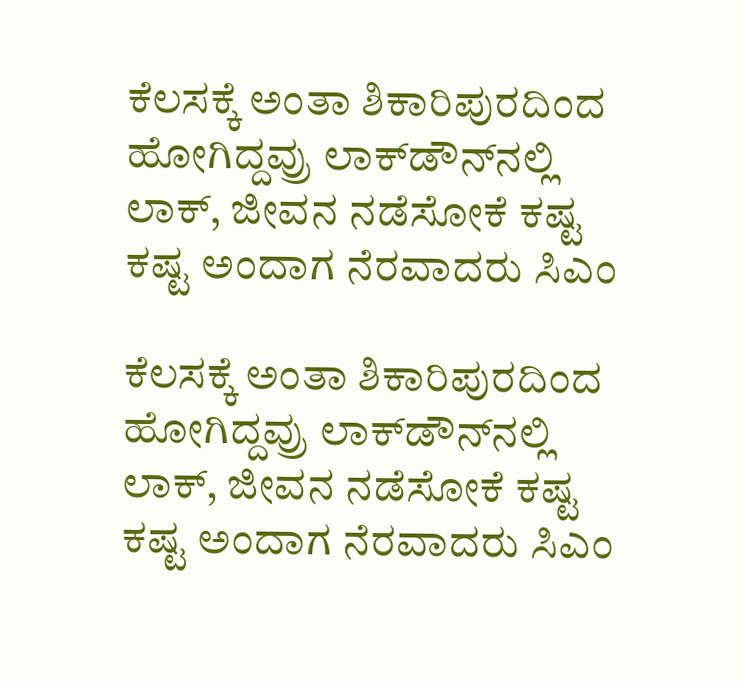ಕೆಲಸಕ್ಕೆ ಅಂತಾ ಶಿಕಾರಿಪುರದಿಂದ ಹೋಗಿದ್ದವ್ರು ಲಾಕ್‌ಡೌನ್‌ನಲ್ಲಿ ಲಾಕ್, ಜೀವನ ನಡೆಸೋಕೆ ಕಷ್ಟ ಕಷ್ಟ ಅಂದಾಗ ನೆರವಾದರು ಸಿಎಂ

ಕೆಲಸಕ್ಕೆ ಅಂತಾ ಶಿಕಾರಿಪುರದಿಂದ ಹೋಗಿದ್ದವ್ರು ಲಾಕ್‌ಡೌನ್‌ನಲ್ಲಿ ಲಾಕ್, ಜೀವನ ನಡೆಸೋಕೆ ಕಷ್ಟ ಕಷ್ಟ ಅಂದಾಗ ನೆರವಾದರು ಸಿಎಂ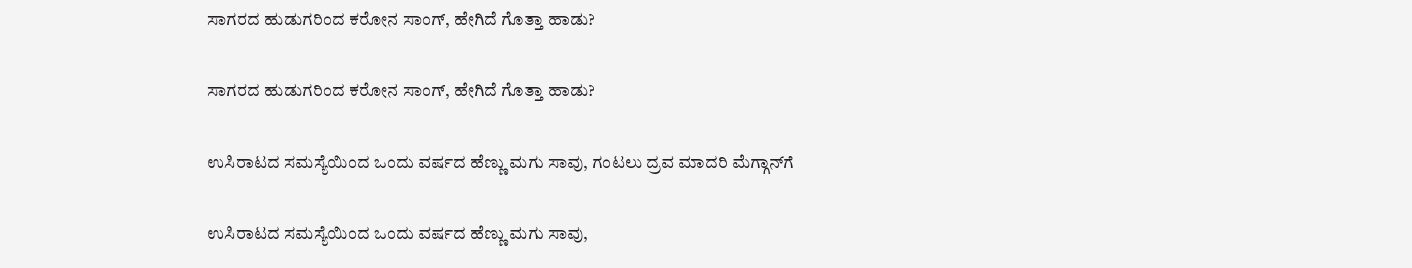ಸಾಗರದ ಹುಡುಗರಿಂದ ಕರೋನ ಸಾಂಗ್, ಹೇಗಿದೆ ಗೊತ್ತಾ ಹಾಡು?

ಸಾಗರದ ಹುಡುಗರಿಂದ ಕರೋನ ಸಾಂಗ್, ಹೇಗಿದೆ ಗೊತ್ತಾ ಹಾಡು?

ಉಸಿರಾಟದ ಸಮಸ್ಯೆಯಿಂದ ಒಂದು ವರ್ಷದ ಹೆಣ್ಣು ಮಗು ಸಾವು, ಗಂಟಲು ದ್ರವ ಮಾದರಿ ಮೆಗ್ಗಾನ್‌ಗೆ

ಉಸಿರಾಟದ ಸಮಸ್ಯೆಯಿಂದ ಒಂದು ವರ್ಷದ ಹೆಣ್ಣು ಮಗು ಸಾವು,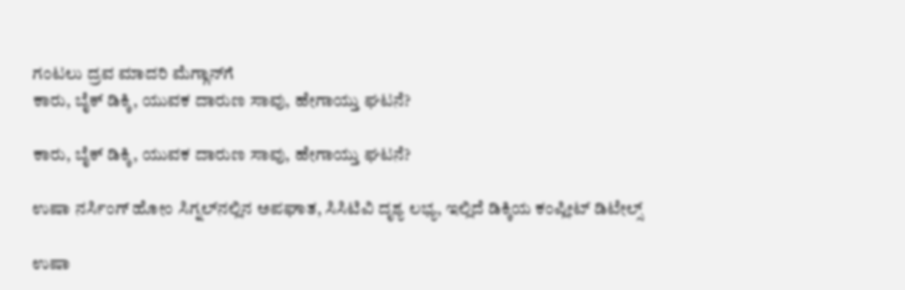ಗಂಟಲು ದ್ರವ ಮಾದರಿ ಮೆಗ್ಗಾನ್‌ಗೆ
ಕಾರು, ಬೈಕ್‌ ಡಿಕ್ಕಿ, ಯುವಕ ದಾರುಣ ಸಾವು, ಹೇಗಾಯ್ತು ಘಟನೆ?

ಕಾರು, ಬೈಕ್‌ ಡಿಕ್ಕಿ, ಯುವಕ ದಾರುಣ ಸಾವು, ಹೇಗಾಯ್ತು ಘಟನೆ?

ಉಷಾ ನರ್ಸಿಂಗ್‌ ಹೋಂ ಸಿಗ್ನಲ್‌ನಲ್ಲಿನ ಅಪಘಾತ, ಸಿಸಿಟಿವಿ ದೃಶ್ಯ ಲಭ್ಯ, ಇಲ್ಲಿದೆ ಡಿಕ್ಕಿಯ ಕಂಪ್ಲೀಟ್‌ ಡಿಟೇಲ್ಸ್‌

ಉಷಾ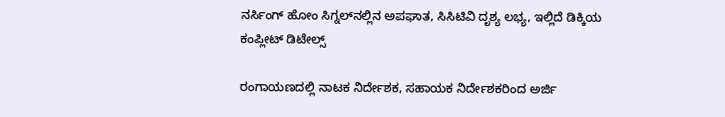ನರ್ಸಿಂಗ್‌ ಹೋಂ ಸಿಗ್ನಲ್‌ನಲ್ಲಿನ ಅಪಘಾತ, ಸಿಸಿಟಿವಿ ದೃಶ್ಯ ಲಭ್ಯ, ಇಲ್ಲಿದೆ ಡಿಕ್ಕಿಯ ಕಂಪ್ಲೀಟ್‌ ಡಿಟೇಲ್ಸ್‌

ರಂಗಾಯಣದಲ್ಲಿ ನಾಟಕ ನಿರ್ದೇಶಕ, ಸಹಾಯಕ ನಿರ್ದೇಶಕರಿಂದ ಅರ್ಜಿ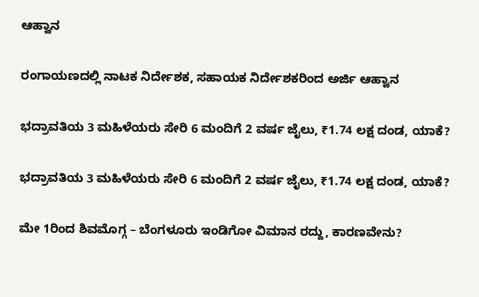ಆಹ್ವಾನ

ರಂಗಾಯಣದಲ್ಲಿ ನಾಟಕ ನಿರ್ದೇಶಕ, ಸಹಾಯಕ ನಿರ್ದೇಶಕರಿಂದ ಅರ್ಜಿ ಆಹ್ವಾನ

ಭದ್ರಾವತಿಯ 3 ಮಹಿಳೆಯರು ಸೇರಿ 6 ಮಂದಿಗೆ 2 ವರ್ಷ ಜೈಲು, ₹1.74 ಲಕ್ಷ ದಂಡ, ಯಾಕೆ?

ಭದ್ರಾವತಿಯ 3 ಮಹಿಳೆಯರು ಸೇರಿ 6 ಮಂದಿಗೆ 2 ವರ್ಷ ಜೈಲು, ₹1.74 ಲಕ್ಷ ದಂಡ, ಯಾಕೆ?

ಮೇ 1ರಿಂದ ಶಿವಮೊಗ್ಗ – ಬೆಂಗಳೂರು ಇಂಡಿಗೋ ವಿಮಾನ ರದ್ದು, ಕಾರಣವೇನು?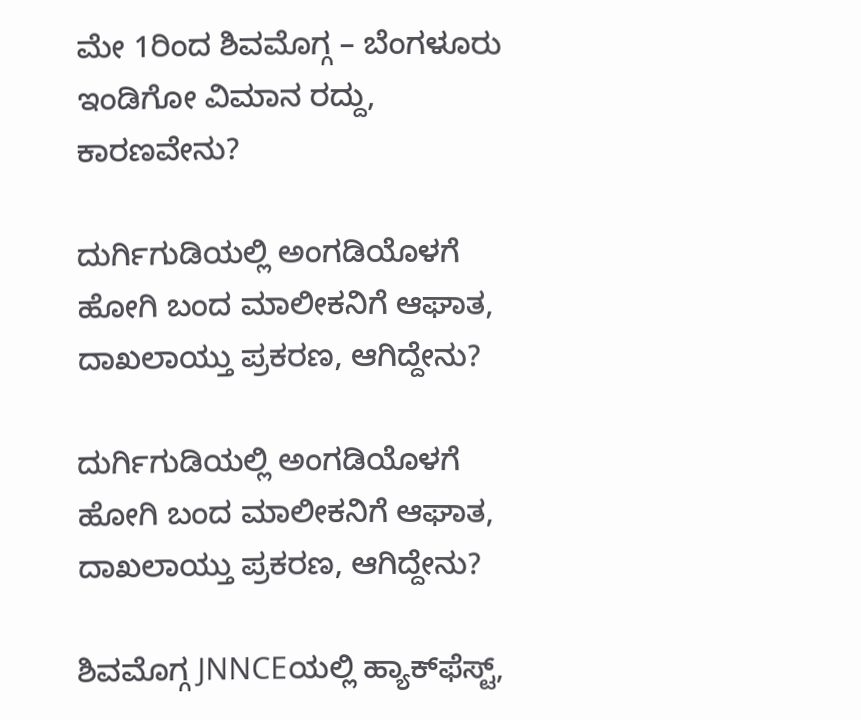ಮೇ 1ರಿಂದ ಶಿವಮೊಗ್ಗ – ಬೆಂಗಳೂರು ಇಂಡಿಗೋ ವಿಮಾನ ರದ್ದು, ಕಾರಣವೇನು?

ದುರ್ಗಿಗುಡಿಯಲ್ಲಿ ಅಂಗಡಿಯೊಳಗೆ ಹೋಗಿ ಬಂದ ಮಾಲೀಕನಿಗೆ ಆಘಾತ, ದಾಖಲಾಯ್ತು ಪ್ರಕರಣ, ಆಗಿದ್ದೇನು?

ದುರ್ಗಿಗುಡಿಯಲ್ಲಿ ಅಂಗಡಿಯೊಳಗೆ ಹೋಗಿ ಬಂದ ಮಾಲೀಕನಿಗೆ ಆಘಾತ, ದಾಖಲಾಯ್ತು ಪ್ರಕರಣ, ಆಗಿದ್ದೇನು?

ಶಿವಮೊಗ್ಗ JNNCEಯಲ್ಲಿ ಹ್ಯಾಕ್‌ಫೆಸ್ಟ್‌,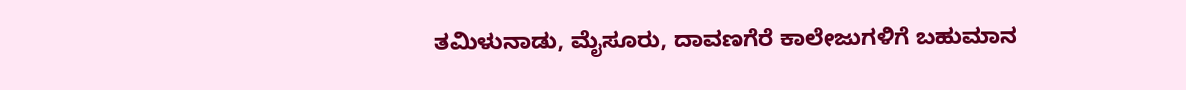ತಮಿಳುನಾಡು, ಮೈಸೂರು, ದಾವಣಗೆರೆ ಕಾಲೇಜುಗಳಿಗೆ ಬಹುಮಾನ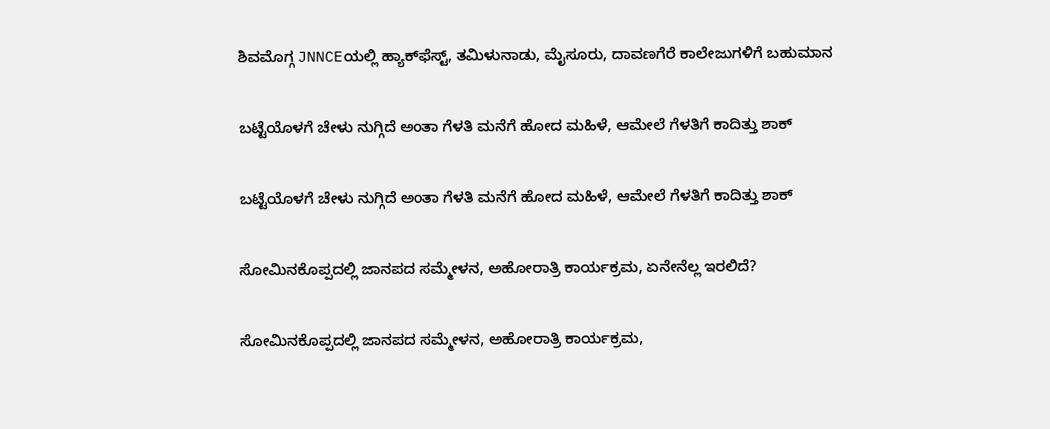ಶಿವಮೊಗ್ಗ JNNCEಯಲ್ಲಿ ಹ್ಯಾಕ್‌ಫೆಸ್ಟ್‌, ತಮಿಳುನಾಡು, ಮೈಸೂರು, ದಾವಣಗೆರೆ ಕಾಲೇಜುಗಳಿಗೆ ಬಹುಮಾನ

ಬಟ್ಟೆಯೊಳಗೆ ಚೇಳು ನುಗ್ಗಿದೆ ಅಂತಾ ಗೆಳತಿ ಮನೆಗೆ ಹೋದ ಮಹಿಳೆ, ಆಮೇಲೆ ಗೆಳತಿಗೆ ಕಾದಿತ್ತು ಶಾಕ್

ಬಟ್ಟೆಯೊಳಗೆ ಚೇಳು ನುಗ್ಗಿದೆ ಅಂತಾ ಗೆಳತಿ ಮನೆಗೆ ಹೋದ ಮಹಿಳೆ, ಆಮೇಲೆ ಗೆಳತಿಗೆ ಕಾದಿತ್ತು ಶಾಕ್

ಸೋಮಿನಕೊಪ್ಪದಲ್ಲಿ ಜಾನಪದ ಸಮ್ಮೇಳನ, ಅಹೋರಾತ್ರಿ ಕಾರ್ಯಕ್ರಮ, ಏನೇನೆಲ್ಲ ಇರಲಿದೆ?

ಸೋಮಿನಕೊಪ್ಪದಲ್ಲಿ ಜಾನಪದ ಸಮ್ಮೇಳನ, ಅಹೋರಾತ್ರಿ ಕಾರ್ಯಕ್ರಮ,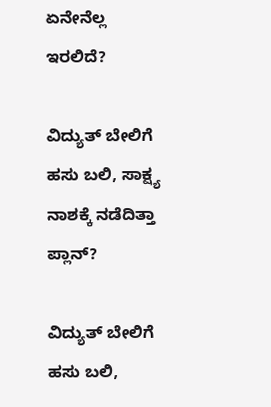ಏನೇನೆಲ್ಲ ಇರಲಿದೆ?

ವಿದ್ಯುತ್‌ ಬೇಲಿಗೆ ಹಸು ಬಲಿ, ಸಾಕ್ಷ್ಯ ನಾಶಕ್ಕೆ ನಡೆದಿತ್ತಾ ಪ್ಲಾನ್?

ವಿದ್ಯುತ್‌ ಬೇಲಿಗೆ ಹಸು ಬಲಿ,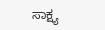ಸಾಕ್ಷ್ಯ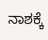ನಾಶಕ್ಕೆ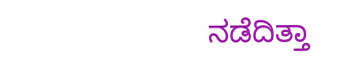ನಡೆದಿತ್ತಾ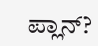ಪ್ಲಾನ್?